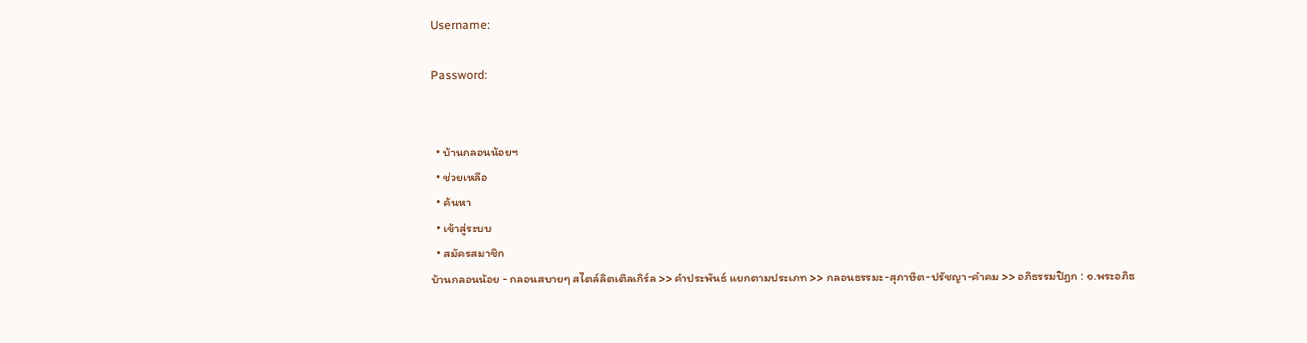Username:

Password:


  • บ้านกลอนน้อยฯ
  • ช่วยเหลือ
  • ค้นหา
  • เข้าสู่ระบบ
  • สมัครสมาชิก
บ้านกลอนน้อย - กลอนสบายๆ สไตล์ลิตเติลเกิร์ล >> คำประพันธ์ แยกตามประเภท >> กลอนธรรมะ-สุภาษิต-ปรัชญา-คำคม >> อภิธรรมปิฎก : ๑.พระอภิธ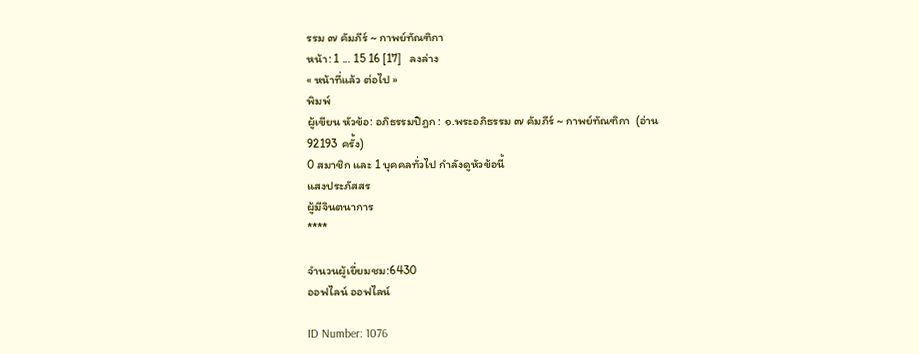รรม ๗ คัมภีร์ ~ กาพย์ทัณฑิกา
หน้า: 1 ... 15 16 [17]   ลงล่าง
« หน้าที่แล้ว ต่อไป »
พิมพ์
ผู้เขียน หัวข้อ: อภิธรรมปิฎก : ๑.พระอภิธรรม ๗ คัมภีร์ ~ กาพย์ทัณฑิกา  (อ่าน 92193 ครั้ง)
0 สมาชิก และ 1 บุคคลทั่วไป กำลังดูหัวข้อนี้
แสงประภัสสร
ผู้มีจินตนาการ
****

จำนวนผู้เยี่ยมชม:6430
ออฟไลน์ ออฟไลน์

ID Number: 1076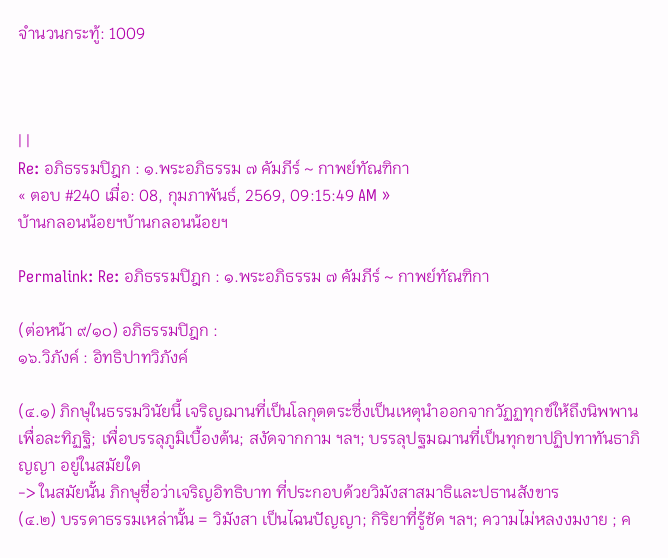จำนวนกระทู้: 1009



| |
Re: อภิธรรมปิฎก : ๑.พระอภิธรรม ๗ คัมภีร์ ~ กาพย์ทัณฑิกา
« ตอบ #240 เมื่อ: 08, กุมภาพันธ์, 2569, 09:15:49 AM »
บ้านกลอนน้อยฯบ้านกลอนน้อยฯ

Permalink: Re: อภิธรรมปิฎก : ๑.พระอภิธรรม ๗ คัมภีร์ ~ กาพย์ทัณฑิกา

(ต่อหน้า ๙/๑๐) อภิธรรมปิฎก :
๑๖.วิภังค์ : อิทธิปาทวิภังค์

(๔.๑) ภิกษุในธรรมวินัยนี้ เจริญฌานที่เป็นโลกุตตระซึ่งเป็นเหตุนำออกจากวัฏฏทุกข์ให้ถึงนิพพาน เพื่อละทิฏฐิ; เพื่อบรรลุภูมิเบื้องต้น; สงัดจากกาม ฯลฯ; บรรลุปฐมฌานที่เป็นทุกขาปฏิปทาทันธาภิญญา อยู่ในสมัยใด
-> ในสมัยนั้น ภิกษุชื่อว่าเจริญอิทธิบาท ที่ประกอบด้วยวิมังสาสมาธิและปธานสังขาร
(๔.๒) บรรดาธรรมเหล่านั้น = วิมังสา เป็นไฉนปัญญา; กิริยาที่รู้ชัด ฯลฯ; ความไม่หลงงมงาย ; ค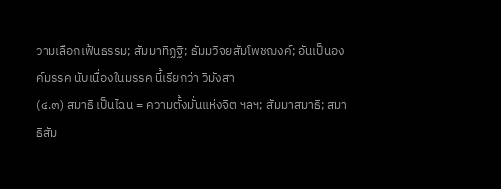วามเลือกเฟ้นธรรม; สัมมาทิฏฐิ; ธัมมวิจยสัมโพชฌงค์; อันเป็นองค์มรรค นับเนื่องในมรรค นี้เรียกว่า วิมังสา
(๔.๓) สมาธิ เป็นไฉน = ความตั้งมั่นแห่งจิต ฯลฯ; สัมมาสมาธิ; สมาธิสัม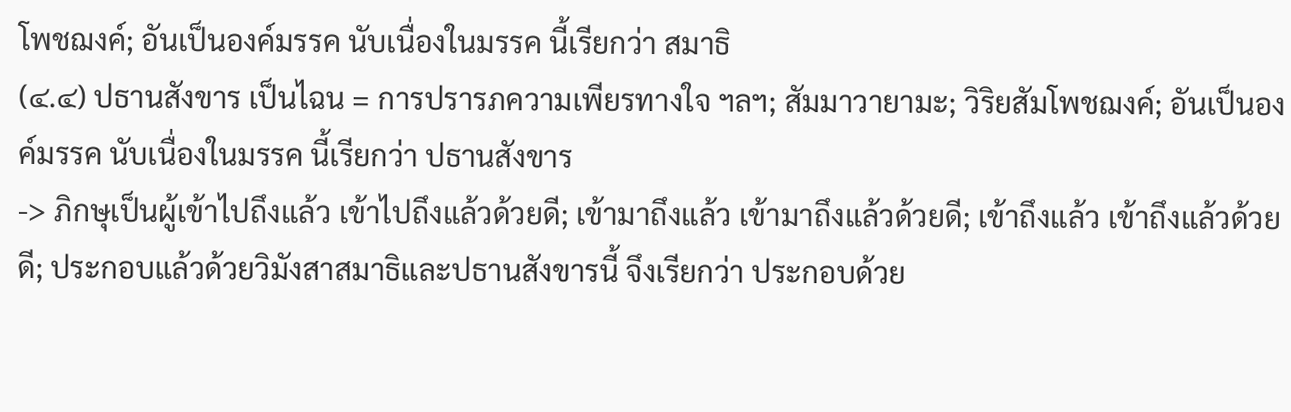โพชฌงค์; อันเป็นองค์มรรค นับเนื่องในมรรค นี้เรียกว่า สมาธิ
(๔.๔) ปธานสังขาร เป็นไฉน = การปรารภความเพียรทางใจ ฯลฯ; สัมมาวายามะ; วิริยสัมโพชฌงค์; อันเป็นองค์มรรค นับเนื่องในมรรค นี้เรียกว่า ปธานสังขาร
-> ภิกษุเป็นผู้เข้าไปถึงแล้ว เข้าไปถึงแล้วด้วยดี; เข้ามาถึงแล้ว เข้ามาถึงแล้วด้วยดี; เข้าถึงแล้ว เข้าถึงแล้วด้วยดี; ประกอบแล้วด้วยวิมังสาสมาธิและปธานสังขารนี้ จึงเรียกว่า ประกอบด้วย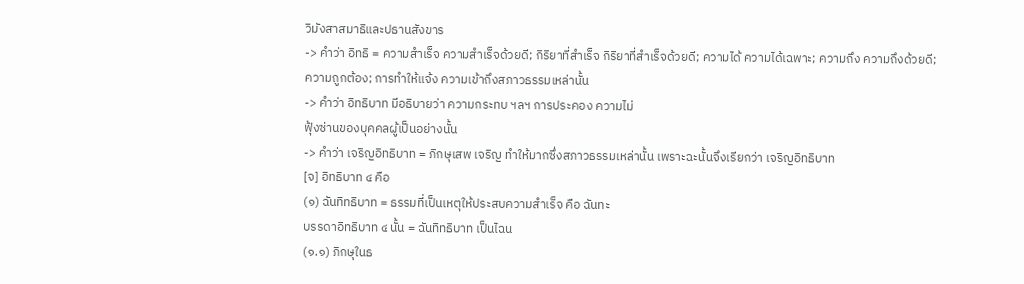วิมังสาสมาธิและปธานสังขาร
-> คำว่า อิทธิ = ความสำเร็จ ความสำเร็จด้วยดี; กิริยาที่สำเร็จ กิริยาที่สำเร็จด้วยดี; ความได้ ความได้เฉพาะ; ความถึง ความถึงด้วยดี;
ความถูกต้อง; การทำให้แจ้ง ความเข้าถึงสภาวธรรมเหล่านั้น
-> คำว่า อิทธิบาท มีอธิบายว่า ความกระทบ ฯลฯ การประคอง ความไม่
ฟุ้งซ่านของบุคคลผู้เป็นอย่างนั้น
-> คำว่า เจริญอิทธิบาท = ภิกษุเสพ เจริญ ทำให้มากซึ่งสภาวธรรมเหล่านั้น เพราะฉะนั้นจึงเรียกว่า เจริญอิทธิบาท
[จ] อิทธิบาท ๔ คือ
(๑) ฉันทิทธิบาท = ธรรมที่เป็นเหตุให้ประสบความสำเร็จ คือ ฉันทะ
บรรดาอิทธิบาท ๔ นั้น = ฉันทิทธิบาท เป็นไฉน
(๑.๑) ภิกษุในธ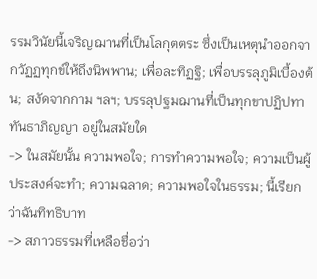รรมวินัยนี้เจริญฌานที่เป็นโลกุตตระ ซึ่งเป็นเหตุนำออกจากวัฏฏทุกข์ให้ถึงนิพพาน; เพื่อละทิฏฐิ; เพื่อบรรลุภูมิเบื้องต้น; สงัดจากกาม ฯลฯ; บรรลุปฐมฌานที่เป็นทุกขาปฏิปทาทันธาภิญญา อยู่ในสมัยใด
-> ในสมัยนั้น ความพอใจ; การทำความพอใจ; ความเป็นผู้ประสงค์จะทำ; ความฉลาด; ความพอใจในธรรม; นี้เรียกว่าฉันทิทธิบาท
-> สภาวธรรมที่เหลือชื่อว่า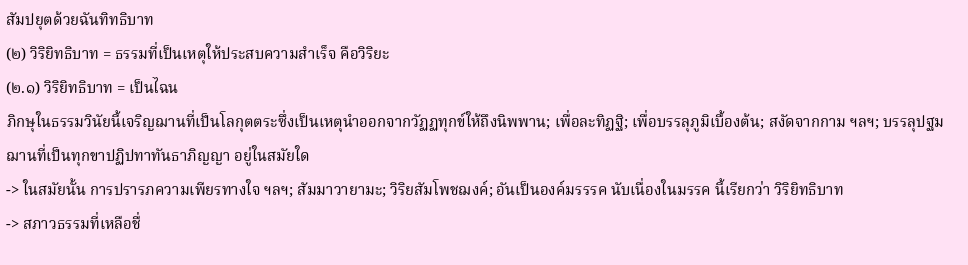สัมปยุตด้วยฉันทิทธิบาท
(๒) วิริยิทธิบาท = ธรรมที่เป็นเหตุให้ประสบความสำเร็จ คือวิริยะ
(๒.๑) วิริยิทธิบาท = เป็นไฉน
ภิกษุในธรรมวินัยนี้เจริญฌานที่เป็นโลกุตตระซึ่งเป็นเหตุนำออกจากวัฏฏทุกข์ให้ถึงนิพพาน; เพื่อละทิฏฐิ; เพื่อบรรลุภูมิเบื้องต้น; สงัดจากกาม ฯลฯ; บรรลุปฐมฌานที่เป็นทุกขาปฏิปทาทันธาภิญญา อยู่ในสมัยใด
-> ในสมัยนั้น การปรารภความเพียรทางใจ ฯลฯ; สัมมาวายามะ; วิริยสัมโพชฌงค์; อันเป็นองค์มรรรค นับเนื่องในมรรค นี้เรียกว่า วิริยิทธิบาท
-> สภาวธรรมที่เหลือชื่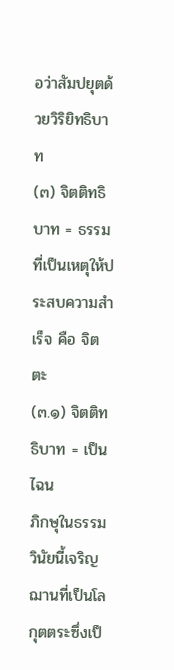อว่าสัมปยุตด้วยวิริยิทธิบาท
(๓) จิตติทธิบาท = ธรรมที่เป็นเหตุให้ประสบความสำเร็จ คือ จิตตะ
(๓.๑) จิตติทธิบาท = เป็นไฉน
ภิกษุในธรรมวินัยนี้เจริญฌานที่เป็นโลกุตตระซึ่งเป็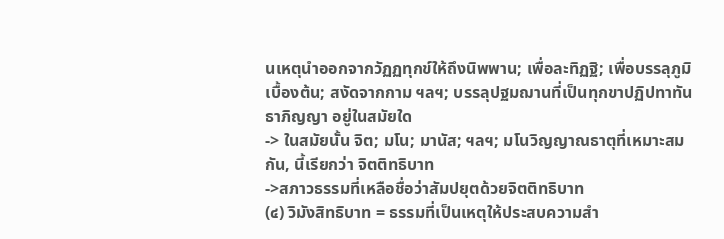นเหตุนำออกจากวัฏฏทุกข์ให้ถึงนิพพาน; เพื่อละทิฏฐิ; เพื่อบรรลุภูมิเบื้องต้น; สงัดจากกาม ฯลฯ; บรรลุปฐมฌานที่เป็นทุกขาปฏิปทาทันธาภิญญา อยู่ในสมัยใด
-> ในสมัยนั้น จิต; มโน; มานัส; ฯลฯ; มโนวิญญาณธาตุที่เหมาะสมกัน, นี้เรียกว่า จิตติทธิบาท
->สภาวธรรมที่เหลือชื่อว่าสัมปยุตด้วยจิตติทธิบาท
(๔) วิมังสิทธิบาท = ธรรมที่เป็นเหตุให้ประสบความสำ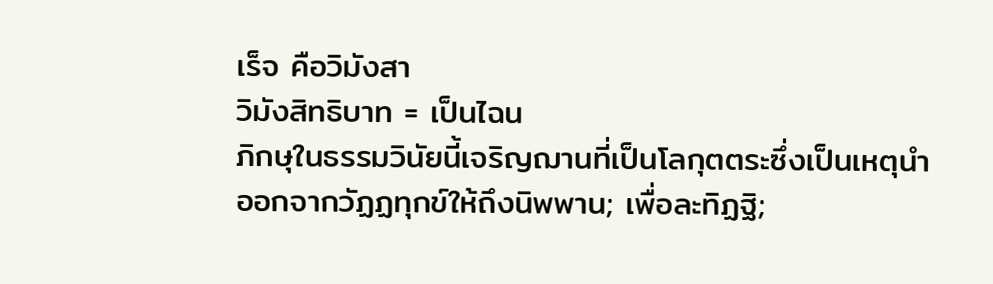เร็จ คือวิมังสา
วิมังสิทธิบาท = เป็นไฉน
ภิกษุในธรรมวินัยนี้เจริญฌานที่เป็นโลกุตตระซึ่งเป็นเหตุนำออกจากวัฏฏทุกข์ให้ถึงนิพพาน; เพื่อละทิฏฐิ;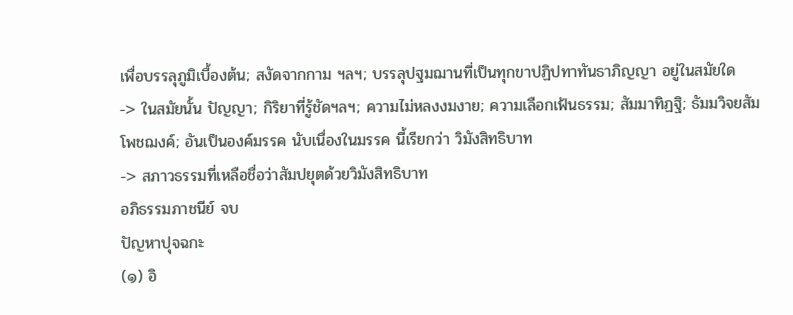เพื่อบรรลุภูมิเบื้องต้น; สงัดจากกาม ฯลฯ; บรรลุปฐมฌานที่เป็นทุกขาปฏิปทาทันธาภิญญา อยู่ในสมัยใด
-> ในสมัยนั้น ปัญญา; กิริยาที่รู้ชัดฯลฯ; ความไม่หลงงมงาย; ความเลือกเฟ้นธรรม; สัมมาทิฏฐิ; ธัมมวิจยสัมโพชฌงค์; อันเป็นองค์มรรค นับเนื่องในมรรค นี้เรียกว่า วิมังสิทธิบาท
-> สภาวธรรมที่เหลือชื่อว่าสัมปยุตด้วยวิมังสิทธิบาท
อภิธรรมภาชนีย์ จบ
ปัญหาปุจฉกะ
(๑) อิ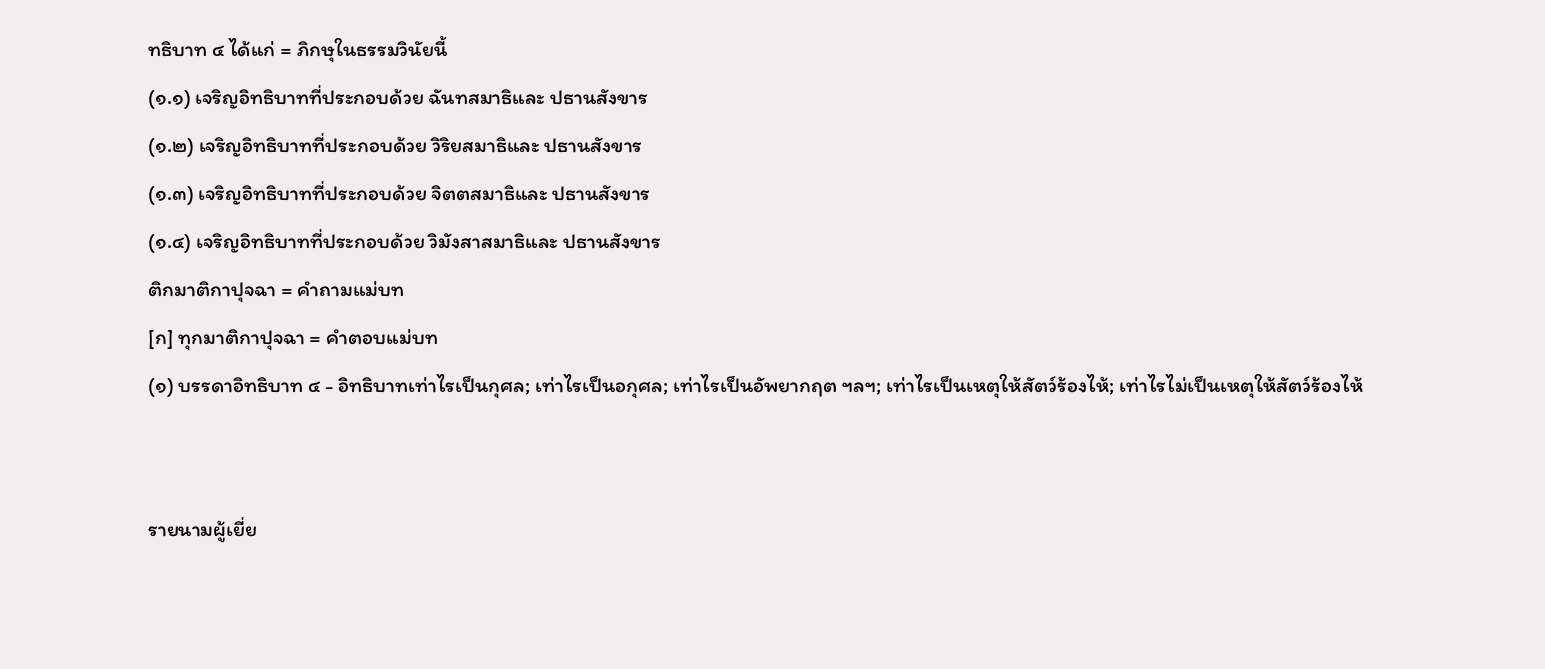ทธิบาท ๔ ได้แก่ = ภิกษุในธรรมวินัยนี้
(๑.๑) เจริญอิทธิบาทที่ประกอบด้วย ฉันทสมาธิและ ปธานสังขาร
(๑.๒) เจริญอิทธิบาทที่ประกอบด้วย วิริยสมาธิและ ปธานสังขาร
(๑.๓) เจริญอิทธิบาทที่ประกอบด้วย จิตตสมาธิและ ปธานสังขาร
(๑.๔) เจริญอิทธิบาทที่ประกอบด้วย วิมังสาสมาธิและ ปธานสังขาร
ติกมาติกาปุจฉา = คำถามแม่บท
[ก] ทุกมาติกาปุจฉา = คำตอบแม่บท
(๑) บรรดาอิทธิบาท ๔ - อิทธิบาทเท่าไรเป็นกุศล; เท่าไรเป็นอกุศล; เท่าไรเป็นอัพยากฤต ฯลฯ; เท่าไรเป็นเหตุให้สัตว์ร้องไห้; เท่าไรไม่เป็นเหตุให้สัตว์ร้องไห้


รายนามผู้เยี่ย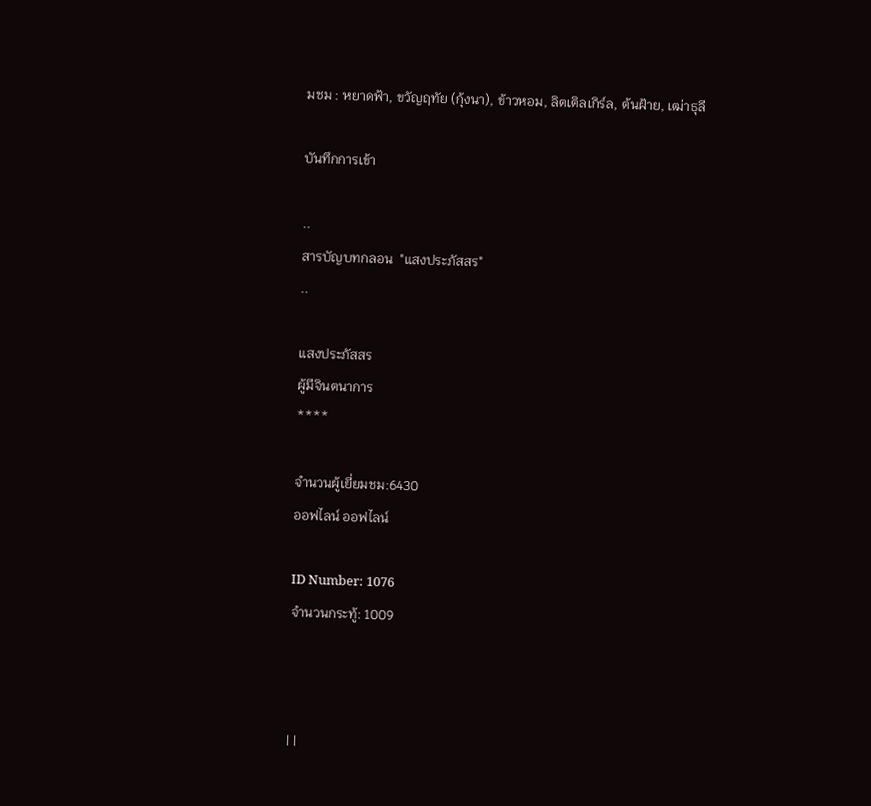มชม : หยาดฟ้า, ขวัญฤทัย (กุ้งนา), ข้าวหอม, ลิตเติลเกิร์ล, ต้นฝ้าย, เฒ่าธุลี

บันทึกการเข้า

..
สารบัญบทกลอน  "แสงประภัสสร"
..

แสงประภัสสร
ผู้มีจินตนาการ
****

จำนวนผู้เยี่ยมชม:6430
ออฟไลน์ ออฟไลน์

ID Number: 1076
จำนวนกระทู้: 1009



| |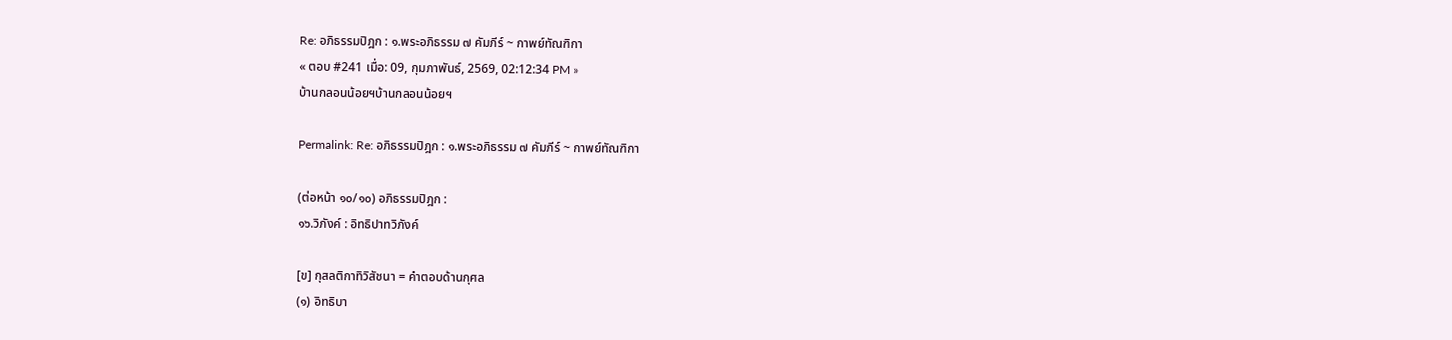Re: อภิธรรมปิฎก : ๑.พระอภิธรรม ๗ คัมภีร์ ~ กาพย์ทัณฑิกา
« ตอบ #241 เมื่อ: 09, กุมภาพันธ์, 2569, 02:12:34 PM »
บ้านกลอนน้อยฯบ้านกลอนน้อยฯ

Permalink: Re: อภิธรรมปิฎก : ๑.พระอภิธรรม ๗ คัมภีร์ ~ กาพย์ทัณฑิกา

(ต่อหน้า ๑๐/๑๐) อภิธรรมปิฎก :
๑๖.วิภังค์ : อิทธิปาทวิภังค์

[ข] กุสลติกาทิวิสัชนา = คำตอบด้านกุศล
(๑) อิทธิบา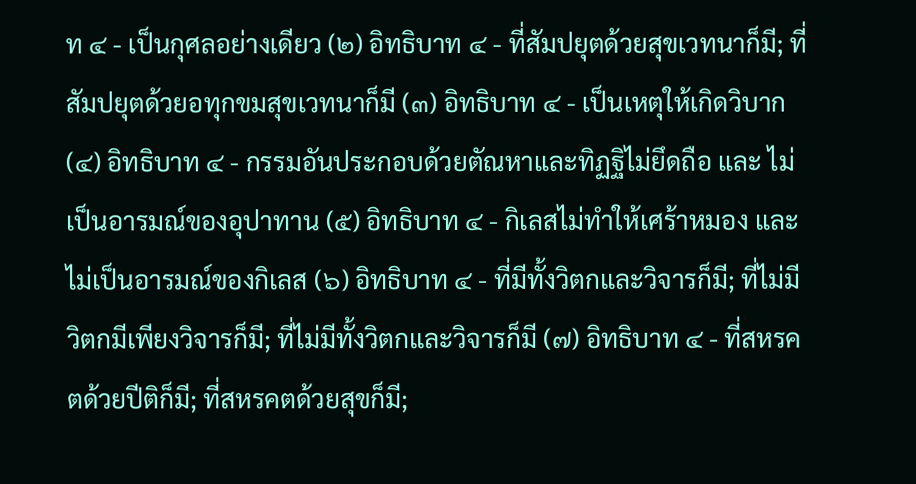ท ๔ - เป็นกุศลอย่างเดียว (๒) อิทธิบาท ๔ - ที่สัมปยุตด้วยสุขเวทนาก็มี; ที่สัมปยุตด้วยอทุกขมสุขเวทนาก็มี (๓) อิทธิบาท ๔ - เป็นเหตุให้เกิดวิบาก (๔) อิทธิบาท ๔ - กรรมอันประกอบด้วยตัณหาและทิฏฐิไม่ยึดถือ และ ไม่เป็นอารมณ์ของอุปาทาน (๕) อิทธิบาท ๔ - กิเลสไม่ทำให้เศร้าหมอง และไม่เป็นอารมณ์ของกิเลส (๖) อิทธิบาท ๔ - ที่มีทั้งวิตกและวิจารก็มี; ที่ไม่มีวิตกมีเพียงวิจารก็มี; ที่ไม่มีทั้งวิตกและวิจารก็มี (๗) อิทธิบาท ๔ - ที่สหรคตด้วยปีติก็มี; ที่สหรคตด้วยสุขก็มี;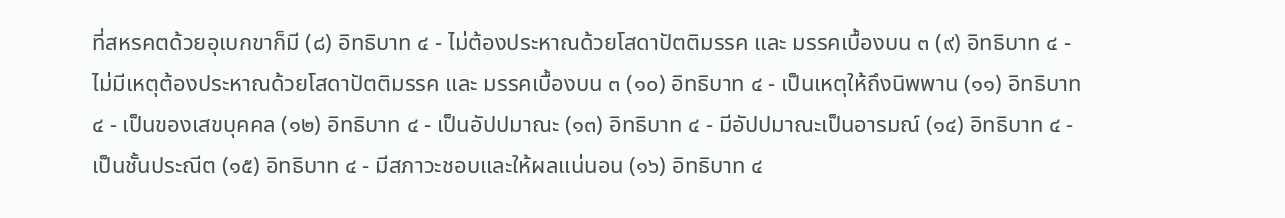ที่สหรคตด้วยอุเบกขาก็มี (๘) อิทธิบาท ๔ - ไม่ต้องประหาณด้วยโสดาปัตติมรรค และ มรรคเบื้องบน ๓ (๙) อิทธิบาท ๔ - ไม่มีเหตุต้องประหาณด้วยโสดาปัตติมรรค และ มรรคเบื้องบน ๓ (๑๐) อิทธิบาท ๔ - เป็นเหตุให้ถึงนิพพาน (๑๑) อิทธิบาท ๔ - เป็นของเสขบุคคล (๑๒) อิทธิบาท ๔ - เป็นอัปปมาณะ (๑๓) อิทธิบาท ๔ - มีอัปปมาณะเป็นอารมณ์ (๑๔) อิทธิบาท ๔ - เป็นชั้นประณีต (๑๕) อิทธิบาท ๔ - มีสภาวะชอบและให้ผลแน่นอน (๑๖) อิทธิบาท ๔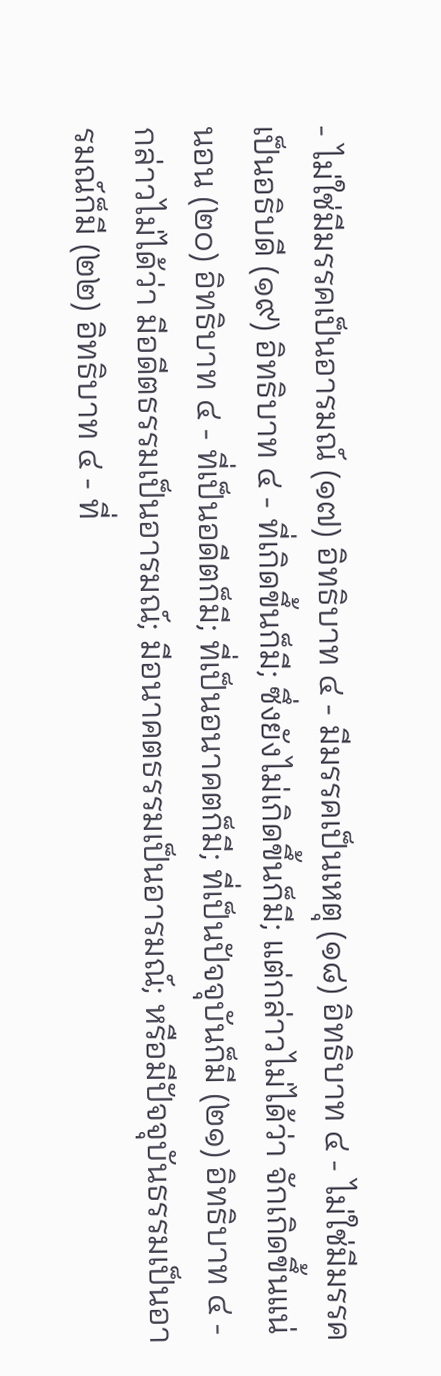- ไม่ใช่มีมรรคเป็นอารมณ์ (๑๗) อิทธิบาท ๔ - มีมรรคเป็นเหตุ (๑๘) อิทธิบาท ๔ - ไม่ใช่มีมรรคเป็นอธิบดี (๑๙) อิทธิบาท ๔ - ที่เกิดขึ้นก็มี; ซึ่งยังไม่เกิดขึ้นก็มี; แต่กล่าวไม่ได้ว่า จักเกิดขึ้นแน่นอน (๒๐) อิทธิบาท ๔ - ที่เป็นอดีตก็มี; ที่เป็นอนาคตก็มี; ที่เป็นปัจจุบันก็มี (๒๑) อิทธิบาท ๔ - กล่าวไม่ได้ว่า มีอดีตธรรมเป็นอารมณ์; มีอนาคตธรรมเป็นอารมณ์; หรือมีปัจจุบันธรรมเป็นอารมณ์ก็มี (๒๒) อิทธิบาท ๔ - ที่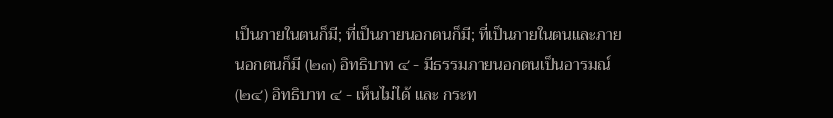เป็นภายในตนก็มี; ที่เป็นภายนอกตนก็มี; ที่เป็นภายในตนและภายนอกตนก็มี (๒๓) อิทธิบาท ๔ - มีธรรมภายนอกตนเป็นอารมณ์ (๒๔) อิทธิบาท ๔ - เห็นไม่ได้ และ กระท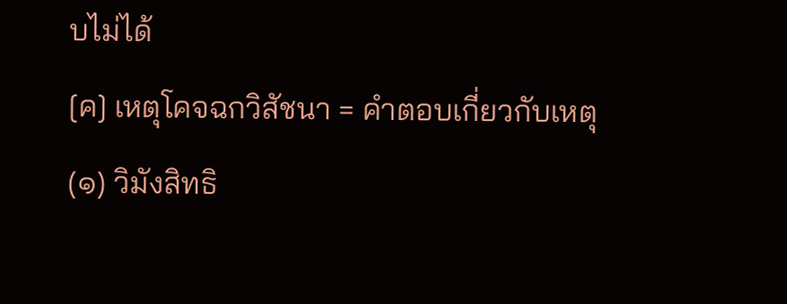บไม่ได้
[ค] เหตุโคจฉกวิสัชนา = คำตอบเกี่ยวกับเหตุ
(๑) วิมังสิทธิ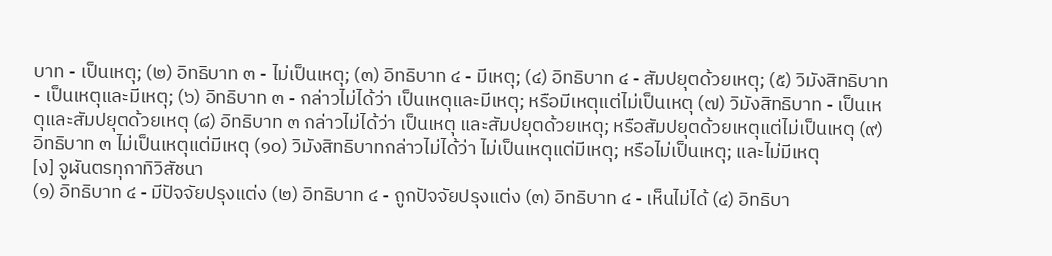บาท - เป็นเหตุ; (๒) อิทธิบาท ๓ - ไม่เป็นเหตุ; (๓) อิทธิบาท ๔ - มีเหตุ; (๔) อิทธิบาท ๔ - สัมปยุตด้วยเหตุ; (๕) วิมังสิทธิบาท - เป็นเหตุและมีเหตุ; (๖) อิทธิบาท ๓ - กล่าวไม่ได้ว่า เป็นเหตุและมีเหตุ; หรือมีเหตุแต่ไม่เป็นเหตุ (๗) วิมังสิทธิบาท - เป็นเหตุและสัมปยุตด้วยเหตุ (๘) อิทธิบาท ๓ กล่าวไม่ได้ว่า เป็นเหตุ และสัมปยุตด้วยเหตุ; หรือสัมปยุตด้วยเหตุแต่ไม่เป็นเหตุ (๙) อิทธิบาท ๓ ไม่เป็นเหตุแต่มีเหตุ (๑๐) วิมังสิทธิบาทกล่าวไม่ได้ว่า ไม่เป็นเหตุแต่มีเหตุ; หรือไม่เป็นเหตุ; และไม่มีเหตุ
[ง] จูฬันตรทุกาทิวิสัชนา
(๑) อิทธิบาท ๔ - มีปัจจัยปรุงแต่ง (๒) อิทธิบาท ๔ - ถูกปัจจัยปรุงแต่ง (๓) อิทธิบาท ๔ - เห็นไม่ได้ (๔) อิทธิบา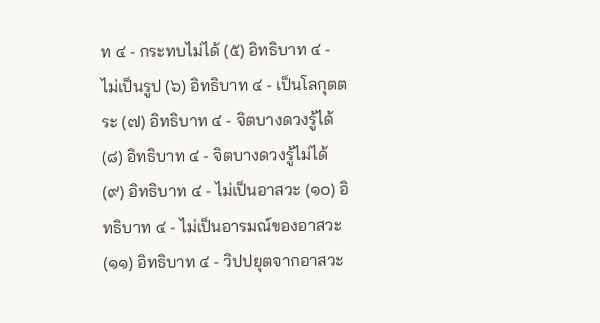ท ๔ - กระทบไม่ได้ (๕) อิทธิบาท ๔ - ไม่เป็นรูป (๖) อิทธิบาท ๔ - เป็นโลกุตตระ (๗) อิทธิบาท ๔ - จิตบางดวงรู้ได้ (๘) อิทธิบาท ๔ - จิตบางดวงรู้ไม่ได้ (๙) อิทธิบาท ๔ - ไม่เป็นอาสวะ (๑๐) อิทธิบาท ๔ - ไม่เป็นอารมณ์ของอาสวะ (๑๑) อิทธิบาท ๔ - วิปปยุตจากอาสวะ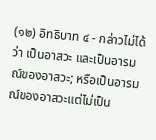(๑๒) อิทธิบาท ๔ - กล่าวไม่ได้ว่า เป็นอาสวะ และเป็นอารมณ์ของอาสวะ; หรือเป็นอารมณ์ของอาสวะแต่ไม่เป็น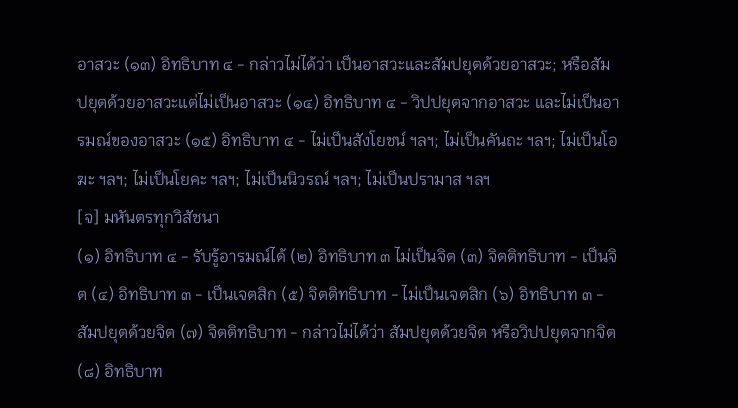อาสวะ (๑๓) อิทธิบาท ๔ - กล่าวไม่ได้ว่า เป็นอาสวะและสัมปยุตด้วยอาสวะ; หรือสัมปยุตด้วยอาสวะแต่ไม่เป็นอาสวะ (๑๔) อิทธิบาท ๔ - วิปปยุตจากอาสวะ และไม่เป็นอารมณ์ของอาสวะ (๑๕) อิทธิบาท ๔ - ไม่เป็นสังโยชน์ ฯลฯ; ไม่เป็นคันถะ ฯลฯ; ไม่เป็นโอฆะ ฯลฯ; ไม่เป็นโยคะ ฯลฯ; ไม่เป็นนิวรณ์ ฯลฯ; ไม่เป็นปรามาส ฯลฯ
[จ] มหันตรทุกวิสัชนา
(๑) อิทธิบาท ๔ - รับรู้อารมณ์ได้ (๒) อิทธิบาท ๓ ไม่เป็นจิต (๓) จิตติทธิบาท - เป็นจิต (๔) อิทธิบาท ๓ - เป็นเจตสิก (๕) จิตติทธิบาท - ไม่เป็นเจตสิก (๖) อิทธิบาท ๓ - สัมปยุตด้วยจิต (๗) จิตติทธิบาท - กล่าวไม่ได้ว่า สัมปยุตด้วยจิต หรือวิปปยุตจากจิต (๘) อิทธิบาท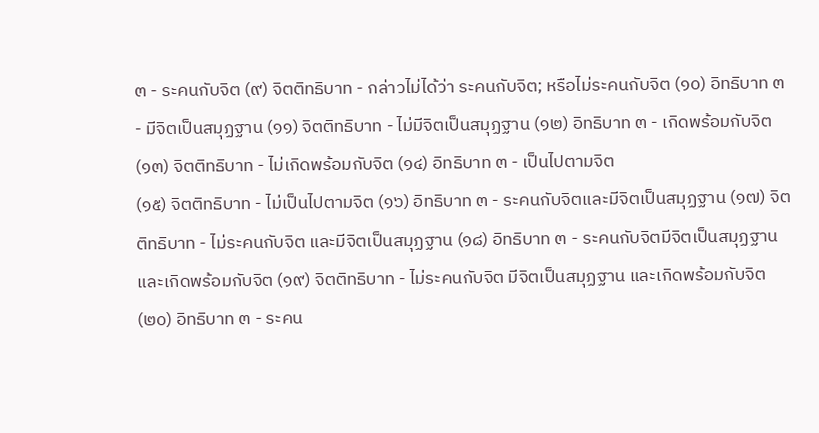๓ - ระคนกับจิต (๙) จิตติทธิบาท - กล่าวไม่ได้ว่า ระคนกับจิต; หรือไม่ระคนกับจิต (๑๐) อิทธิบาท ๓ - มีจิตเป็นสมุฏฐาน (๑๑) จิตติทธิบาท - ไม่มีจิตเป็นสมุฏฐาน (๑๒) อิทธิบาท ๓ - เกิดพร้อมกับจิต (๑๓) จิตติทธิบาท - ไม่เกิดพร้อมกับจิต (๑๔) อิทธิบาท ๓ - เป็นไปตามจิต
(๑๕) จิตติทธิบาท - ไม่เป็นไปตามจิต (๑๖) อิทธิบาท ๓ - ระคนกับจิตและมีจิตเป็นสมุฏฐาน (๑๗) จิตติทธิบาท - ไม่ระคนกับจิต และมีจิตเป็นสมุฏฐาน (๑๘) อิทธิบาท ๓ - ระคนกับจิตมีจิตเป็นสมุฏฐานและเกิดพร้อมกับจิต (๑๙) จิตติทธิบาท - ไม่ระคนกับจิต มีจิตเป็นสมุฏฐาน และเกิดพร้อมกับจิต (๒๐) อิทธิบาท ๓ - ระคน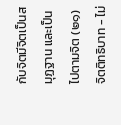กับจิตมีจิตเป็นสมุฏฐาน และเป็นไปตามจิต (๒๑) จิตติทธิบาท - ไม่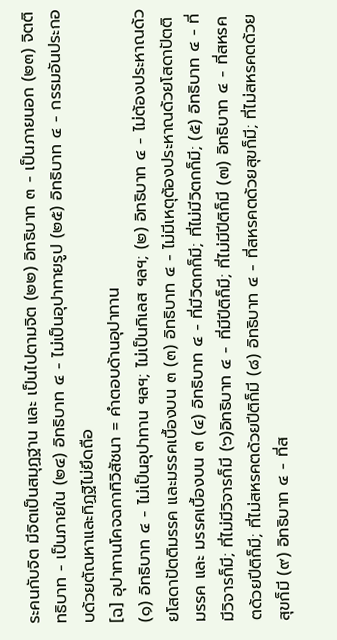ระคนกับจิต มีจิตเป็นสมุฏฐาน และ เป็นไปตามจิต (๒๒) อิทธิบาท ๓ - เป็นภายนอก (๒๓) จิตติทธิบาท - เป็นภายใน (๒๔) อิทธิบาท ๔ - ไม่เป็นอุปาทายรูป (๒๕) อิทธิบาท ๔ - กรรมอันประกอบด้วยตัณหาและทิฏฐิไม่ยึดถือ
[ฉ] อุปาทานโคจฉกาทิวิสัชนา = คำตอบด้านอุปาทาน
(๑) อิทธิบาท ๔ - ไม่เป็นอุปาทาน ฯลฯ; ไม่เป็นกิเลส ฯลฯ; (๒) อิทธิบาท ๔ - ไม่ต้องประหาณด้วยโสดาปัตติมรรค และมรรคเบื้องบน ๓ (๓) อิทธิบาท ๔ - ไม่มีเหตุต้องประหาณด้วยโสดาปัตติมรรค และ มรรคเบื้องบน ๓ (๔) อิทธิบาท ๔ - ที่มีวิตกก็มี; ที่ไม่มีวิตกก็มี; (๕) อิทธิบาท ๔ - ที่มีวิจารก็มี; ที่ไม่มีวิจารก็มี (๖)อิทธิบาท ๔ - ที่มีปีติก็มี; ที่ไม่มีปีติก็มี (๗) อิทธิบาท ๔ - ที่สหรคตด้วยปีติก็มี; ที่ไม่สหรคตด้วยปีติก็มี (๘) อิทธิบาท ๔ - ที่สหรคตด้วยสุขก็มี; ที่ไม่สหรคตด้วยสุขก็มี (๙) อิทธิบาท ๔ - ที่ส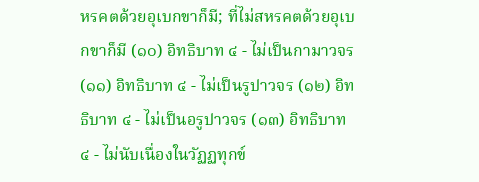หรคตด้วยอุเบกขาก็มี; ที่ไม่สหรคตด้วยอุเบกขาก็มี (๑๐) อิทธิบาท ๔ - ไม่เป็นกามาวจร (๑๑) อิทธิบาท ๔ - ไม่เป็นรูปาวจร (๑๒) อิทธิบาท ๔ - ไม่เป็นอรูปาวจร (๑๓) อิทธิบาท ๔ - ไม่นับเนื่องในวัฏฏทุกข์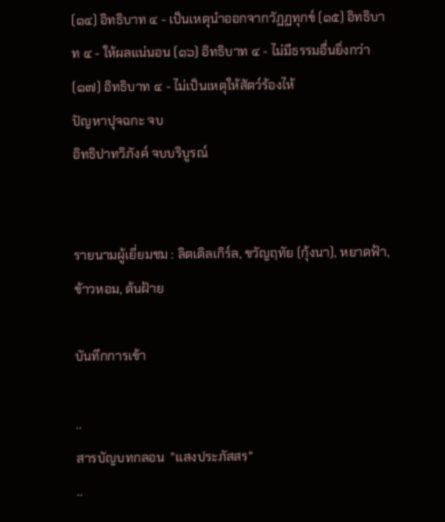(๑๔) อิทธิบาท ๔ - เป็นเหตุนำออกจากวัฏฏทุกข์ (๑๕) อิทธิบาท ๔ - ให้ผลแน่นอน (๑๖) อิทธิบาท ๔ - ไม่มีธรรมอื่นยิ่งกว่า (๑๗) อิทธิบาท ๔ - ไม่เป็นเหตุให้สัตว์ร้องไห้
ปัญหาปุจฉกะ จบ
อิทธิปาทวิภังค์ จบบริบูรณ์


รายนามผู้เยี่ยมชม : ลิตเติลเกิร์ล, ขวัญฤทัย (กุ้งนา), หยาดฟ้า, ข้าวหอม, ต้นฝ้าย

บันทึกการเข้า

..
สารบัญบทกลอน  "แสงประภัสสร"
..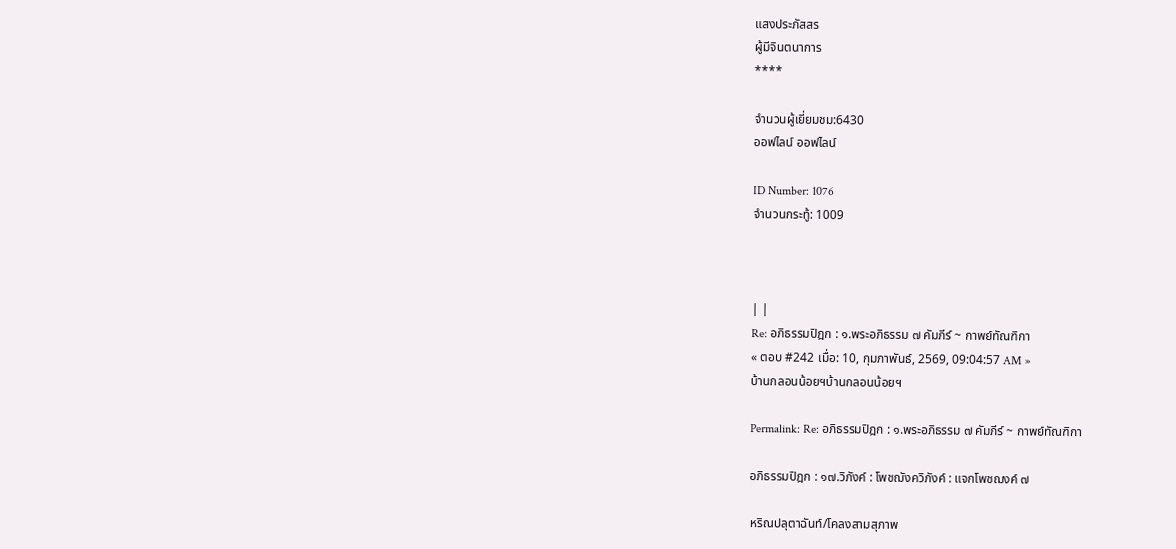แสงประภัสสร
ผู้มีจินตนาการ
****

จำนวนผู้เยี่ยมชม:6430
ออฟไลน์ ออฟไลน์

ID Number: 1076
จำนวนกระทู้: 1009



| |
Re: อภิธรรมปิฎก : ๑.พระอภิธรรม ๗ คัมภีร์ ~ กาพย์ทัณฑิกา
« ตอบ #242 เมื่อ: 10, กุมภาพันธ์, 2569, 09:04:57 AM »
บ้านกลอนน้อยฯบ้านกลอนน้อยฯ

Permalink: Re: อภิธรรมปิฎก : ๑.พระอภิธรรม ๗ คัมภีร์ ~ กาพย์ทัณฑิกา

อภิธรรมปิฎก : ๑๗.วิภังค์ : โพชฌังควิภังค์ : แจกโพชฌงค์ ๗

หริณปลุตาฉันท์/โคลงสามสุภาพ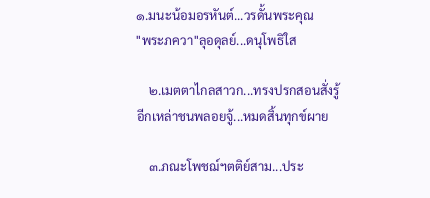๑.มนะน้อมอรหันต์...วรดั้นพระคุณ
"พระภควา"ลุอดุลย์...ดนุโพธิใส

    ๒.เมตตาไกลสาวก...ทรงปรกสอนสั่งรู้
อีกเหล่าชนพลอยจู้...หมดสิ้นทุกข์ผาย

    ๓.ภณะโพชฌ์ฯตติย์สาม...ประ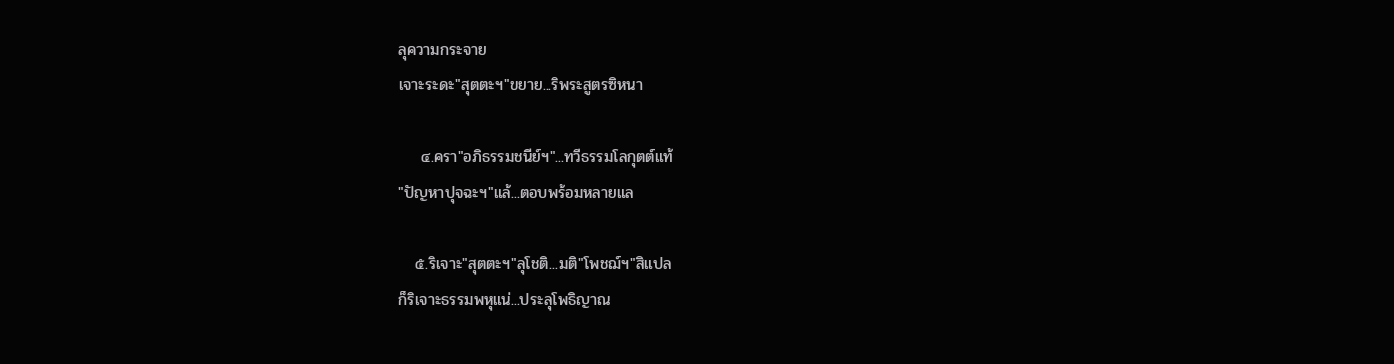ลุความกระจาย
เจาะระดะ"สุตตะฯ"ขยาย...ริพระสูตรซิหนา

    ๔.ครา"อภิธรรมชนีย์ฯ"...ทวีธรรมโลกุตต์แท้
"ปัญหาปุจฉะฯ"แล้...ตอบพร้อมหลายแล

   ๕.ริเจาะ"สุตตะฯ"ลุโชติ...มติ"โพชฌ์ฯ"สิแปล
ก็ริเจาะธรรมพหุแน่...ประลุโพธิญาณ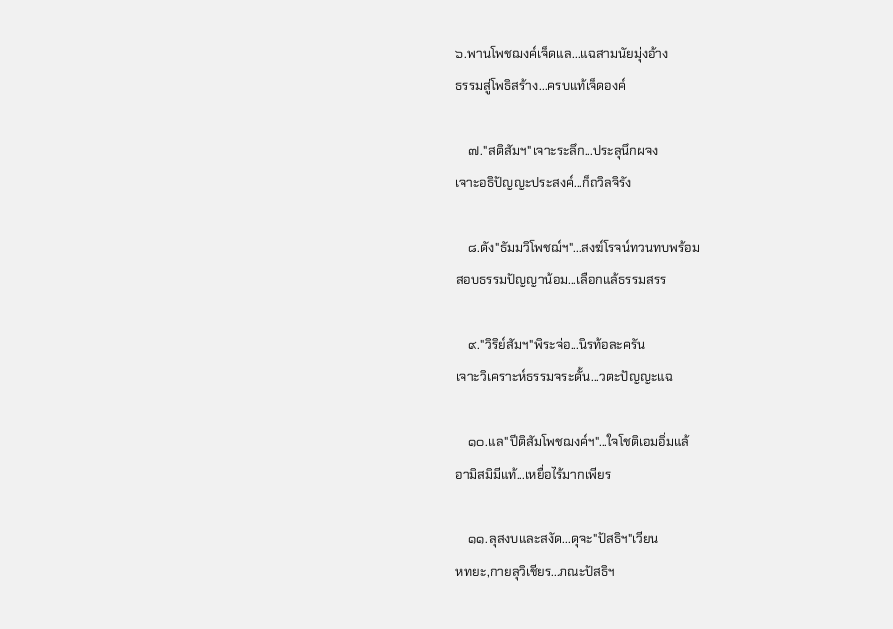๖.พานโพชฌงค์เจ็ดแล...แฉสามนัยมุ่งอ้าง
ธรรมสู่โพธิสร้าง...ครบแท้เจ็ดองค์

    ๗."สติสัมฯ"เจาะระลึก...ประลุนึกผจง
เจาะอธิปัญญะประสงค์...ก็ถวิลจิรัง

    ๘.ดัง"ธัมมวิโพชฌ์ฯ"...สงฆ์โรจน์ทวนทบพร้อม
สอบธรรมปัญญาน้อม...เลือกแล้ธรรมสรร

    ๙."วิริย์สัมฯ"พิระจ่อ...นิรท้อละครัน
เจาะวิเคราะห์ธรรมจระดั้น...วตะปัญญะแฉ

    ๑๐.แล"ปีติสัมโพชฌงค์ฯ"...ใจโชติเอมอิ่มแล้
อามิสมิมีแท้...เหยื่อไร้มากเพียร

    ๑๑.ลุสงบและสงัด...ดุจะ"ปัสธิฯ"เวียน
หทยะ,กายลุวิเชียร...ภณะปัสธิฯ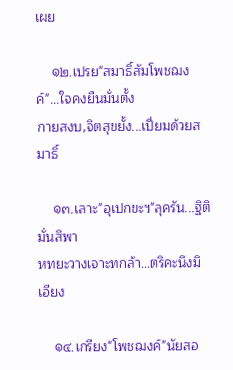เผย

    ๑๒.เปรย"สมาธิ์สัมโพชฌงค์"...ใจคงยืนมั่นตั้ง
กายสงบ,จิตสุขยั้ง...เปี่ยมด้วยสมาธิ์

    ๑๓.เลาะ"อุเปกขะฯ"ลุครัน...ฐิติมั่นสิพา
หทยะวางเจาะทกล้า...ตริคะนึงมิเอียง

    ๑๔.เกรียง"โพชฌงค์"นัยสอ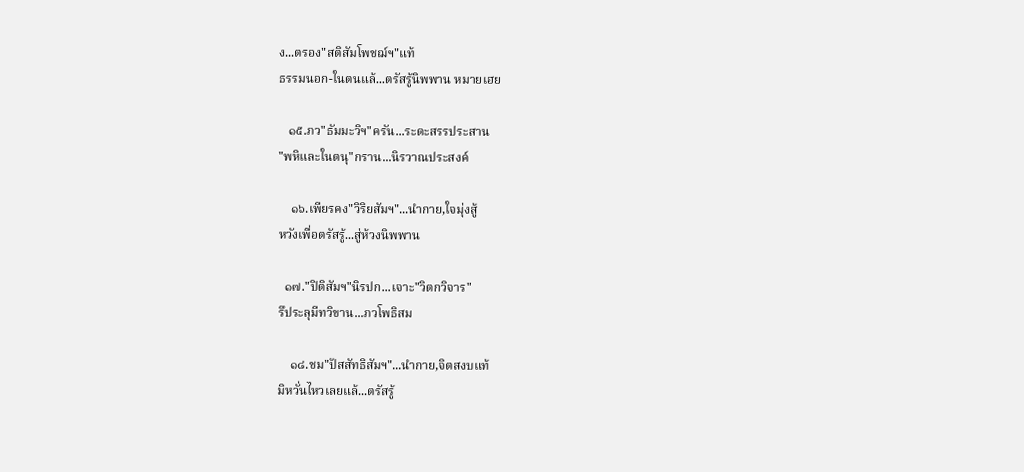ง...ตรอง"สติสัมโพชฌ์ฯ"แท้
ธรรมนอก-ในตนแล้...ตรัสรู้นิพพาน หมายเฮย

   ๑๕.ภว"ธัมมะวิฯ"ครัน...ระดะสรรประสาน
"พหิและในตนุ"กราน...นิรวาณประสงค์

    ๑๖.เพียรคง"วิริยสัมฯ"...นำกาย,ใจมุ่งสู้
หวังเพื่อตรัสรู้...สู่ห้วงนิพพาน

  ๑๗."ปิติสัมฯ"นิรปก...เจาะ"วิตกวิจาร"
รึประลุมีทวิขาน...ภวโพธิสม

    ๑๘.ชม"ปัสสัทธิสัมฯ"...นำกาย,จิตสงบแท้
มิหวั่นไหวเลยแล้...ตรัสรู้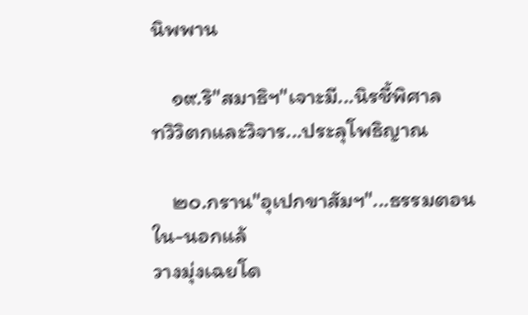นิพพาน

    ๑๙.ริ"สมาธิฯ"เจาะมี...นิรชี้พิศาล
ทวิวิตกและวิจาร...ประลุโพธิญาณ

    ๒๐.กราน"อุเปกขาสัมฯ"...ธรรมตอนใน-นอกแล้
วางมุ่งเฉยโด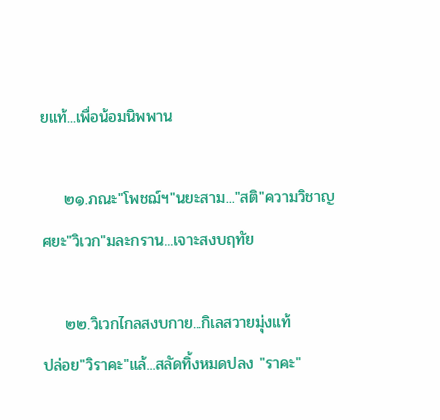ยแท้...เพื่อน้อมนิพพาน

    ๒๑.ภณะ"โพชฌ์ฯ"นยะสาม..."สติ"ความวิชาญ
ศยะ"วิเวก"มละกราน...เจาะสงบฤทัย

    ๒๒.วิเวกไกลสงบกาย...กิเลสวายมุ่งแท้
ปล่อย"วิราคะ"แล้...สลัดทิ้งหมดปลง "ราคะ"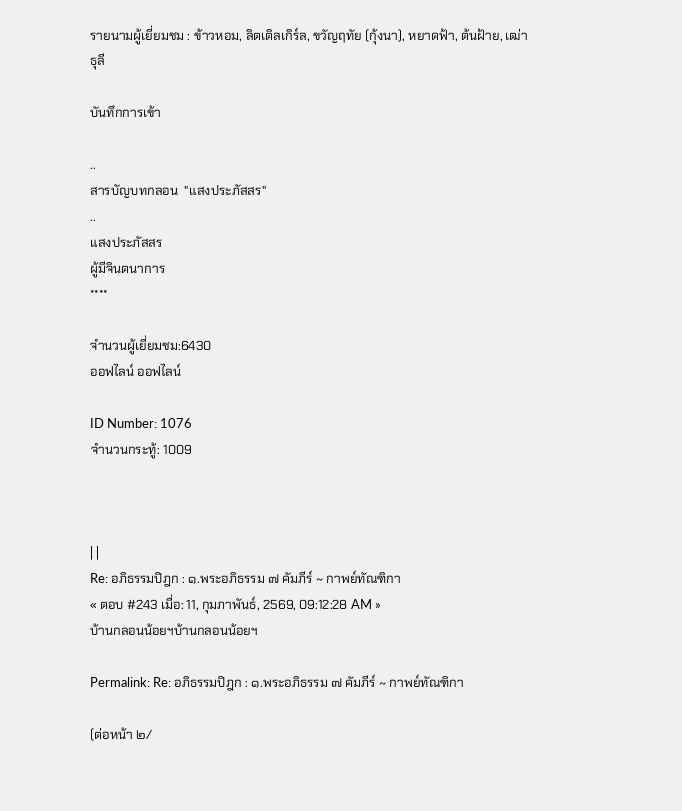รายนามผู้เยี่ยมชม : ข้าวหอม, ลิตเติลเกิร์ล, ขวัญฤทัย (กุ้งนา), หยาดฟ้า, ต้นฝ้าย, เฒ่าธุลี

บันทึกการเข้า

..
สารบัญบทกลอน  "แสงประภัสสร"
..
แสงประภัสสร
ผู้มีจินตนาการ
****

จำนวนผู้เยี่ยมชม:6430
ออฟไลน์ ออฟไลน์

ID Number: 1076
จำนวนกระทู้: 1009



| |
Re: อภิธรรมปิฎก : ๑.พระอภิธรรม ๗ คัมภีร์ ~ กาพย์ทัณฑิกา
« ตอบ #243 เมื่อ: 11, กุมภาพันธ์, 2569, 09:12:28 AM »
บ้านกลอนน้อยฯบ้านกลอนน้อยฯ

Permalink: Re: อภิธรรมปิฎก : ๑.พระอภิธรรม ๗ คัมภีร์ ~ กาพย์ทัณฑิกา

(ต่อหน้า ๒/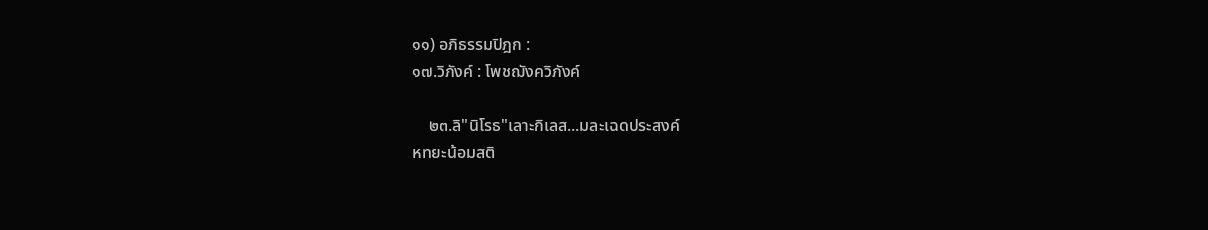๑๑) อภิธรรมปิฎก :
๑๗.วิภังค์ : โพชฌังควิภังค์

    ๒๓.ลิ"นิโรธ"เลาะกิเลส...มละเฉดประสงค์
หทยะน้อมสติ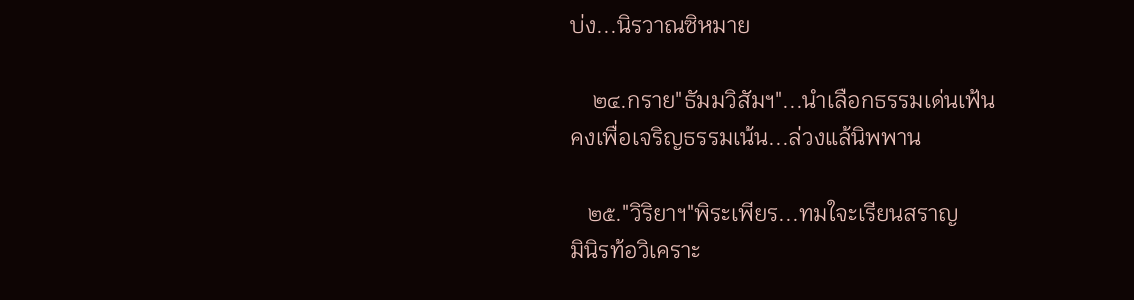บ่ง...นิรวาณซิหมาย

    ๒๔.กราย"ธัมมวิสัมฯ"...นำเลือกธรรมเด่นเฟ้น
คงเพื่อเจริญธรรมเน้น...ล่วงแล้นิพพาน

   ๒๕."วิริยาฯ"พิระเพียร...ทมใจะเรียนสราญ
มินิรท้อวิเคราะ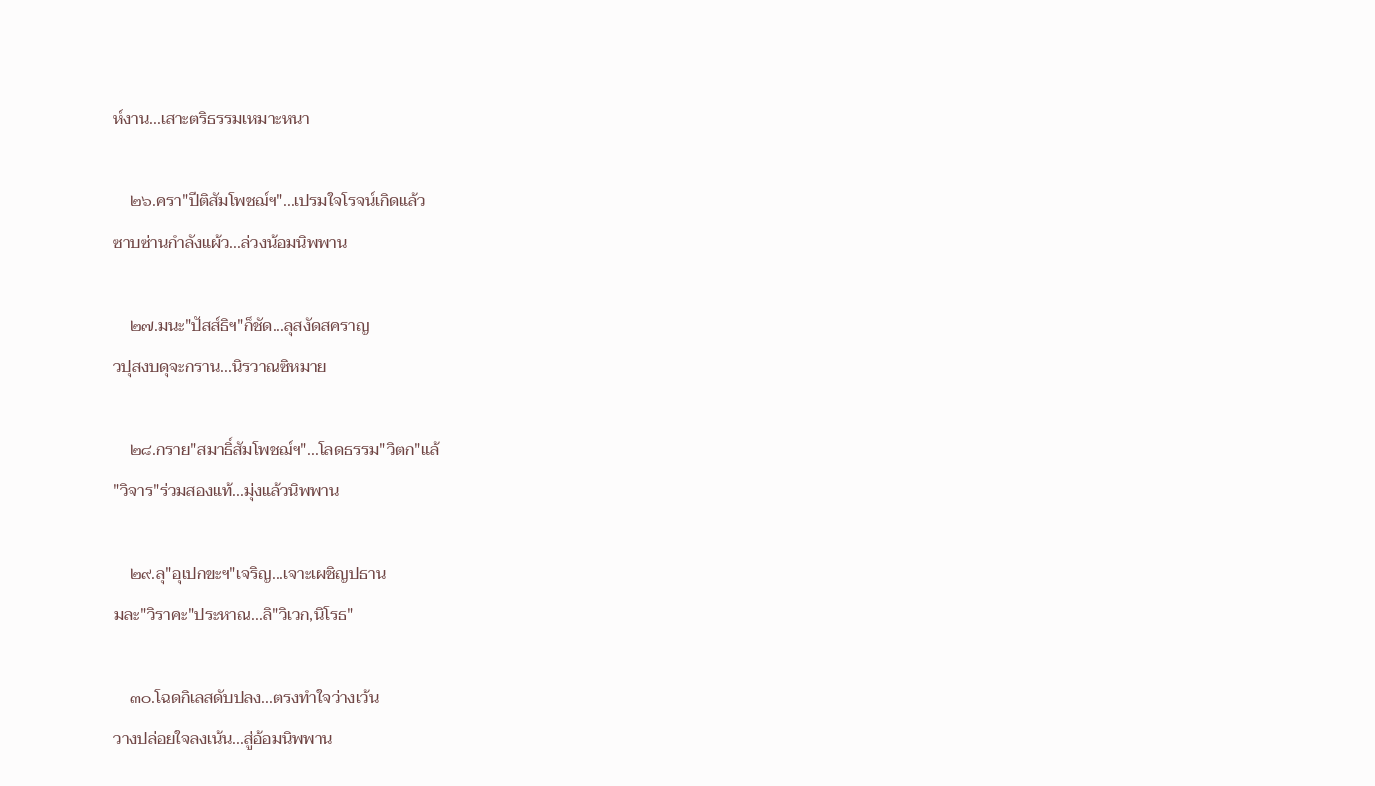ห์งาน...เสาะตริธรรมเหมาะหนา

    ๒๖.ครา"ปีติสัมโพชฌ์ฯ"...เปรมใจโรจน์เกิดแล้ว
ซาบซ่านกำลังแผ้ว...ล่วงน้อมนิพพาน

    ๒๗.มนะ"ปัสส์ธิฯ"ก็ชัด...ลุสงัดสคราญ
วปุสงบดุจะกราน...นิรวาณซิหมาย

    ๒๘.กราย"สมาธิ์สัมโพชฌ์ฯ"...โลดธรรม"วิตก"แล้
"วิจาร"ร่วมสองแท้...มุ่งแล้วนิพพาน

    ๒๙.ลุ"อุเปกขะฯ"เจริญ...เจาะเผชิญปธาน
มละ"วิราคะ"ประหาณ...ลิ"วิเวก,นิโรธ"

    ๓๐.โฉดกิเลสดับปลง...ตรงทำใจว่างเว้น
วางปล่อยใจลงเน้น...สู่อ้อมนิพพาน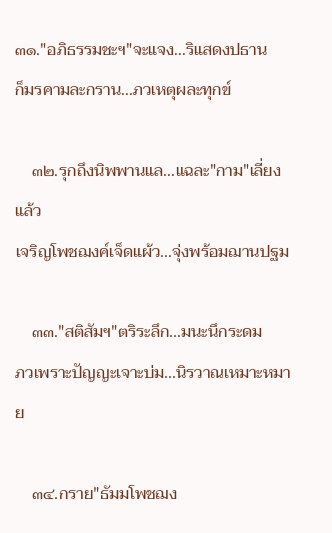๓๑."อภิธรรมชะฯ"จะแจง...ริแสดงปธาน
ก็มรคามละกราน...ภวเหตุผละทุกข์

    ๓๒.รุกถึงนิพพานแล...แฉละ"กาม"เลี่ยงแล้ว
เจริญโพชฌงค์เจ็ดแผ้ว...จุ่งพร้อมฌานปฐม

    ๓๓."สติสัมฯ"ตริระลึก...มนะนึกระดม
ภวเพราะปัญญะเจาะบ่ม...นิรวาณเหมาะหมาย

    ๓๔.กราย"ธัมมโพชฌง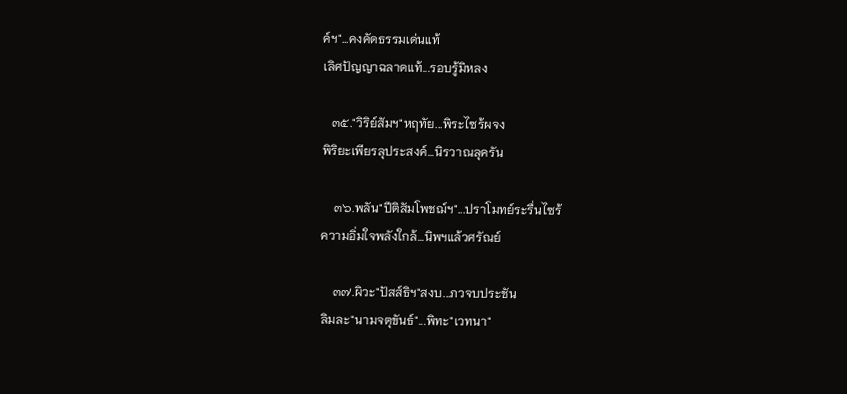ค์ฯ"...คงคัดธรรมเด่นแท้
เลิศปัญญาฉลาดแท้...รอบรู้มิหลง

   ๓๕."วิริย์สัมฯ"หฤทัย...พิระไซร้ผจง
พิริยะเพียรลุประสงค์...นิรวาณลุครัน

    ๓๖.พลัน"ปีติสัมโพชฌ์ฯ"...ปราโมทย์ระรื่นไซร้
ความอิ่มใจพลังใกล้...นิพฯแล้วศรัณย์

    ๓๗.ผิวะ"ปัสส์ธิฯ"สงบ...ภวจบประชัน
ลิมละ"นามจตุขันธ์"...พิทะ"เวทนา"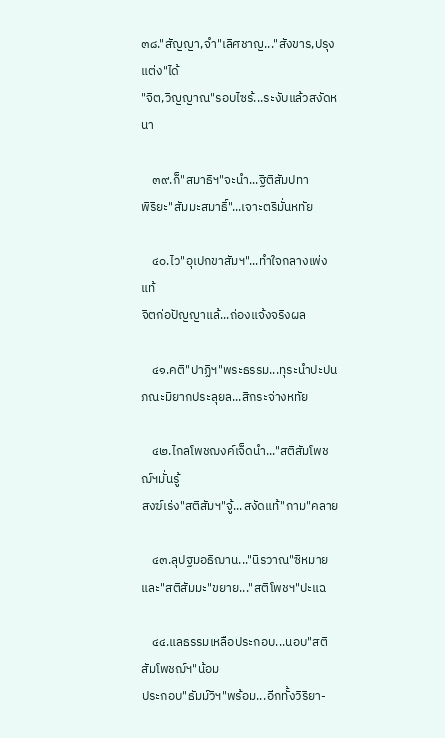๓๘."สัญญา,จำ"เลิศชาญ..."สังขาร,ปรุงแต่ง"ได้
"จิต,วิญญาณ"รอบไซร้...ระงับแล้วสงัดหนา

    ๓๙.ก็"สมาธิฯ"จะนำ...ฐิติสัมปทา
พิริยะ"สัมมะสมาธิ์"...เจาะตริมั่นหทัย

    ๔๐.ไว"อุเปกขาสัมฯ"...ทำใจกลางเพ่งแท้
จิตก่อปัญญาแล้...ถ่องแจ้งจริงผล

    ๔๑.คติ"ปาฏิฯ"พระธรรม...ทุระนำปะปน
ภณะมิยากประลุยล...สิกระจ่างหทัย

    ๔๒.ไกลโพชฌงค์เจ็ดนำ..."สติสัมโพชฌ์ฯมั่นรู้
สงฆ์เร่ง"สติสัมฯ"จู้...สงัดแท้"กาม"คลาย

    ๔๓.ลุปฐมอธิฌาน..."นิรวาณ"ซิหมาย
และ"สติสัมมะ"ขยาย..."สติโพชฯ"ปะแฉ

    ๔๔.แลธรรมเหลือประกอบ...นอบ"สติสัมโพชฌ์ฯ"น้อม
ประกอบ"ธัมม์วิฯ"พร้อม...อีกทั้งวิริยา-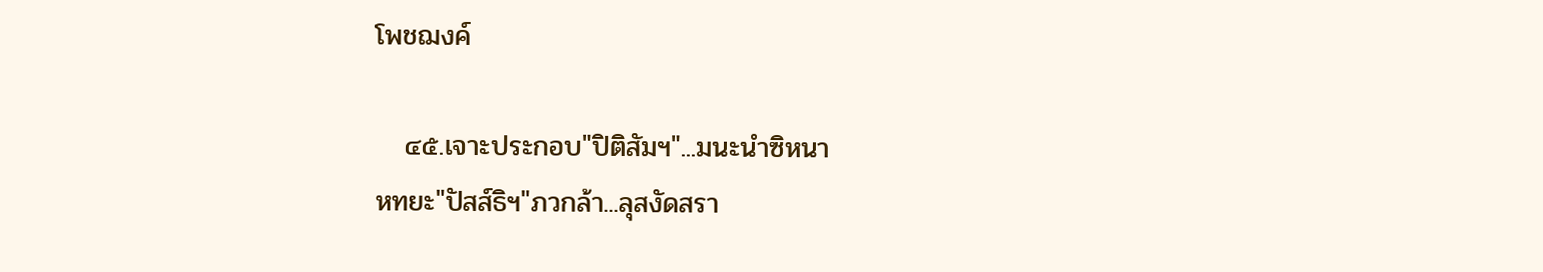โพชฌงค์

   ๔๕.เจาะประกอบ"ปิติสัมฯ"...มนะนำซิหนา
หทยะ"ปัสส์ธิฯ"ภวกล้า...ลุสงัดสรา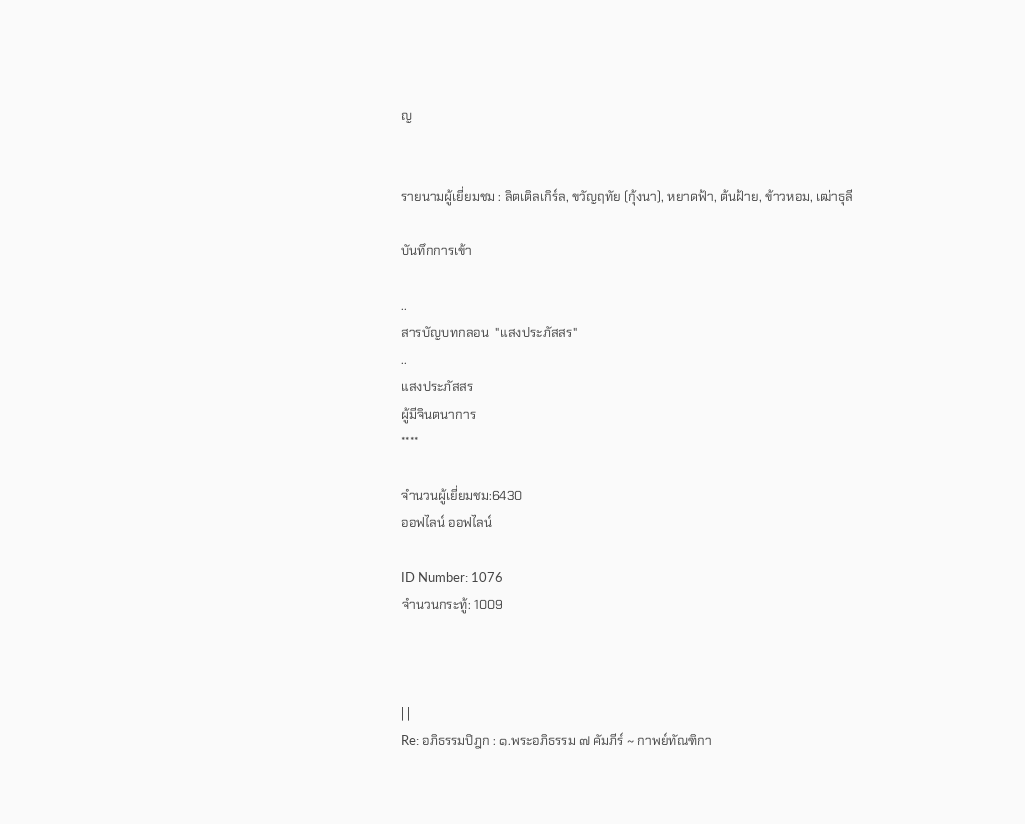ญ


รายนามผู้เยี่ยมชม : ลิตเติลเกิร์ล, ขวัญฤทัย (กุ้งนา), หยาดฟ้า, ต้นฝ้าย, ข้าวหอม, เฒ่าธุลี

บันทึกการเข้า

..
สารบัญบทกลอน  "แสงประภัสสร"
..
แสงประภัสสร
ผู้มีจินตนาการ
****

จำนวนผู้เยี่ยมชม:6430
ออฟไลน์ ออฟไลน์

ID Number: 1076
จำนวนกระทู้: 1009



| |
Re: อภิธรรมปิฎก : ๑.พระอภิธรรม ๗ คัมภีร์ ~ กาพย์ทัณฑิกา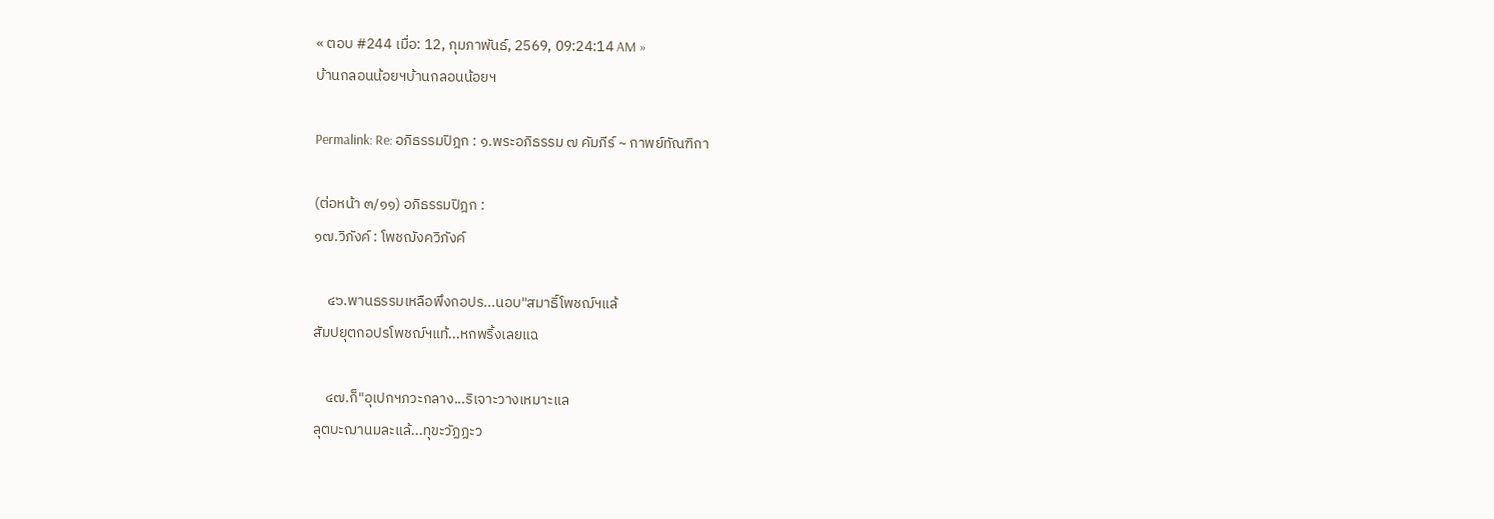« ตอบ #244 เมื่อ: 12, กุมภาพันธ์, 2569, 09:24:14 AM »
บ้านกลอนน้อยฯบ้านกลอนน้อยฯ

Permalink: Re: อภิธรรมปิฎก : ๑.พระอภิธรรม ๗ คัมภีร์ ~ กาพย์ทัณฑิกา

(ต่อหน้า ๓/๑๑) อภิธรรมปิฎก :
๑๗.วิภังค์ : โพชฌังควิภังค์

    ๔๖.พานธรรมเหลือพึงกอปร...นอบ"สมาธิ์โพชฌ์ฯแล้
สัมปยุตกอปรโพชฌ์ฯแท้...หกพริ้งเลยแฉ

    ๔๗.ก็"อุเปกฯภวะกลาง...ริเจาะวางเหมาะแล
ลุตบะฌานมละแล้...ทุขะวัฏฏะว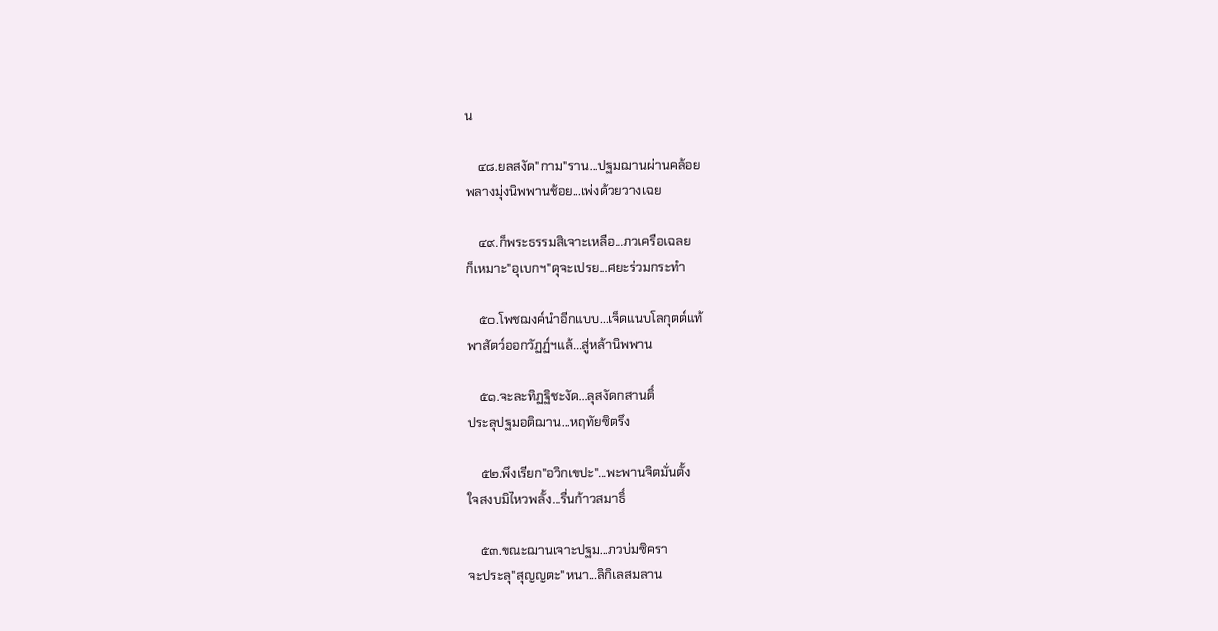น

    ๔๘.ยลสงัด"กาม"ราน...ปฐมฌานผ่านคล้อย
พลางมุ่งนิพพานช้อย...เพ่งด้วยวางเฉย

    ๔๙.ก็พระธรรมสิเจาะเหลือ...ภวเครือเฉลย
ก็เหมาะ"อุเบกฯ"ดุจะเปรย...ศยะร่วมกระทำ

    ๕๐.โพชฌงค์นำอีกแบบ...เจ็ดแนบโลกุตต์แท้
พาสัตว์ออกวัฏฏ์ฯแล้...สู่หล้านิพพาน

    ๕๑.จะละทิฏฐิชะงัด...ลุสงัดกสานติ์
ประลุปฐมอติฌาน...หฤทัยซิตรึง

    ๕๒.พึงเรียก"อวิกเขปะ"...พะพานจิตมั่นตั้ง
ใจสงบมิไหวพลั้ง...รื่นก้าวสมาธิ์

    ๕๓.ขณะฌานเจาะปฐม...ภวบ่มซิครา
จะประลุ"สุญญตะ"หนา...ลิกิเลสมลาน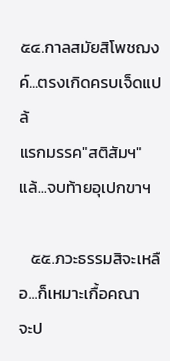๕๔.กาลสมัยสิโพชฌงค์...ตรงเกิดครบเจ็ดแปล้
แรกมรรค"สติสัมฯ"แล้...จบท้ายอุเปกขาฯ

   ๕๕.ภวะธรรมสิจะเหลือ...ก็เหมาะเกื้อคณา
จะป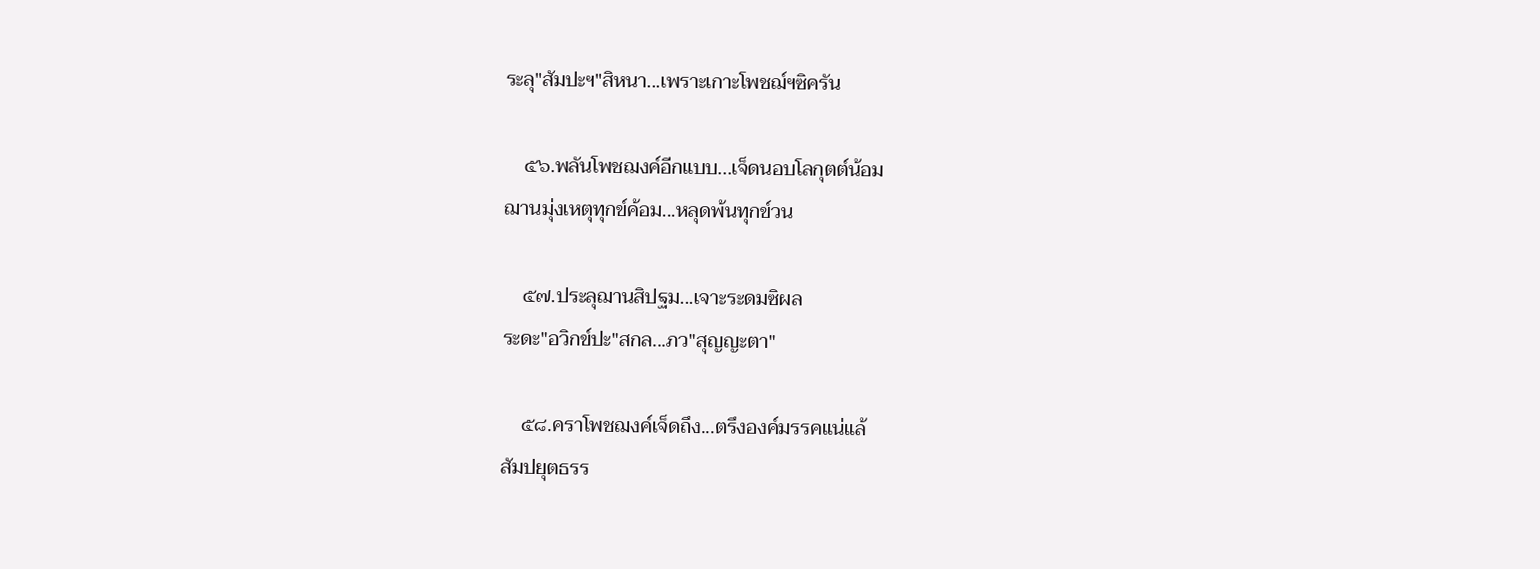ระลุ"สัมปะฯ"สิหนา...เพราะเกาะโพชฌ์ฯซิครัน

    ๕๖.พลันโพชฌงค์อีกแบบ...เจ็ดนอบโลกุตต์น้อม
ฌานมุ่งเหตุทุกข์ค้อม...หลุดพ้นทุกข์วน

    ๕๗.ประลุฌานสิปฐม...เจาะระดมซิผล
ระดะ"อวิกข์ปะ"สกล...ภว"สุญญะตา"

    ๕๘.คราโพชฌงค์เจ็ดถึง...ตรึงองค์มรรคแน่แล้
สัมปยุตธรร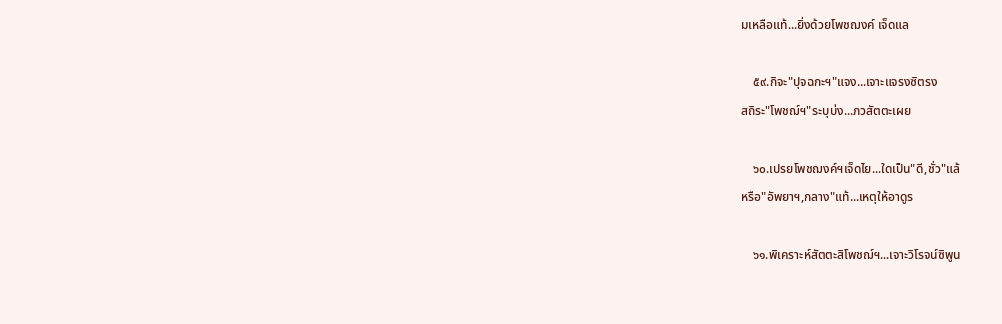มเหลือแท้...ยิ่งด้วยโพชฌงค์ เจ็ดแล

    ๕๙.กิจะ"ปุจฉกะฯ"แจง...เจาะแจรงซิตรง
สถิระ"โพชฌ์ฯ"ระบุบ่ง...ภวสัตตะเผย

    ๖๐.เปรยโพชฌงค์ฯเจ็ดไย...ใดเป็น"ดี,ชั่ว"แล้
หรือ"อัพยาฯ,กลาง"แท้...เหตุให้อาดูร

    ๖๑.พิเคราะห์สัตตะสิโพชฌ์ฯ...เจาะวิโรจน์ซิพูน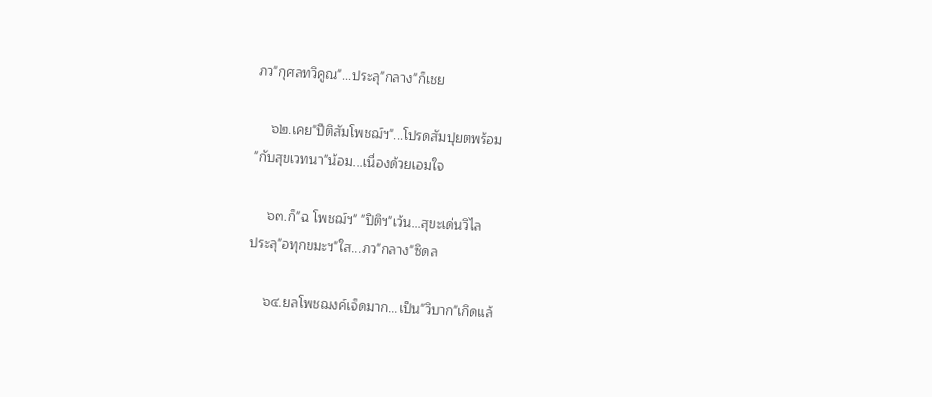ภว"กุศลทวิคูณ"...ประลุ"กลาง"ก็เชย

    ๖๒.เคย"ปีติสัมโพชฌ์ฯ"...โปรดสัมปุยตพร้อม
"กับสุขเวทนา"น้อม...เนื่องด้วยเอมใจ

    ๖๓.ก็"ฉ โพชฌ์ฯ" "ปิติฯ"เว้น...สุขะเด่นวิไล
ประลุ"อทุกขมะฯ"ใส...ภว"กลาง"ซิดล

    ๖๔.ยลโพชฌงค์เจ็ดมาก...เป็น"วิบาก"เกิดแล้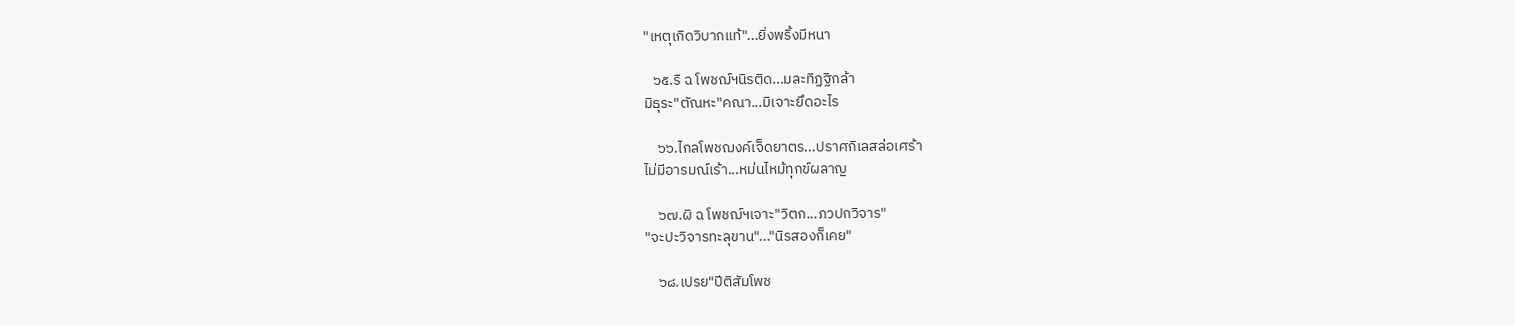"เหตุเกิดวิบากแท้"...ยิ่งพริ้งมีหนา

   ๖๕.ริ ฉ โพชฌ์ฯนิรติด...มละทิฏฐิกล้า
มิธุระ"ตัณหะ"คณา...มิเจาะยึดอะไร

    ๖๖.ไกลโพชฌงค์เจ็ดยาตร...ปราศกิเลสล่อเศร้า
ไม่มีอารมณ์เร้า...หม่นไหม้ทุกข์ผลาญ

    ๖๗.ผิ ฉ โพชฌ์ฯเจาะ"วิตก...ภวปกวิจาร"
"จะปะวิจารทะลุขาน"..."นิรสองก็เคย"

    ๖๘.เปรย"ปีติสัมโพช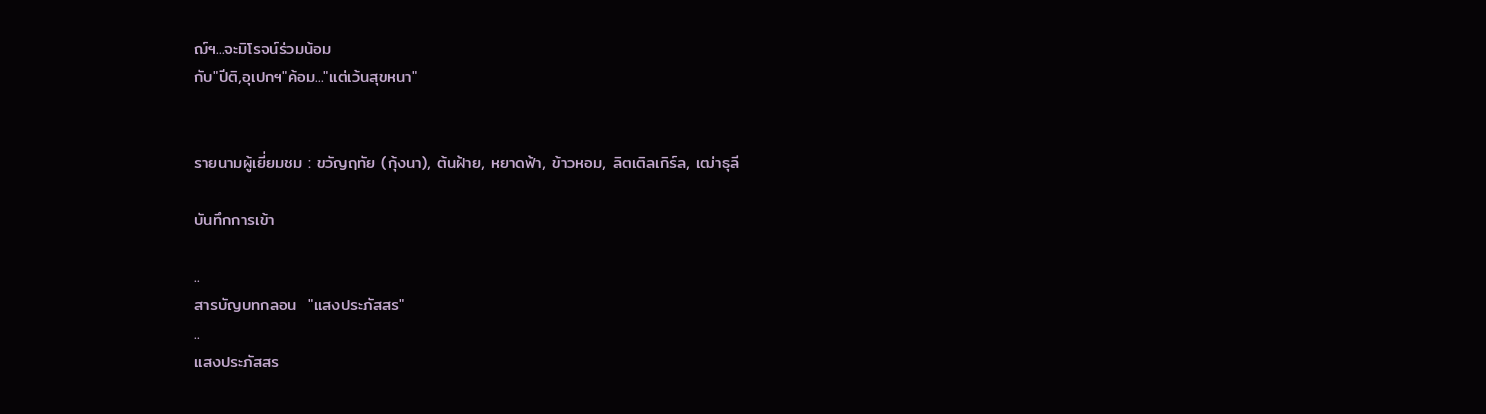ฌ์ฯ...จะมิโรจน์ร่วมน้อม
กับ"ปีติ,อุเปกฯ"ค้อม..."แต่เว้นสุขหนา"


รายนามผู้เยี่ยมชม : ขวัญฤทัย (กุ้งนา), ต้นฝ้าย, หยาดฟ้า, ข้าวหอม, ลิตเติลเกิร์ล, เฒ่าธุลี

บันทึกการเข้า

..
สารบัญบทกลอน  "แสงประภัสสร"
..
แสงประภัสสร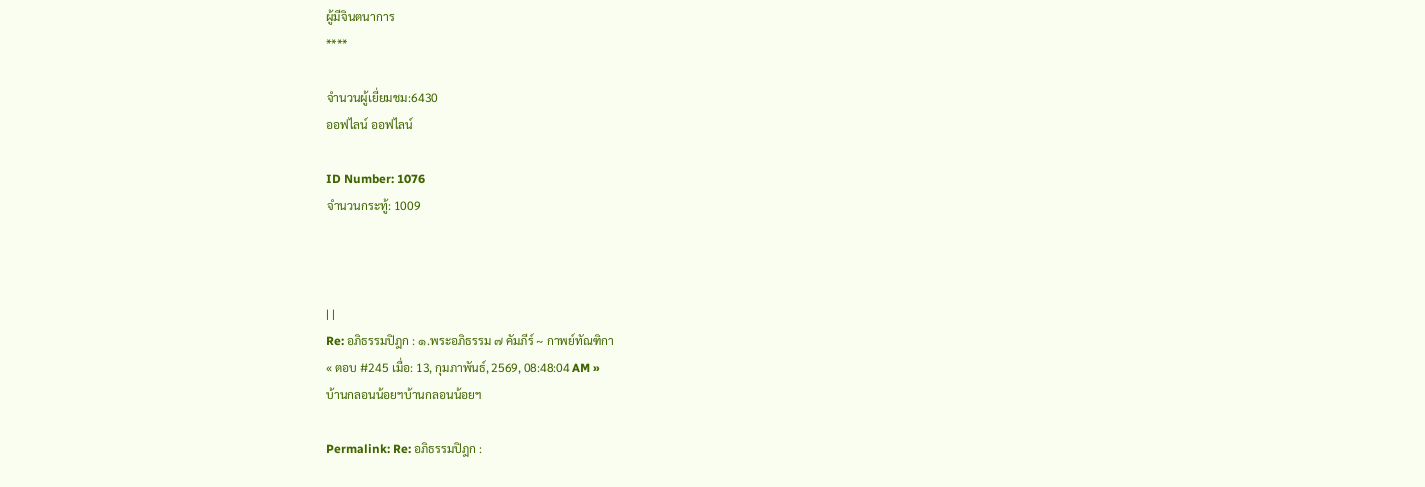ผู้มีจินตนาการ
****

จำนวนผู้เยี่ยมชม:6430
ออฟไลน์ ออฟไลน์

ID Number: 1076
จำนวนกระทู้: 1009



| |
Re: อภิธรรมปิฎก : ๑.พระอภิธรรม ๗ คัมภีร์ ~ กาพย์ทัณฑิกา
« ตอบ #245 เมื่อ: 13, กุมภาพันธ์, 2569, 08:48:04 AM »
บ้านกลอนน้อยฯบ้านกลอนน้อยฯ

Permalink: Re: อภิธรรมปิฎก :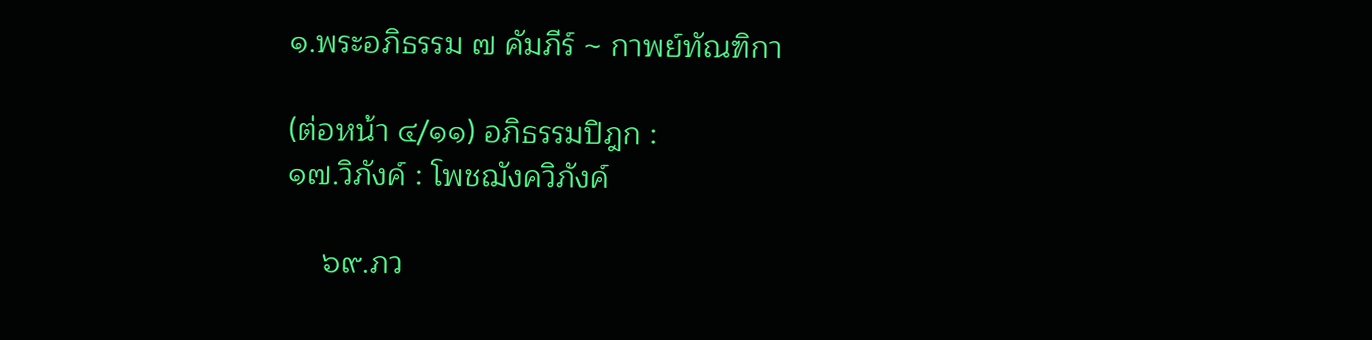๑.พระอภิธรรม ๗ คัมภีร์ ~ กาพย์ทัณฑิกา

(ต่อหน้า ๔/๑๑) อภิธรรมปิฎก :
๑๗.วิภังค์ : โพชฌังควิภังค์

    ๖๙.ภว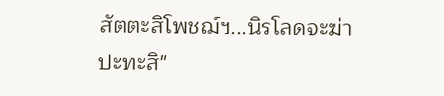สัตตะสิโพชฌ์ฯ...นิรโลดจะฆ่า
ปะทะสิ"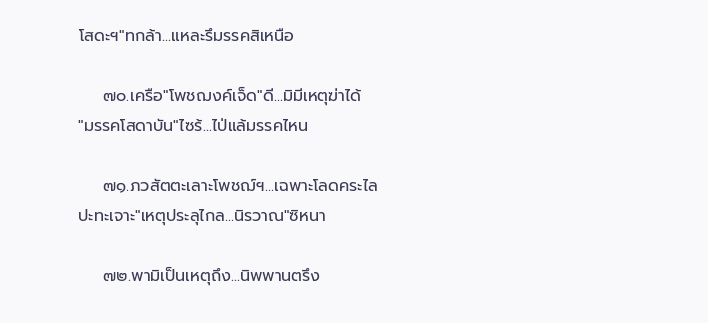โสดะฯ"ทกล้า...แหละรึมรรคสิเหนือ

    ๗๐.เครือ"โพชฌงค์เจ็ด"ดี...มิมีเหตุฆ่าได้
"มรรคโสดาบัน"ไซร้...ไป่แล้มรรคไหน

    ๗๑.ภวสัตตะเลาะโพชฌ์ฯ...เฉพาะโลดคระไล
ปะทะเจาะ"เหตุประลุไกล...นิรวาณ"ซิหนา

    ๗๒.พามิเป็นเหตุถึง...นิพพานตรึง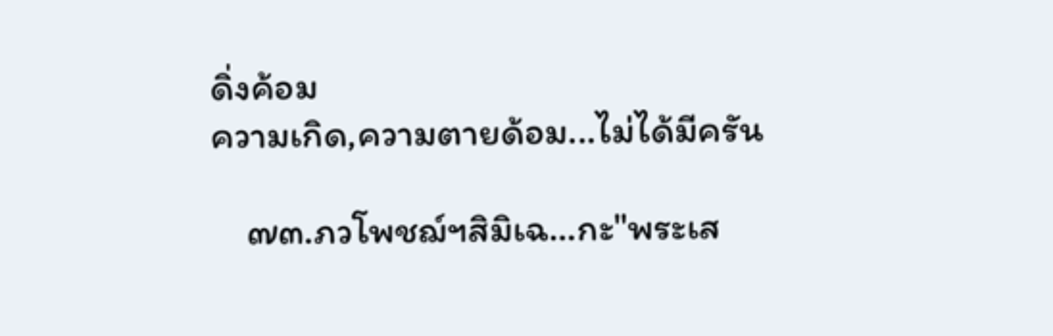ดิ่งค้อม
ความเกิด,ความตายด้อม...ไม่ได้มีครัน

    ๗๓.ภวโพชฌ์ฯสิมิเฉ...กะ"พระเส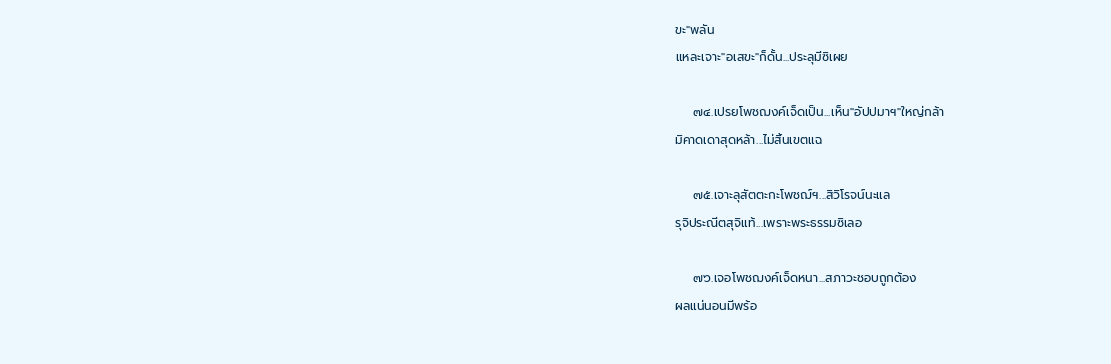ขะ"พลัน
แหละเจาะ"อเสขะ"ก็ดั้น...ประลุมีซิเผย

    ๗๔.เปรยโพชฌงค์เจ็ดเป็น...เห็น"อัปปมาฯ"ใหญ่กล้า
มิคาดเดาสุดหล้า...ไม่สิ้นเขตแฉ

    ๗๕.เจาะลุสัตตะกะโพชฌ์ฯ...สิวิโรจน์นะแล
รุจิประณีตสุจิแท้...เพราะพระธรรมซิเลอ

    ๗๖.เจอโพชฌงค์เจ็ดหนา...สภาวะชอบถูกต้อง
ผลแน่นอนมีพร้อ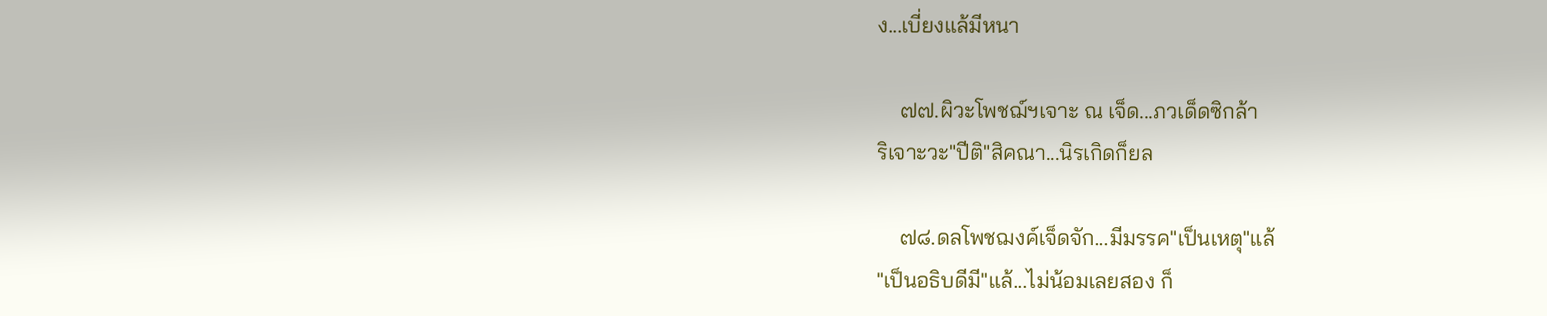ง...เบี่ยงแล้มีหนา

    ๗๗.ผิวะโพชฌ์ฯเจาะ ณ เจ็ด...ภวเด็ดซิกล้า
ริเจาะวะ"ปีติ"สิคณา...นิรเกิดก็ยล

    ๗๘.ดลโพชฌงค์เจ็ดจัก...มีมรรค"เป็นเหตุ"แล้
"เป็นอธิบดีมี"แล้...ไม่น้อมเลยสอง ก็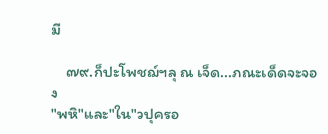มี

    ๗๙.ก็ปะโพชฌ์ฯลุ ณ เจ็ด...ภณะเด็ดจะจอง
"พหิ"และ"ใน"วปุครอ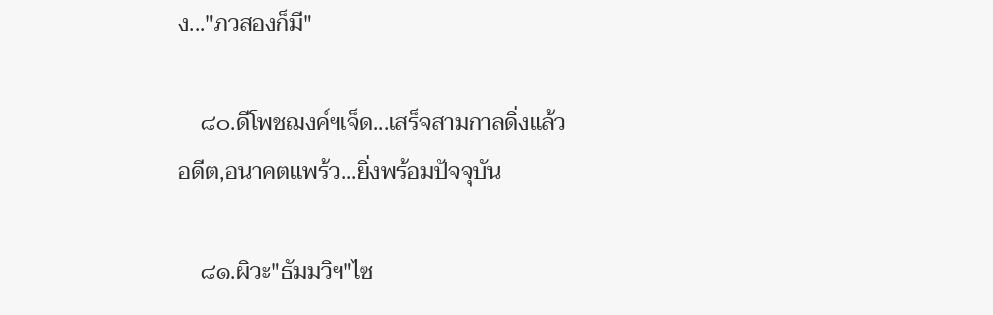ง..."ภวสองก็มี"

    ๘๐.ดีโพชฌงค์ฯเจ็ด...เสร็จสามกาลดิ่งแล้ว
อดีต,อนาคตแพร้ว...ยิ่งพร้อมปัจจุบัน

    ๘๑.ผิวะ"ธัมมวิฯ"ไซ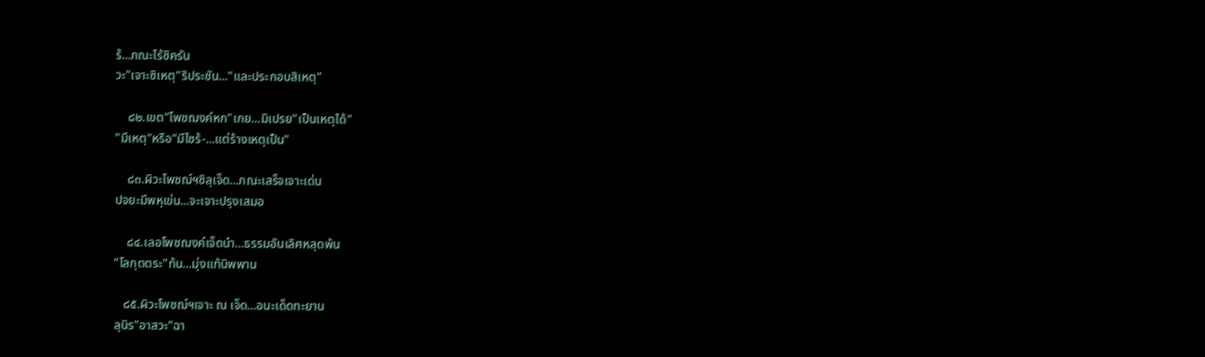ร้...ภณะไร้ซิครัน
วะ"เจาะซิเหตุ"ริประชัน..."และประกอบสิเหตุ"

    ๘๒.เขต"โพชฌงค์หก"เกย...มิเปรย"เป็นเหตุได้"
"มีเหตุ"หรือ"มีไซร้-...แต่ร้างเหตุเป็น"

    ๘๓.ผิวะโพชฌ์ฯซิลุเจ็ด...ภณะเสร็จเจาะเด่น
ปจยะมีพหุเข่น...จะเจาะปรุงเสมอ

    ๘๔.เลอโพชฌงค์เจ็ดนำ...ธรรมอันเลิศหลุดพ้น
"โลกุตตระ"ท้น...มุ่งแท้นิพพาน

   ๘๕.ผิวะโพชฌ์ฯเจาะ ณ เจ็ด...อนะเด็ดทะยาน
ลุนิร"อาสวะ"ฉา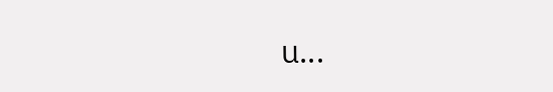น...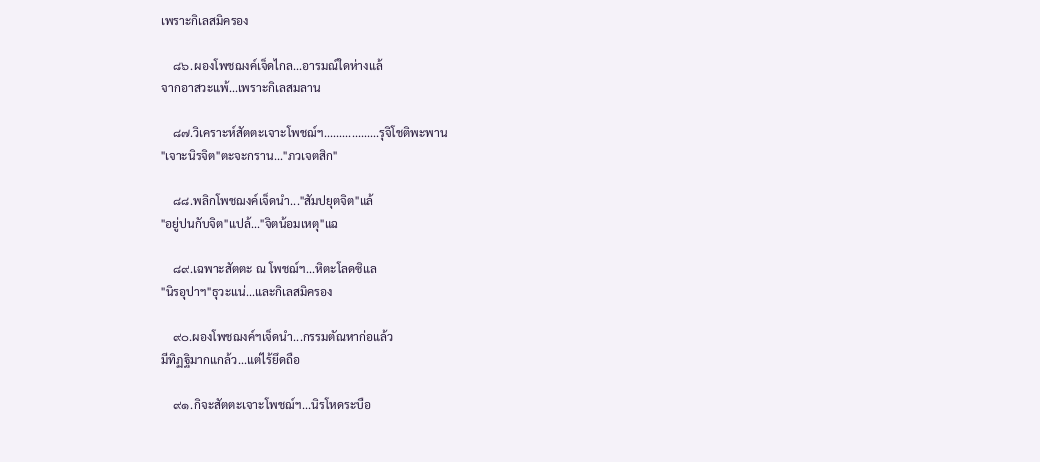เพราะกิเลสมิครอง

    ๘๖.ผองโพชฌงค์เจ็ดไกล...อารมณ์ใดห่างแล้
จากอาสวะแพ้...เพราะกิเลสมลาน

    ๘๗.วิเคราะห์สัตตะเจาะโพชฌ์ฯ..................รุจิโชติพะพาน
"เจาะนิรจิต"ตะจะกราน..."ภวเจตสิก"

    ๘๘.พลิกโพชฌงค์เจ็ดนำ..."สัมปยุตจิต"แล้
"อยู่ปนกับจิต"แปล้..."จิตน้อมเหตุ"แฉ

    ๘๙.เฉพาะสัตตะ ณ โพชฌ์ฯ...หิตะโลดซิแล
"นิรอุปาฯ"ธุวะแน่...และกิเลสมิครอง

    ๙๐.ผองโพชฌงค์ฯเจ็ดนำ...กรรมตัณหาก่อแล้ว
มีทิฏฐิมากแกล้ว...แต่ไร้ยึดถือ

    ๙๑.กิจะสัตตะเจาะโพชฌ์ฯ...นิรโหดระบือ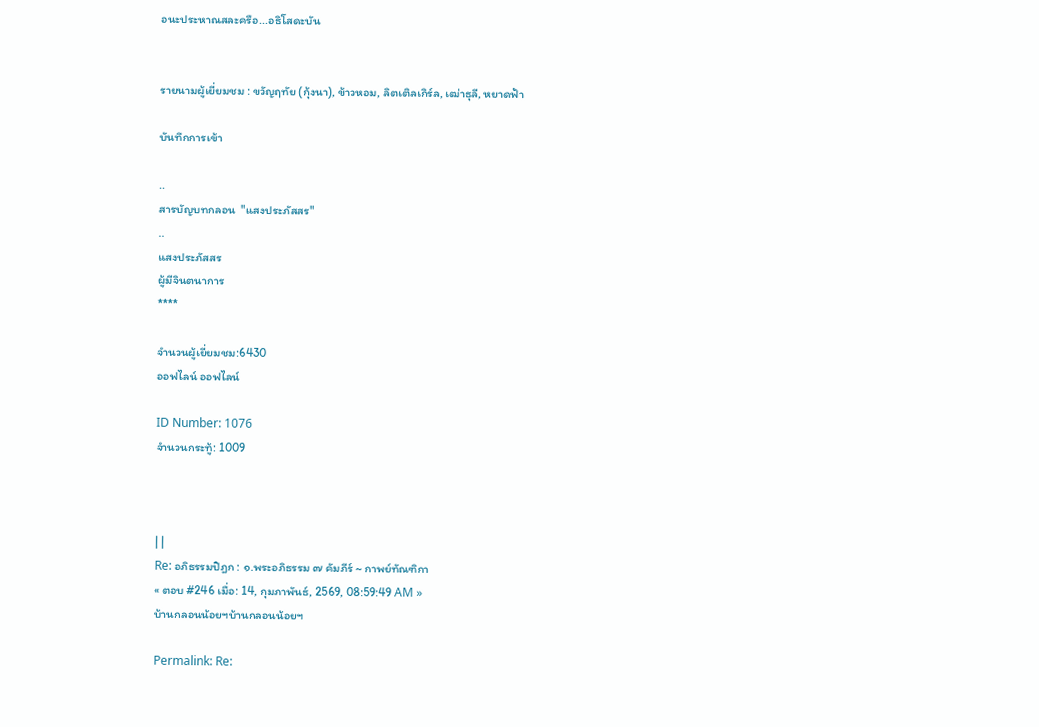อนะประหาณสละครือ...อธิโสดะบัน


รายนามผู้เยี่ยมชม : ขวัญฤทัย (กุ้งนา), ข้าวหอม, ลิตเติลเกิร์ล, เฒ่าธุลี, หยาดฟ้า

บันทึกการเข้า

..
สารบัญบทกลอน  "แสงประภัสสร"
..
แสงประภัสสร
ผู้มีจินตนาการ
****

จำนวนผู้เยี่ยมชม:6430
ออฟไลน์ ออฟไลน์

ID Number: 1076
จำนวนกระทู้: 1009



| |
Re: อภิธรรมปิฎก : ๑.พระอภิธรรม ๗ คัมภีร์ ~ กาพย์ทัณฑิกา
« ตอบ #246 เมื่อ: 14, กุมภาพันธ์, 2569, 08:59:49 AM »
บ้านกลอนน้อยฯบ้านกลอนน้อยฯ

Permalink: Re: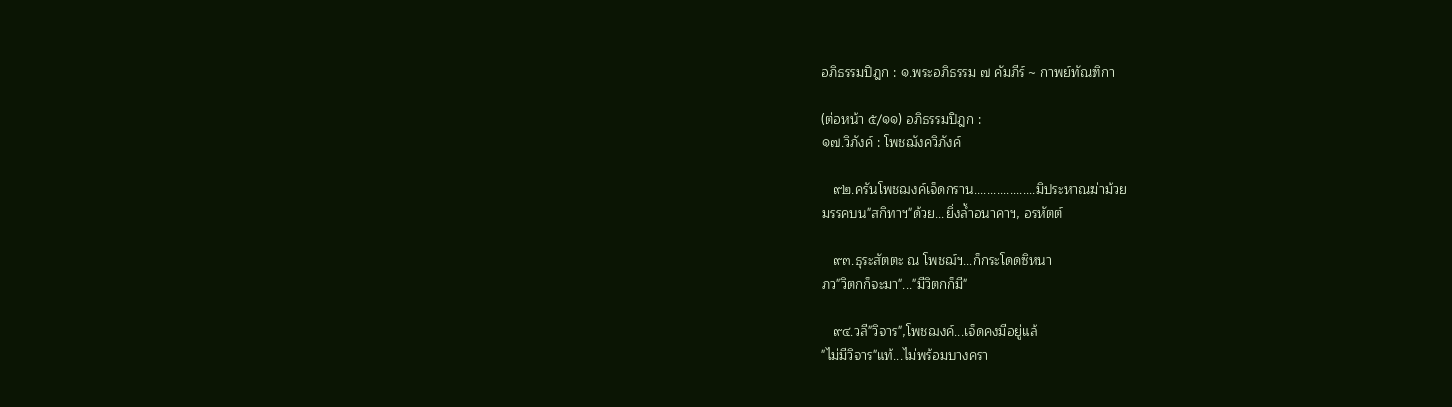อภิธรรมปิฎก : ๑.พระอภิธรรม ๗ คัมภีร์ ~ กาพย์ทัณฑิกา

(ต่อหน้า ๕/๑๑) อภิธรรมปิฎก :
๑๗.วิภังค์ : โพชฌังควิภังค์

   ๙๒.ครันโพชฌงค์เจ็ดกราน...................มิประหาณฆ่าม้วย
มรรคบน"สกิทาฯ"ด้วย...ยิ่งล้ำอนาคาฯ, อรหัตต์

   ๙๓.ธุระสัตตะ ณ โพชฌ์ฯ...ก็กระโดดซิหนา
ภว"วิตกก็จะมา"..."มีวิตกก็มี"

   ๙๔.วลี"วิจาร",โพชฌงค์...เจ็ดคงมีอยู่แล้
"ไม่มีวิจาร"แท้...ไม่พร้อมบางครา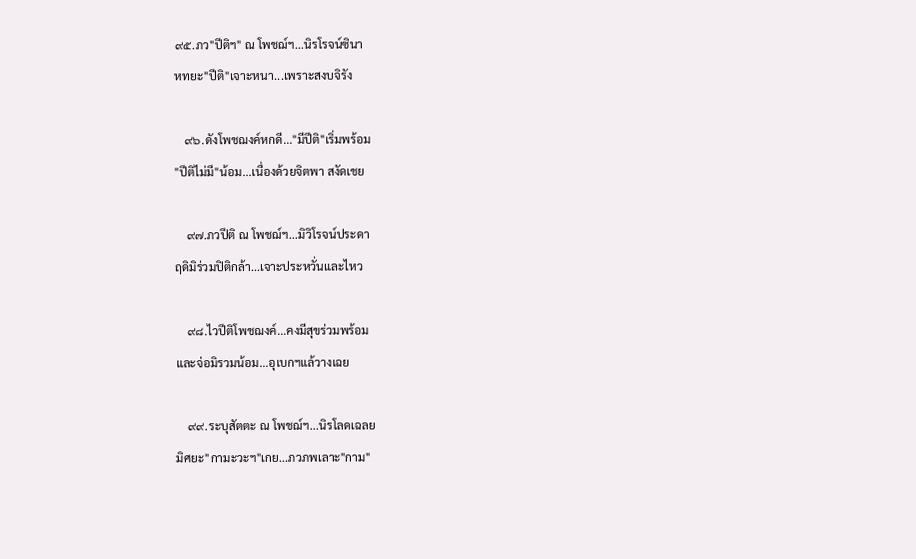๙๕.ภว"ปีติฯ" ณ โพชฌ์ฯ...นิรโรจน์ซินา
หทยะ"ปีติ"เจาะหนา...เพราะสงบจิรัง

   ๙๖.ดังโพชฌงค์หกดี..."มีปีติ"เริ่มพร้อม
"ปีติไม่มี"น้อม...เนื่องด้วยจิตพา สงัดเชย

    ๙๗.ภวปีติ ณ โพชฌ์ฯ...มิวิโรจน์ประดา
ฤดิมิร่วมปิติกล้า...เจาะประหวั่นและไหว

    ๙๘.ไวปีติโพชฌงค์...คงมีสุขร่วมพร้อม
และจ่อมิรวมน้อม...อุเบกฯแล้วางเฉย

    ๙๙.ระบุสัตตะ ณ โพชฌ์ฯ...นิรโลดเฉลย
มิศยะ"กามะวะฯ"เกย...ภวภพเลาะ"กาม"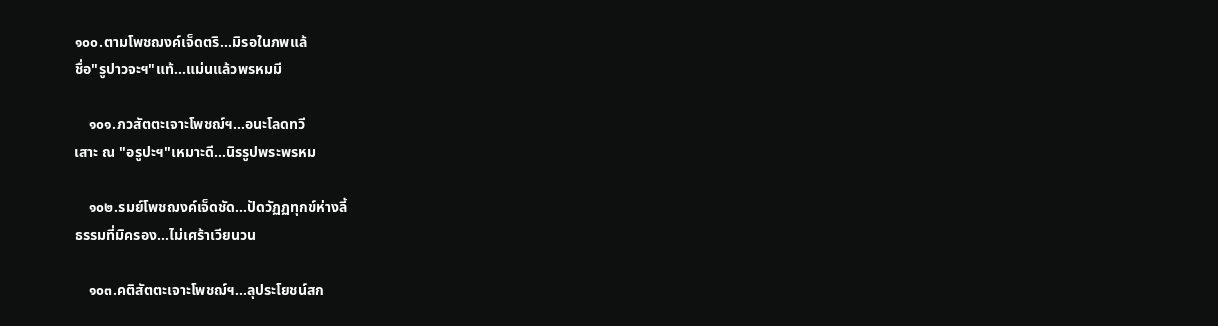๑๐๐.ตามโพชฌงค์เจ็ดตริ...มิรอในภพแล้
ชื่อ"รูปาวจะฯ"แท้...แม่นแล้วพรหมมี

    ๑๐๑.ภวสัตตะเจาะโพชฌ์ฯ...อนะโลดทวี
เสาะ ณ "อรูปะฯ"เหมาะดี...นิรรูปพระพรหม

    ๑๐๒.รมย์โพชฌงค์เจ็ดชัด...ปัดวัฏฏทุกข์ห่างลี้
ธรรมที่มิครอง...ไม่เศร้าเวียนวน

    ๑๐๓.คติสัตตะเจาะโพชฌ์ฯ...ลุประโยชน์สก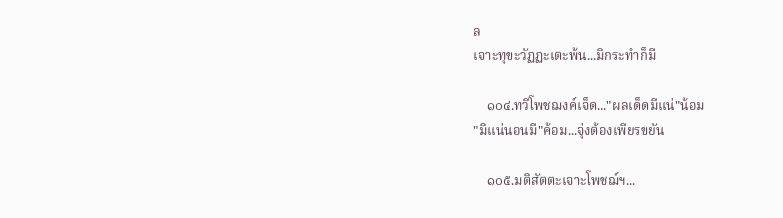ล
เจาะทุขะวัฏฏะเตะพ้น...มิกระทำก็มี

    ๑๐๔.ทวีโพชฌงค์เจ็ด..."ผลเด็ดมีแน่"น้อม
"มิแน่นอนมี"ค้อม...จุ่งต้องเพียรขยัน

    ๑๐๕.มติสัตตะเจาะโพชฌ์ฯ...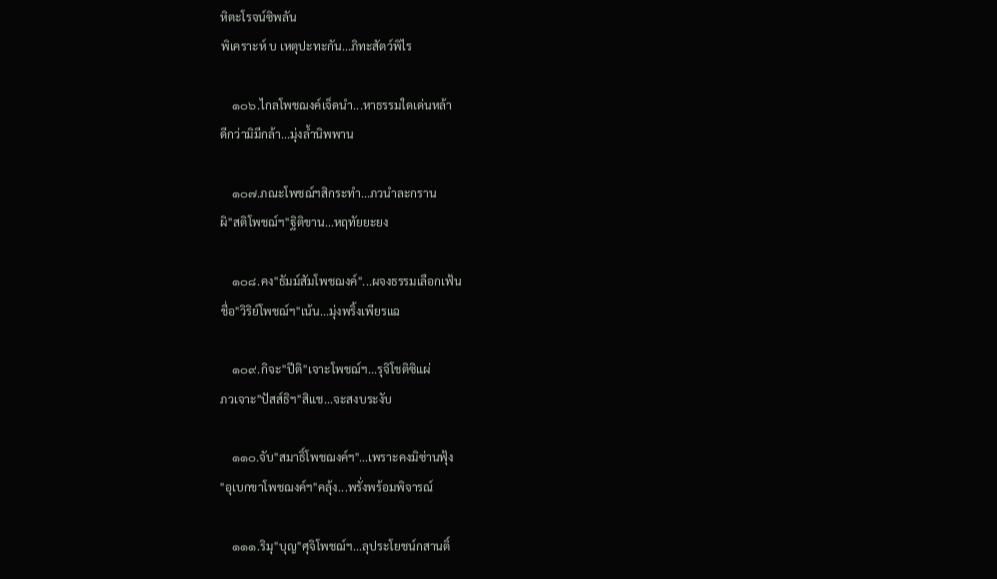หิตะโรจน์ซิพลัน
พิเคราะห์ บ เหตุปะทะกัน...ภิทะสัตว์พิไร

    ๑๐๖.ไกลโพชฌงค์เจ็ดนำ...หาธรรมใดเด่นหล้า
ดีกว่ามิมีกล้า...มุ่งล้ำนิพพาน

    ๑๐๗.ภณะโพชฌ์ฯสิกระทำ...ภวนำละกราน
ผิ"สติโพชฌ์ฯ"ฐิติขาน...หฤทัยยะยง

    ๑๐๘.คง"ธัมม์สัมโพชฌงค์"...ผจงธรรมเลือกเฟ้น
ชื่อ"วิริย์โพชฌ์ฯ"เน้น...มุ่งพริ้งเพียรแฉ

    ๑๐๙.กิจะ"ปีติ"เจาะโพชฌ์ฯ...รุจิโชติซิแผ่
ภวเจาะ"ปัสส์ธิฯ"สิแช...จะสงบระงับ

    ๑๑๐.จับ"สมาธิ์โพชฌงค์ฯ"...เพราะคงมิซ่านฟุ้ง
"อุเบกขาโพชฌงค์ฯ"คลุ้ง...พรั่งพร้อมพิจารณ์

    ๑๑๑.ริมุ"บุญ"ศุจิโพชฌ์ฯ...ลุประโยชน์กสานติ์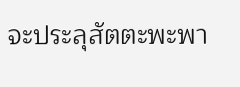จะประลุสัตตะพะพา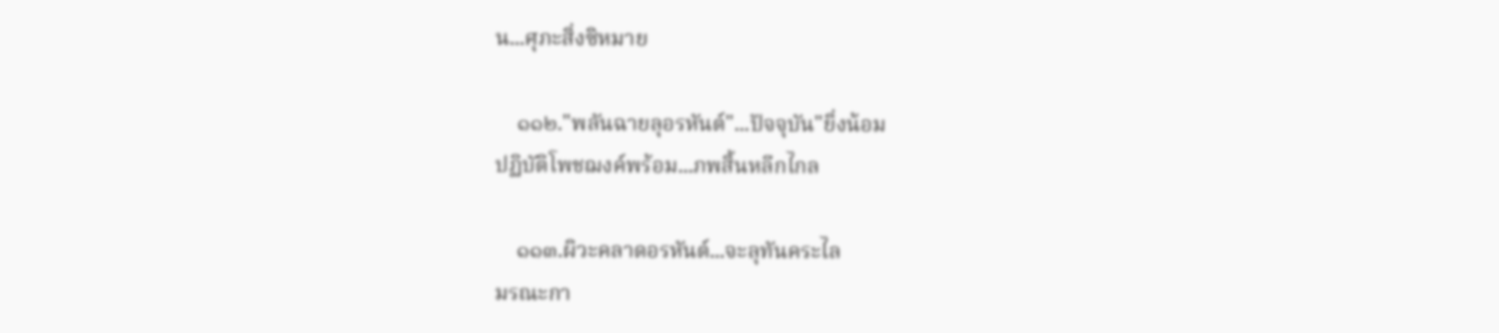น...ศุภะสิ่งซิหมาย

    ๑๑๒."พลันฉายลุอรหันต์"...ปัจจุบัน"ยิ่งน้อม
ปฏิบัติโพชฌงค์พร้อม...ภพสิ้นหลีกไกล

    ๑๑๓.ผิวะคลาดอรหันต์...จะลุทันคระไล
มรณะกา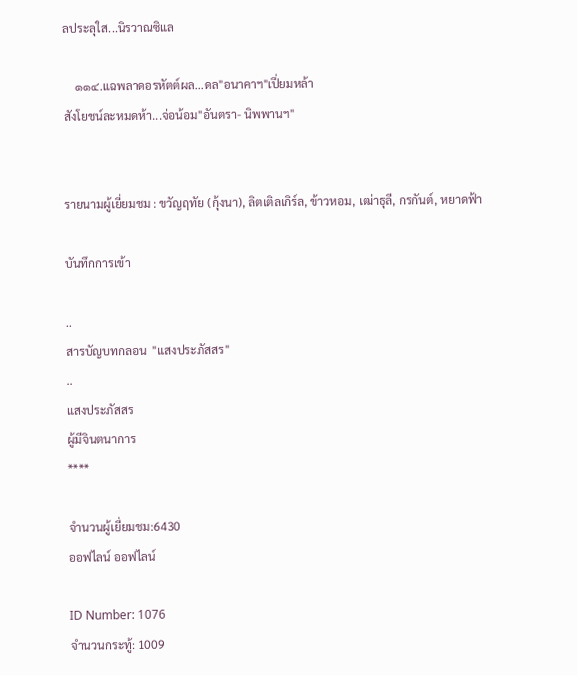ลประลุใส...นิรวาณซิแล

    ๑๑๔.แฉพลาดอรหัตต์ผล...ดล"อนาคาฯ"เปี่ยมหล้า
สังโยชน์ละหมดห้า...จ่อน้อม"อันตรา- นิพพานฯ"


รายนามผู้เยี่ยมชม : ขวัญฤทัย (กุ้งนา), ลิตเติลเกิร์ล, ข้าวหอม, เฒ่าธุลี, กรกันต์, หยาดฟ้า

บันทึกการเข้า

..
สารบัญบทกลอน  "แสงประภัสสร"
..
แสงประภัสสร
ผู้มีจินตนาการ
****

จำนวนผู้เยี่ยมชม:6430
ออฟไลน์ ออฟไลน์

ID Number: 1076
จำนวนกระทู้: 1009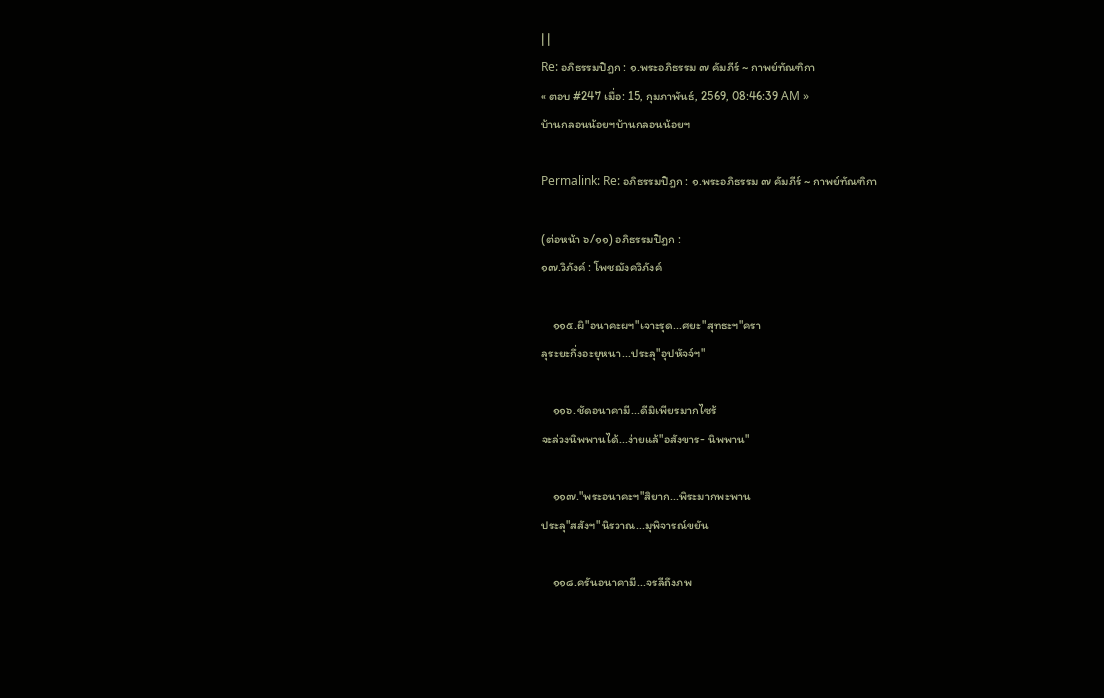| |
Re: อภิธรรมปิฎก : ๑.พระอภิธรรม ๗ คัมภีร์ ~ กาพย์ทัณฑิกา
« ตอบ #247 เมื่อ: 15, กุมภาพันธ์, 2569, 08:46:39 AM »
บ้านกลอนน้อยฯบ้านกลอนน้อยฯ

Permalink: Re: อภิธรรมปิฎก : ๑.พระอภิธรรม ๗ คัมภีร์ ~ กาพย์ทัณฑิกา

(ต่อหน้า ๖/๑๑) อภิธรรมปิฎก :
๑๗.วิภังค์ : โพชฌังควิภังค์

    ๑๑๕.ผิ"อนาคะผฯ"เจาะรุด...ศยะ"สุทธะฯ"ครา
ลุระยะกึ่งอะยุหนา...ประลุ"อุปหัจจ์ฯ"

    ๑๑๖.ชัดอนาคามี...ดีมิเพียรมากไซร้
จะล่วงนิพพานได้...ง่ายแล้"อสังขาร- นิพพาน"

    ๑๑๗."พระอนาคะฯ"สิยาก...พิระมากพะพาน
ประลุ"สสังฯ"นิรวาณ...มุพิจารณ์ขยัน

    ๑๑๘.ครันอนาคามี...จรลีถึงภพ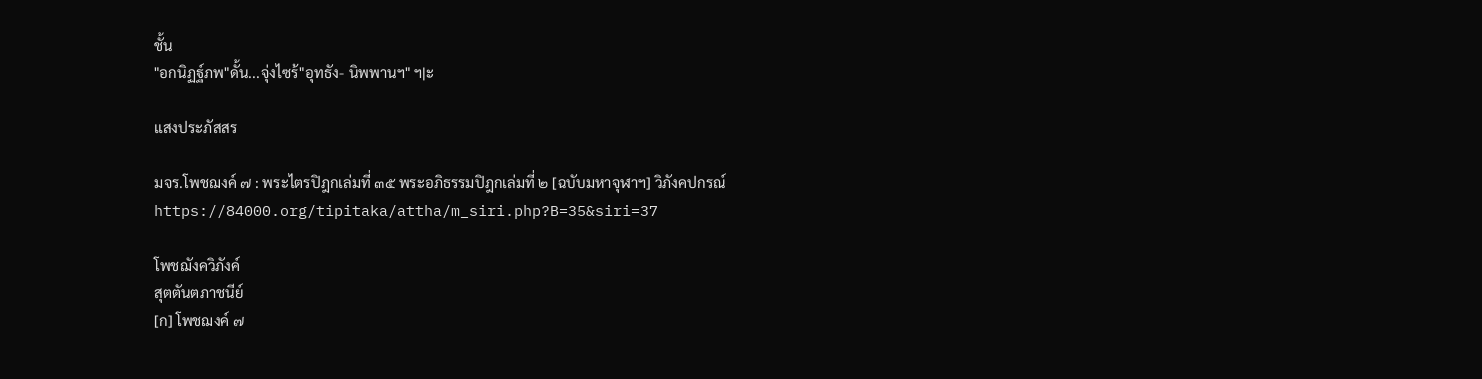ชั้น
"อกนิฏฐ์ภพ"ดั้น...จุ่งไซร้"อุทธัง- นิพพานฯ" ฯ|ะ

แสงประภัสสร

มจร.โพชฌงค์ ๗ : พระไตรปิฎกเล่มที่ ๓๕ พระอภิธรรมปิฎกเล่มที่ ๒ [ฉบับมหาจุฬาฯ] วิภังคปกรณ์
https://84000.org/tipitaka/attha/m_siri.php?B=35&siri=37

โพชฌังควิภังค์
สุตตันตภาชนีย์
[ก] โพชฌงค์ ๗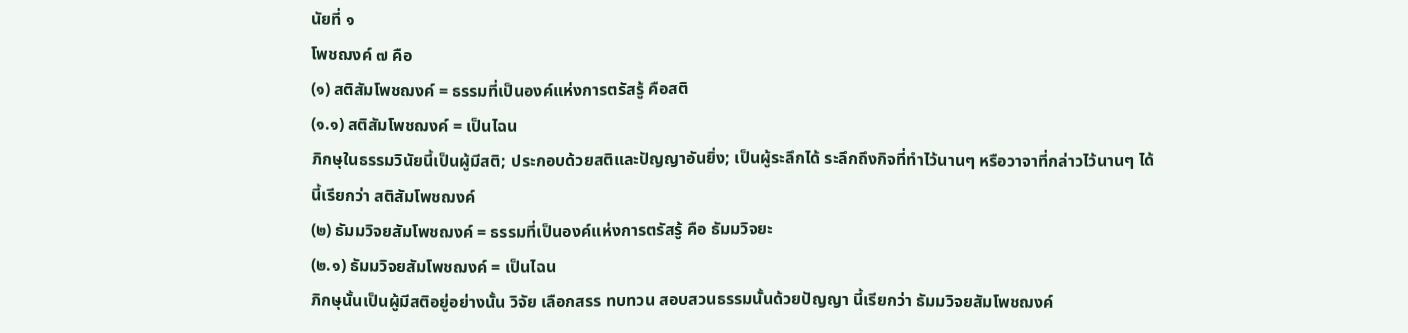นัยที่ ๑
โพชฌงค์ ๗ คือ
(๑) สติสัมโพชฌงค์ = ธรรมที่เป็นองค์แห่งการตรัสรู้ คือสติ
(๑.๑) สติสัมโพชฌงค์ = เป็นไฉน
ภิกษุในธรรมวินัยนี้เป็นผู้มีสติ; ประกอบด้วยสติและปัญญาอันยิ่ง; เป็นผู้ระลึกได้ ระลึกถึงกิจที่ทำไว้นานๆ หรือวาจาที่กล่าวไว้นานๆ ได้
นี้เรียกว่า สติสัมโพชฌงค์
(๒) ธัมมวิจยสัมโพชฌงค์ = ธรรมที่เป็นองค์แห่งการตรัสรู้ คือ ธัมมวิจยะ
(๒.๑) ธัมมวิจยสัมโพชฌงค์ = เป็นไฉน
ภิกษุนั้นเป็นผู้มีสติอยู่อย่างนั้น วิจัย เลือกสรร ทบทวน สอบสวนธรรมนั้นด้วยปัญญา นี้เรียกว่า ธัมมวิจยสัมโพชฌงค์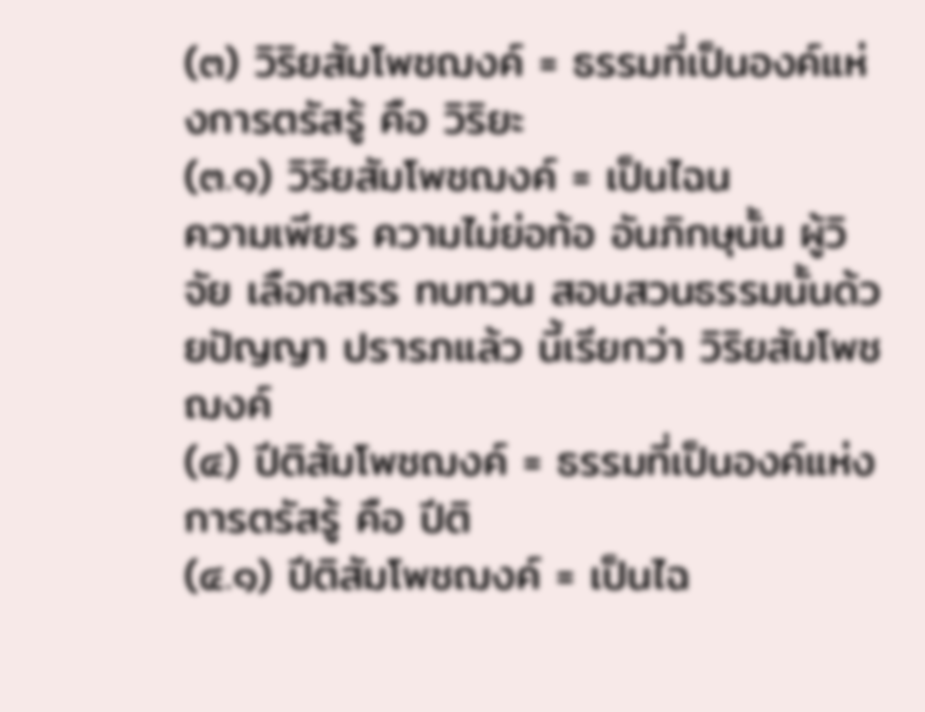(๓) วิริยสัมโพชฌงค์ = ธรรมที่เป็นองค์แห่งการตรัสรู้ คือ วิริยะ
(๓.๑) วิริยสัมโพชฌงค์ = เป็นไฉน
ความเพียร ความไม่ย่อท้อ อันภิกษุนั้น ผู้วิจัย เลือกสรร ทบทวน สอบสวนธรรมนั้นด้วยปัญญา ปรารภแล้ว นี้เรียกว่า วิริยสัมโพชฌงค์
(๔) ปีติสัมโพชฌงค์ = ธรรมที่เป็นองค์แห่งการตรัสรู้ คือ ปีติ
(๔.๑) ปีติสัมโพชฌงค์ = เป็นไฉ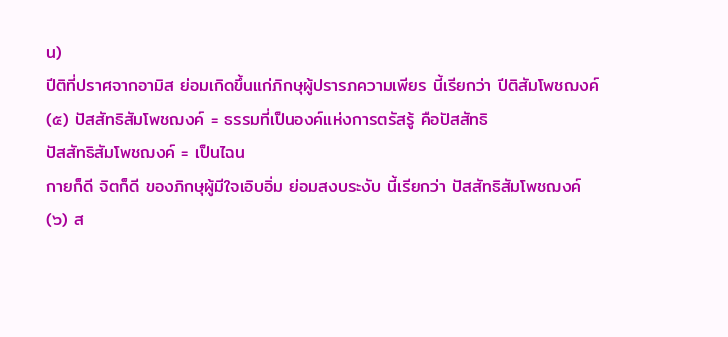น)
ปีติที่ปราศจากอามิส ย่อมเกิดขึ้นแก่ภิกษุผู้ปรารภความเพียร นี้เรียกว่า ปีติสัมโพชฌงค์
(๕) ปัสสัทธิสัมโพชฌงค์ = ธรรมที่เป็นองค์แห่งการตรัสรู้ คือปัสสัทธิ
ปัสสัทธิสัมโพชฌงค์ = เป็นไฉน
กายก็ดี จิตก็ดี ของภิกษุผู้มีใจเอิบอิ่ม ย่อมสงบระงับ นี้เรียกว่า ปัสสัทธิสัมโพชฌงค์
(๖) ส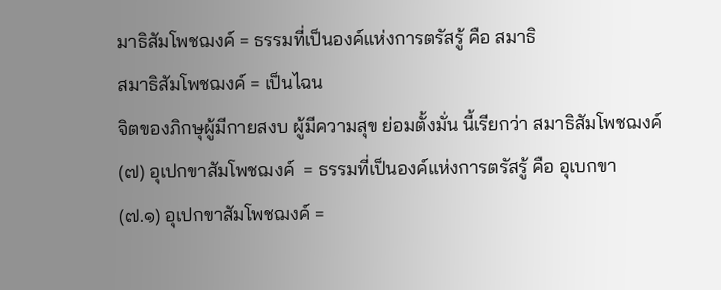มาธิสัมโพชฌงค์ = ธรรมที่เป็นองค์แห่งการตรัสรู้ คือ สมาธิ
สมาธิสัมโพชฌงค์ = เป็นไฉน
จิตของภิกษุผู้มีกายสงบ ผู้มีความสุข ย่อมตั้งมั่น นี้เรียกว่า สมาธิสัมโพชฌงค์
(๗) อุเปกขาสัมโพชฌงค์  = ธรรมที่เป็นองค์แห่งการตรัสรู้ คือ อุเบกขา
(๗.๑) อุเปกขาสัมโพชฌงค์ =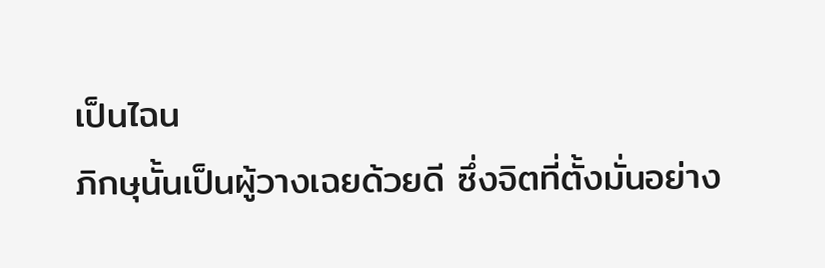เป็นไฉน
ภิกษุนั้นเป็นผู้วางเฉยด้วยดี ซึ่งจิตที่ตั้งมั่นอย่าง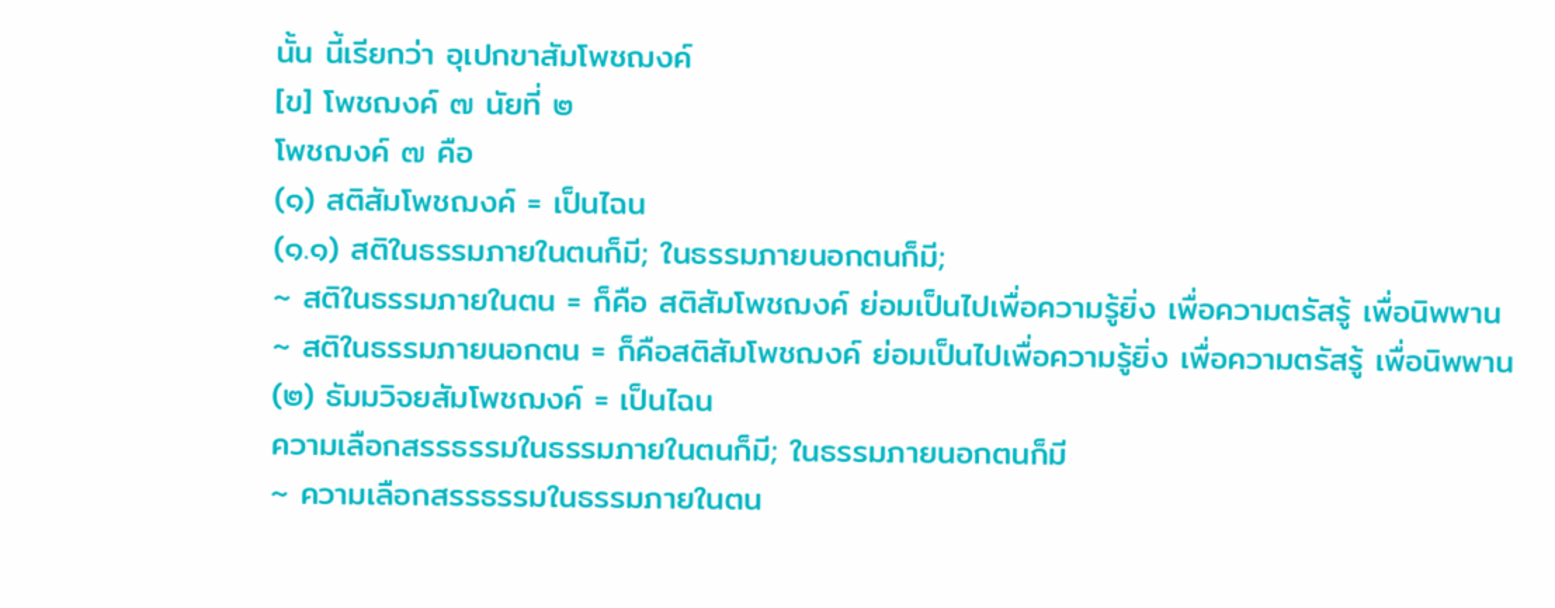นั้น นี้เรียกว่า อุเปกขาสัมโพชฌงค์
[ข] โพชฌงค์ ๗ นัยที่ ๒
โพชฌงค์ ๗ คือ
(๑) สติสัมโพชฌงค์ = เป็นไฉน
(๑.๑) สติในธรรมภายในตนก็มี; ในธรรมภายนอกตนก็มี;
~ สติในธรรมภายในตน = ก็คือ สติสัมโพชฌงค์ ย่อมเป็นไปเพื่อความรู้ยิ่ง เพื่อความตรัสรู้ เพื่อนิพพาน
~ สติในธรรมภายนอกตน = ก็คือสติสัมโพชฌงค์ ย่อมเป็นไปเพื่อความรู้ยิ่ง เพื่อความตรัสรู้ เพื่อนิพพาน
(๒) ธัมมวิจยสัมโพชฌงค์ = เป็นไฉน
ความเลือกสรรธรรมในธรรมภายในตนก็มี; ในธรรมภายนอกตนก็มี
~ ความเลือกสรรธรรมในธรรมภายในตน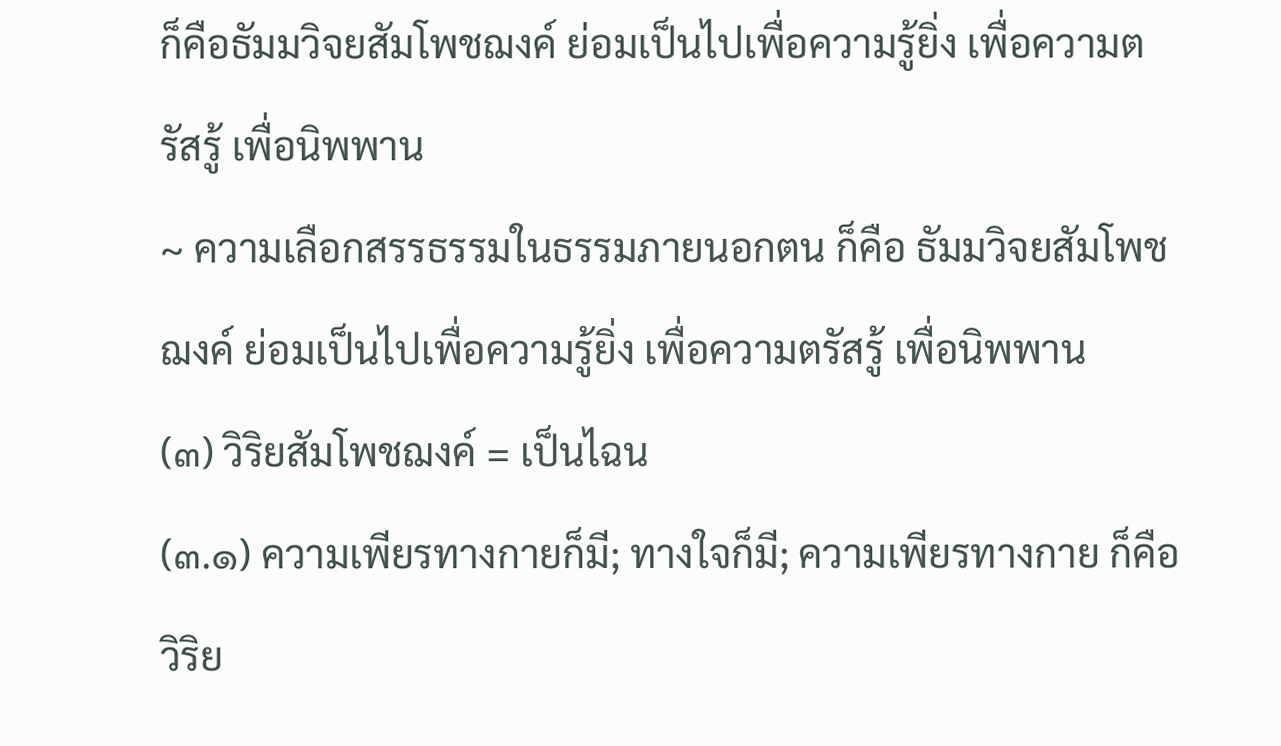ก็คือธัมมวิจยสัมโพชฌงค์ ย่อมเป็นไปเพื่อความรู้ยิ่ง เพื่อความตรัสรู้ เพื่อนิพพาน
~ ความเลือกสรรธรรมในธรรมภายนอกตน ก็คือ ธัมมวิจยสัมโพชฌงค์ ย่อมเป็นไปเพื่อความรู้ยิ่ง เพื่อความตรัสรู้ เพื่อนิพพาน
(๓) วิริยสัมโพชฌงค์ = เป็นไฉน
(๓.๑) ความเพียรทางกายก็มี; ทางใจก็มี; ความเพียรทางกาย ก็คือวิริย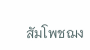สัมโพชฌง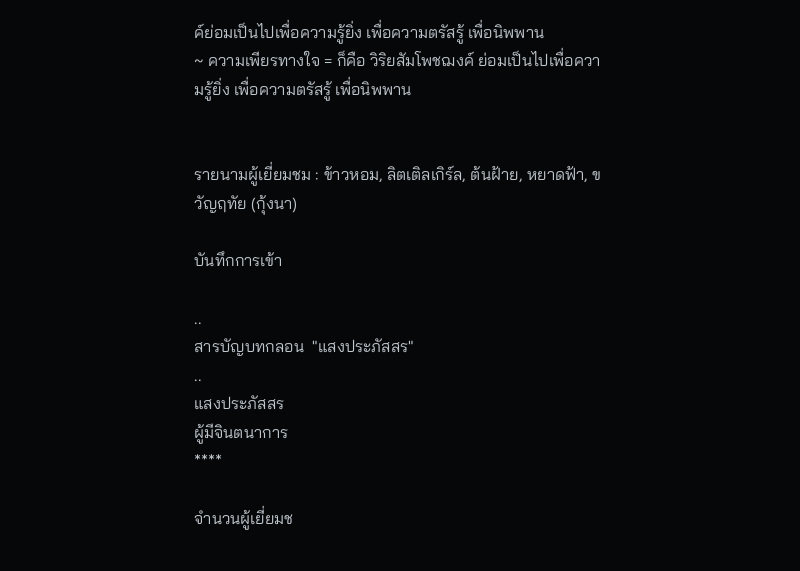ค์ย่อมเป็นไปเพื่อความรู้ยิ่ง เพื่อความตรัสรู้ เพื่อนิพพาน
~ ความเพียรทางใจ = ก็คือ วิริยสัมโพชฌงค์ ย่อมเป็นไปเพื่อความรู้ยิ่ง เพื่อความตรัสรู้ เพื่อนิพพาน


รายนามผู้เยี่ยมชม : ข้าวหอม, ลิตเติลเกิร์ล, ต้นฝ้าย, หยาดฟ้า, ขวัญฤทัย (กุ้งนา)

บันทึกการเข้า

..
สารบัญบทกลอน  "แสงประภัสสร"
..
แสงประภัสสร
ผู้มีจินตนาการ
****

จำนวนผู้เยี่ยมช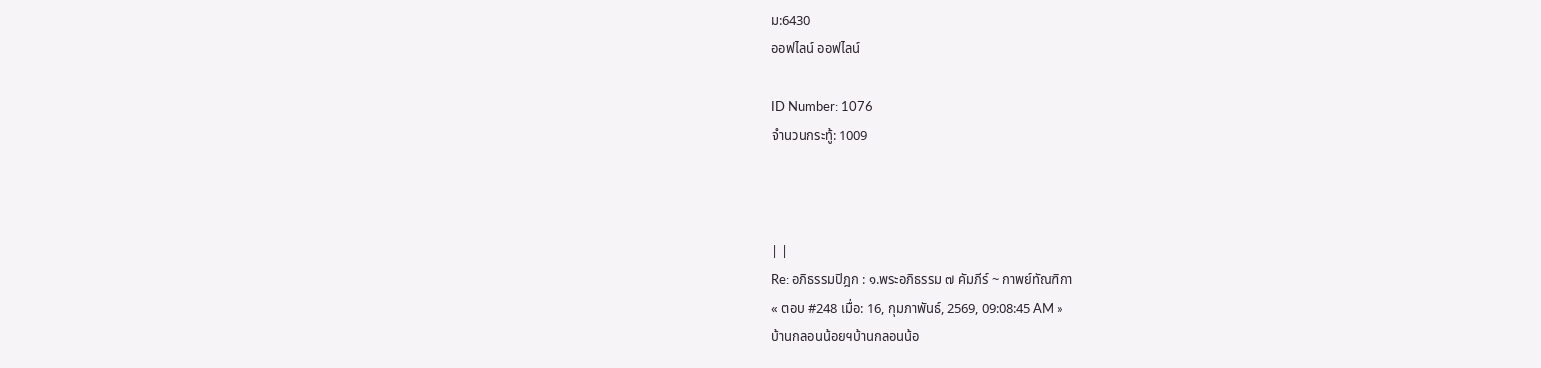ม:6430
ออฟไลน์ ออฟไลน์

ID Number: 1076
จำนวนกระทู้: 1009



| |
Re: อภิธรรมปิฎก : ๑.พระอภิธรรม ๗ คัมภีร์ ~ กาพย์ทัณฑิกา
« ตอบ #248 เมื่อ: 16, กุมภาพันธ์, 2569, 09:08:45 AM »
บ้านกลอนน้อยฯบ้านกลอนน้อ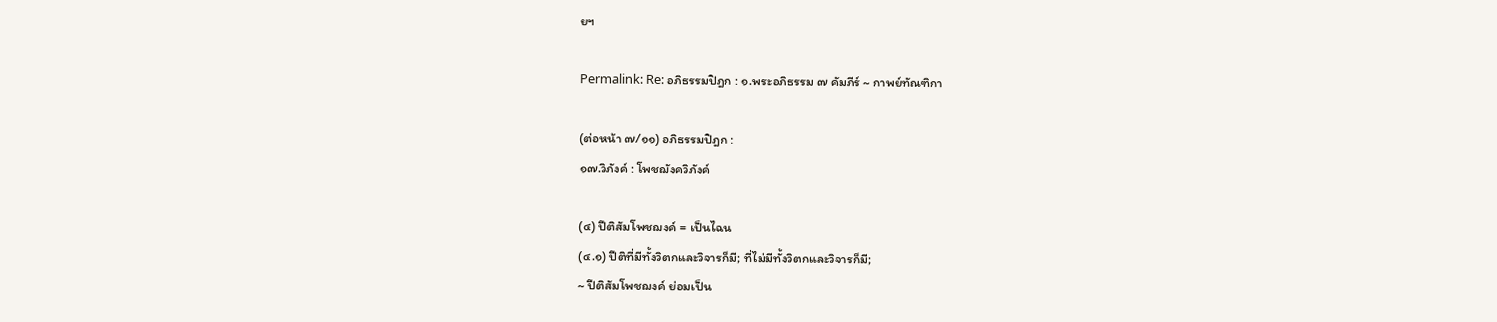ยฯ

Permalink: Re: อภิธรรมปิฎก : ๑.พระอภิธรรม ๗ คัมภีร์ ~ กาพย์ทัณฑิกา

(ต่อหน้า ๗/๑๑) อภิธรรมปิฎก :
๑๗.วิภังค์ : โพชฌังควิภังค์

(๔) ปีติสัมโพชฌงค์ = เป็นไฉน
(๔.๑) ปีติที่มีทั้งวิตกและวิจารก็มี; ที่ไม่มีทั้งวิตกและวิจารก็มี;
~ ปีติสัมโพชฌงค์ ย่อมเป็น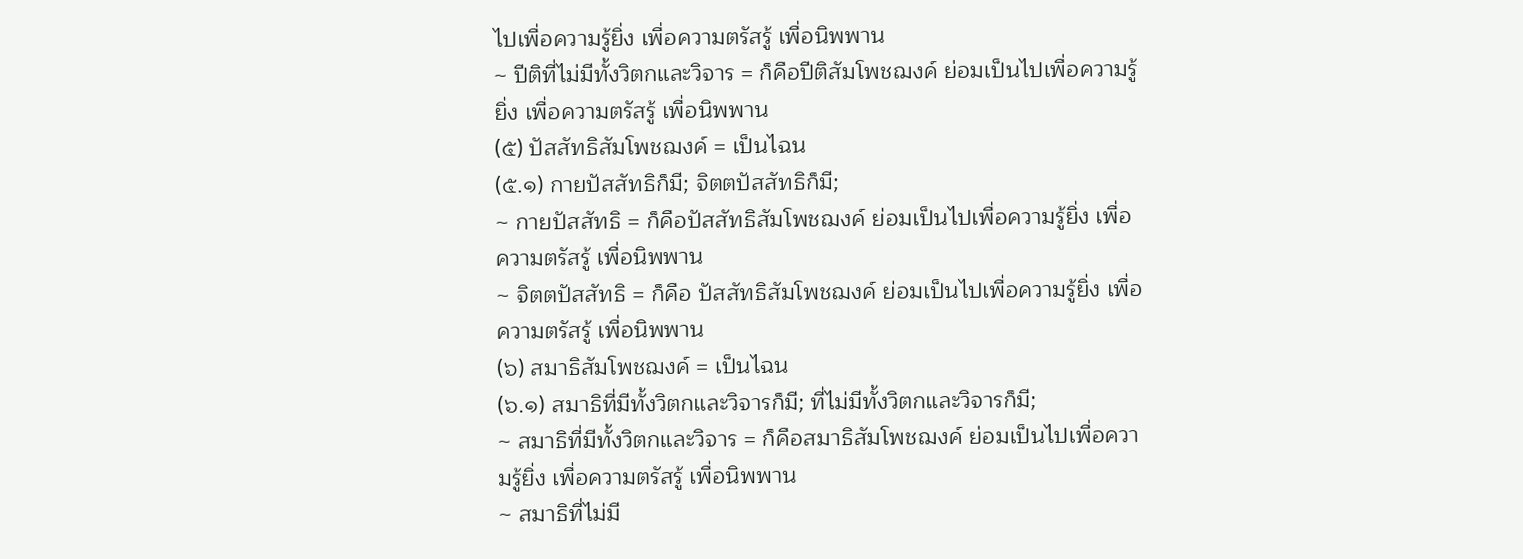ไปเพื่อความรู้ยิ่ง เพื่อความตรัสรู้ เพื่อนิพพาน
~ ปีติที่ไม่มีทั้งวิตกและวิจาร = ก็คือปีติสัมโพชฌงค์ ย่อมเป็นไปเพื่อความรู้ยิ่ง เพื่อความตรัสรู้ เพื่อนิพพาน
(๕) ปัสสัทธิสัมโพชฌงค์ = เป็นไฉน
(๕.๑) กายปัสสัทธิก็มี; จิตตปัสสัทธิก็มี;
~ กายปัสสัทธิ = ก็คือปัสสัทธิสัมโพชฌงค์ ย่อมเป็นไปเพื่อความรู้ยิ่ง เพื่อความตรัสรู้ เพื่อนิพพาน
~ จิตตปัสสัทธิ = ก็คือ ปัสสัทธิสัมโพชฌงค์ ย่อมเป็นไปเพื่อความรู้ยิ่ง เพื่อความตรัสรู้ เพื่อนิพพาน
(๖) สมาธิสัมโพชฌงค์ = เป็นไฉน
(๖.๑) สมาธิที่มีทั้งวิตกและวิจารก็มี; ที่ไม่มีทั้งวิตกและวิจารก็มี;
~ สมาธิที่มีทั้งวิตกและวิจาร = ก็คือสมาธิสัมโพชฌงค์ ย่อมเป็นไปเพื่อความรู้ยิ่ง เพื่อความตรัสรู้ เพื่อนิพพาน
~ สมาธิที่ไม่มี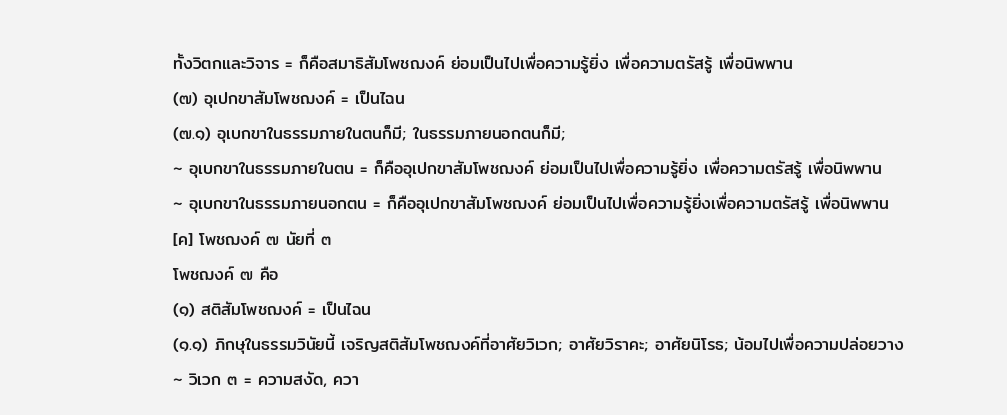ทั้งวิตกและวิจาร = ก็คือสมาธิสัมโพชฌงค์ ย่อมเป็นไปเพื่อความรู้ยิ่ง เพื่อความตรัสรู้ เพื่อนิพพาน
(๗) อุเปกขาสัมโพชฌงค์ = เป็นไฉน
(๗.๑) อุเบกขาในธรรมภายในตนก็มี; ในธรรมภายนอกตนก็มี;
~ อุเบกขาในธรรมภายในตน = ก็คืออุเปกขาสัมโพชฌงค์ ย่อมเป็นไปเพื่อความรู้ยิ่ง เพื่อความตรัสรู้ เพื่อนิพพาน
~ อุเบกขาในธรรมภายนอกตน = ก็คืออุเปกขาสัมโพชฌงค์ ย่อมเป็นไปเพื่อความรู้ยิ่งเพื่อความตรัสรู้ เพื่อนิพพาน
[ค] โพชฌงค์ ๗ นัยที่ ๓
โพชฌงค์ ๗ คือ
(๑) สติสัมโพชฌงค์ = เป็นไฉน
(๑.๑) ภิกษุในธรรมวินัยนี้ เจริญสติสัมโพชฌงค์ที่อาศัยวิเวก; อาศัยวิราคะ; อาศัยนิโรธ; น้อมไปเพื่อความปล่อยวาง
~ วิเวก ๓ = ความสงัด, ควา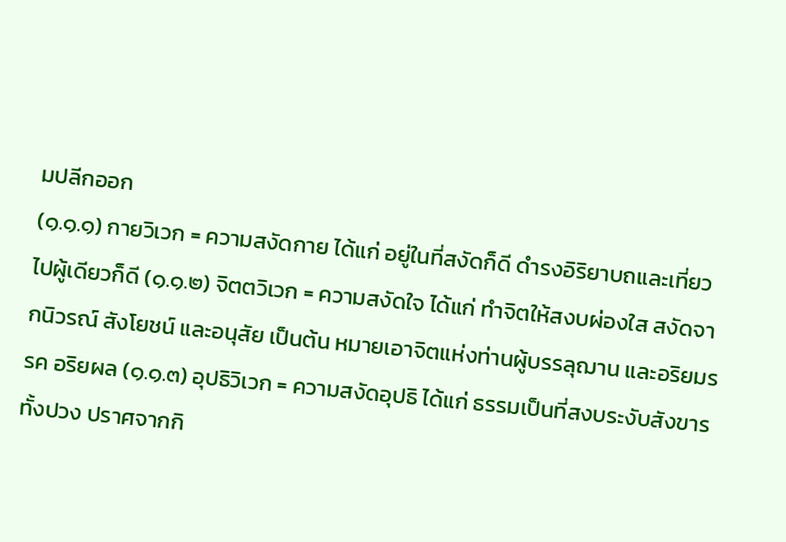มปลีกออก
(๑.๑.๑) กายวิเวก = ความสงัดกาย ได้แก่ อยู่ในที่สงัดก็ดี ดำรงอิริยาบถและเที่ยวไปผู้เดียวก็ดี (๑.๑.๒) จิตตวิเวก = ความสงัดใจ ได้แก่ ทำจิตให้สงบผ่องใส สงัดจากนิวรณ์ สังโยชน์ และอนุสัย เป็นต้น หมายเอาจิตแห่งท่านผู้บรรลุฌาน และอริยมรรค อริยผล (๑.๑.๓) อุปธิวิเวก = ความสงัดอุปธิ ได้แก่ ธรรมเป็นที่สงบระงับสังขารทั้งปวง ปราศจากกิ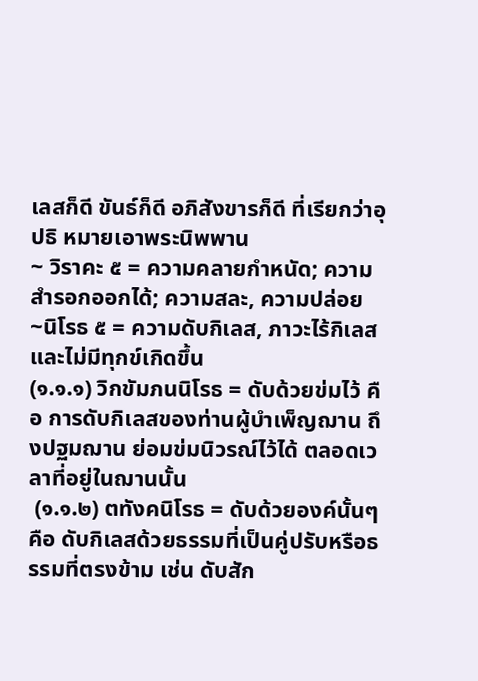เลสก็ดี ขันธ์ก็ดี อภิสังขารก็ดี ที่เรียกว่าอุปธิ หมายเอาพระนิพพาน
~ วิราคะ ๕ = ความคลายกำหนัด; ความสำรอกออกได้; ความสละ, ความปล่อย
~นิโรธ ๕ = ความดับกิเลส, ภาวะไร้กิเลสและไม่มีทุกข์เกิดขึ้น
(๑.๑.๑) วิกขัมภนนิโรธ = ดับด้วยข่มไว้ คือ การดับกิเลสของท่านผู้บำเพ็ญฌาน ถึงปฐมฌาน ย่อมข่มนิวรณ์ไว้ได้ ตลอดเวลาที่อยู่ในฌานนั้น
 (๑.๑.๒) ตทังคนิโรธ = ดับด้วยองค์นั้นๆ คือ ดับกิเลสด้วยธรรมที่เป็นคู่ปรับหรือธรรมที่ตรงข้าม เช่น ดับสัก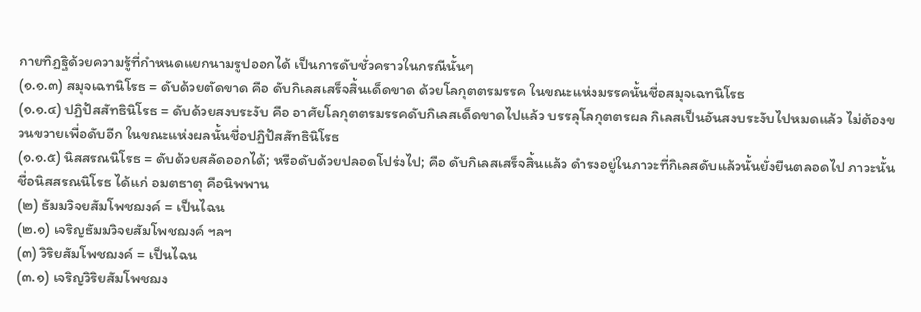กายทิฏฐิด้วยความรู้ที่กำหนดแยกนามรูปออกได้ เป็นการดับชั่วคราวในกรณีนั้นๆ
(๑.๑.๓) สมุจเฉทนิโรธ = ดับด้วยตัดขาด คือ ดับกิเลสเสร็จสิ้นเด็ดขาด ด้วยโลกุตตรมรรค ในขณะแห่งมรรคนั้นชื่อสมุจเฉทนิโรธ
(๑.๑.๔) ปฏิปัสสัทธินิโรธ = ดับด้วยสงบระงับ คือ อาศัยโลกุตตรมรรคดับกิเลสเด็ดขาดไปแล้ว บรรลุโลกุตตรผล กิเลสเป็นอันสงบระงับไปหมดแล้ว ไม่ต้องขวนขวายเพื่อดับอีก ในขณะแห่งผลนั้นชื่อปฏิปัสสัทธินิโรธ
(๑.๑.๕) นิสสรณนิโรธ = ดับด้วยสลัดออกได้; หรือดับด้วยปลอดโปร่งไป; คือ ดับกิเลสเสร็จสิ้นแล้ว ดำรงอยู่ในภาวะที่กิเลสดับแล้วนั้นยั่งยืนตลอดไป ภาวะนั้นชื่อนิสสรณนิโรธ ได้แก่ อมตธาตุ คือนิพพาน
(๒) ธัมมวิจยสัมโพชฌงค์ = เป็นไฉน
(๒.๑) เจริญธัมมวิจยสัมโพชฌงค์ ฯลฯ
(๓) วิริยสัมโพชฌงค์ = เป็นไฉน
(๓.๑) เจริญวิริยสัมโพชฌง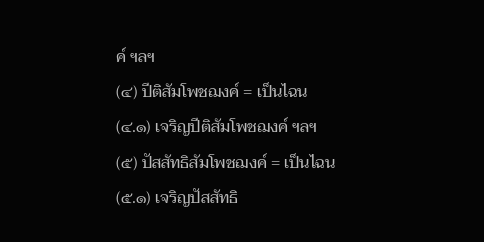ค์ ฯลฯ
(๔) ปีติสัมโพชฌงค์ = เป็นไฉน
(๔.๑) เจริญปีติสัมโพชฌงค์ ฯลฯ
(๕) ปัสสัทธิสัมโพชฌงค์ = เป็นไฉน
(๕.๑) เจริญปัสสัทธิ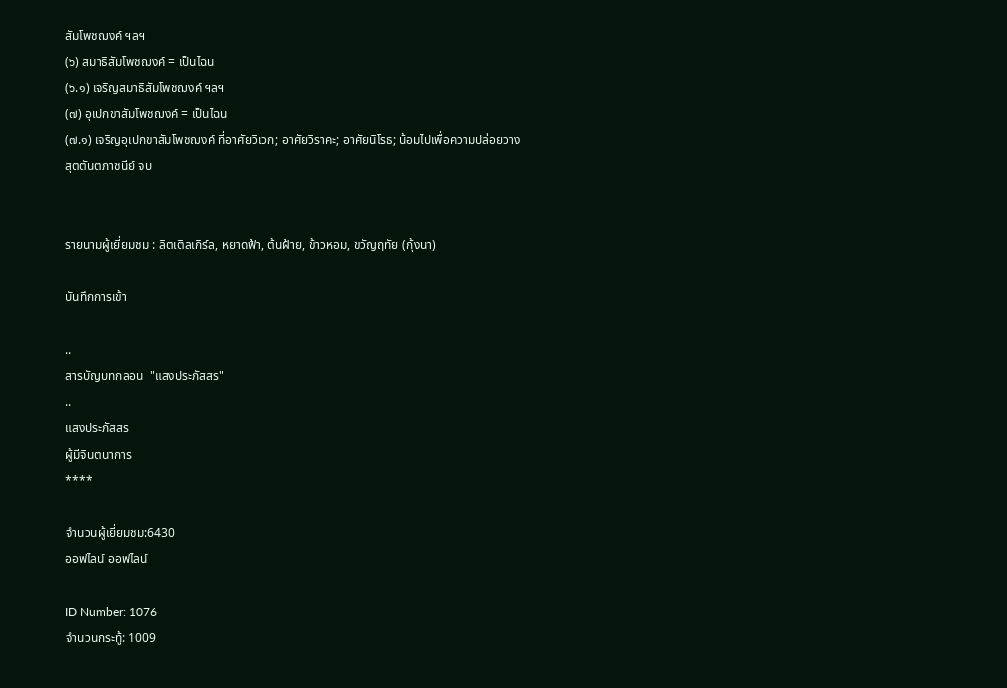สัมโพชฌงค์ ฯลฯ
(๖) สมาธิสัมโพชฌงค์ = เป็นไฉน
(๖.๑) เจริญสมาธิสัมโพชฌงค์ ฯลฯ
(๗) อุเปกขาสัมโพชฌงค์ = เป็นไฉน
(๗.๑) เจริญอุเปกขาสัมโพชฌงค์ ที่อาศัยวิเวก; อาศัยวิราคะ; อาศัยนิโรธ; น้อมไปเพื่อความปล่อยวาง
สุตตันตภาชนีย์ จบ


รายนามผู้เยี่ยมชม : ลิตเติลเกิร์ล, หยาดฟ้า, ต้นฝ้าย, ข้าวหอม, ขวัญฤทัย (กุ้งนา)

บันทึกการเข้า

..
สารบัญบทกลอน  "แสงประภัสสร"
..
แสงประภัสสร
ผู้มีจินตนาการ
****

จำนวนผู้เยี่ยมชม:6430
ออฟไลน์ ออฟไลน์

ID Number: 1076
จำนวนกระทู้: 1009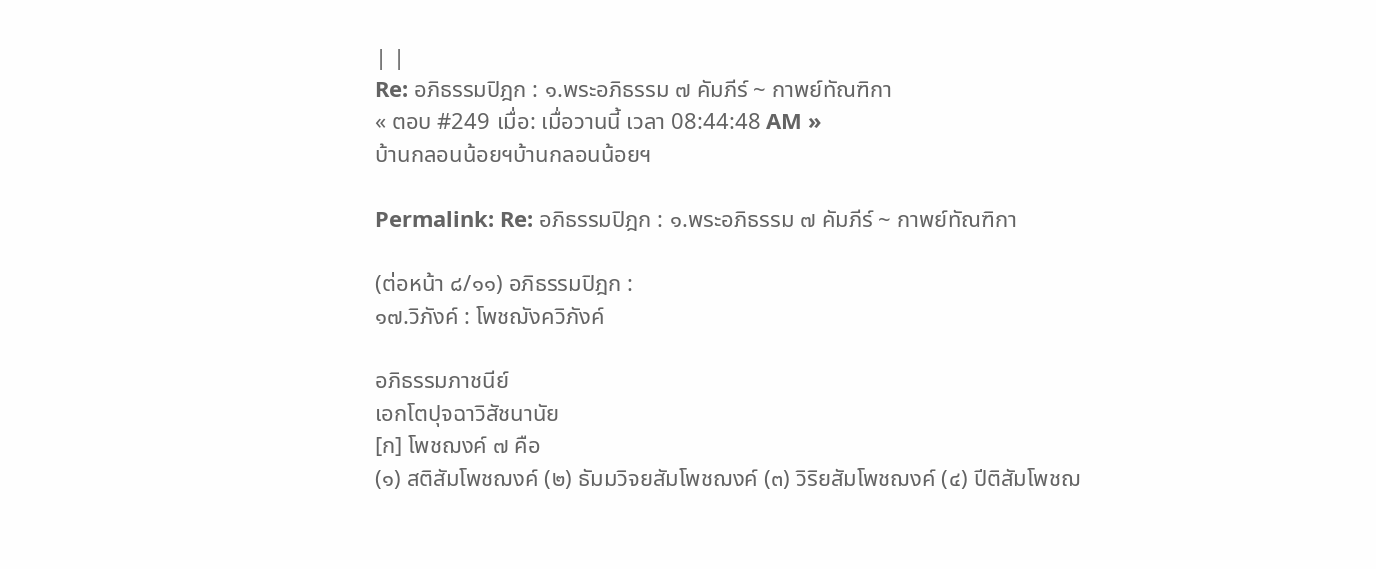| |
Re: อภิธรรมปิฎก : ๑.พระอภิธรรม ๗ คัมภีร์ ~ กาพย์ทัณฑิกา
« ตอบ #249 เมื่อ: เมื่อวานนี้ เวลา 08:44:48 AM »
บ้านกลอนน้อยฯบ้านกลอนน้อยฯ

Permalink: Re: อภิธรรมปิฎก : ๑.พระอภิธรรม ๗ คัมภีร์ ~ กาพย์ทัณฑิกา

(ต่อหน้า ๘/๑๑) อภิธรรมปิฎก :
๑๗.วิภังค์ : โพชฌังควิภังค์

อภิธรรมภาชนีย์
เอกโตปุจฉาวิสัชนานัย
[ก] โพชฌงค์ ๗ คือ
(๑) สติสัมโพชฌงค์ (๒) ธัมมวิจยสัมโพชฌงค์ (๓) วิริยสัมโพชฌงค์ (๔) ปีติสัมโพชฌ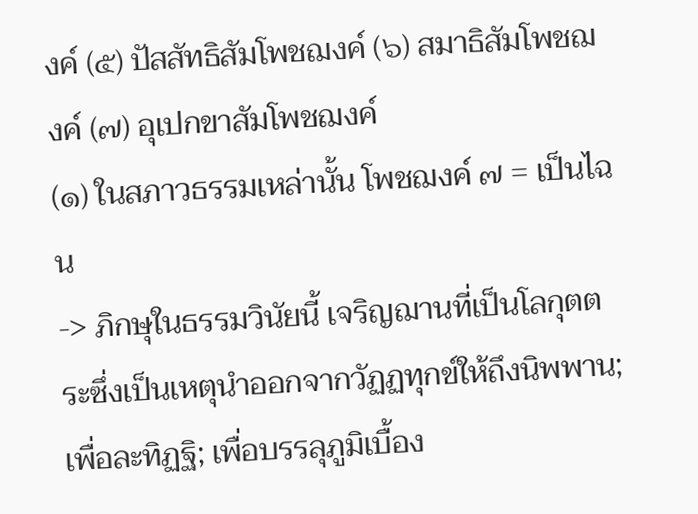งค์ (๕) ปัสสัทธิสัมโพชฌงค์ (๖) สมาธิสัมโพชฌงค์ (๗) อุเปกขาสัมโพชฌงค์
(๑) ในสภาวธรรมเหล่านั้น โพชฌงค์ ๗ = เป็นไฉน
-> ภิกษุในธรรมวินัยนี้ เจริญฌานที่เป็นโลกุตตระซึ่งเป็นเหตุนำออกจากวัฏฏทุกข์ให้ถึงนิพพาน; เพื่อละทิฏฐิ; เพื่อบรรลุภูมิเบื้อง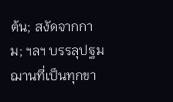ต้น; สงัดจากกาม; ฯลฯ บรรลุปฐมฌานที่เป็นทุกขา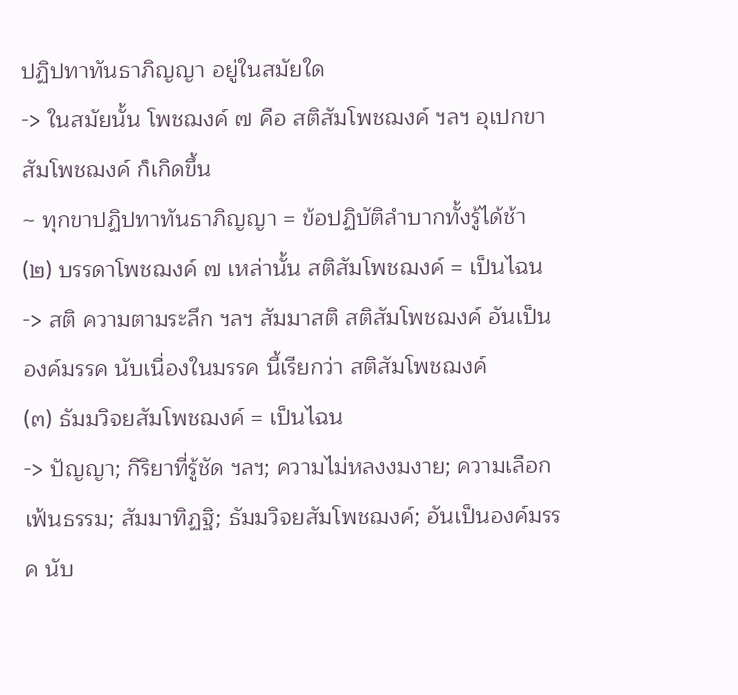ปฏิปทาทันธาภิญญา อยู่ในสมัยใด
-> ในสมัยนั้น โพชฌงค์ ๗ คือ สติสัมโพชฌงค์ ฯลฯ อุเปกขาสัมโพชฌงค์ ก็เกิดขึ้น
~ ทุกขาปฏิปทาทันธาภิญญา = ข้อปฏิบัติลำบากทั้งรู้ได้ช้า
(๒) บรรดาโพชฌงค์ ๗ เหล่านั้น สติสัมโพชฌงค์ = เป็นไฉน
-> สติ ความตามระลึก ฯลฯ สัมมาสติ สติสัมโพชฌงค์ อันเป็นองค์มรรค นับเนื่องในมรรค นี้เรียกว่า สติสัมโพชฌงค์
(๓) ธัมมวิจยสัมโพชฌงค์ = เป็นไฉน
-> ปัญญา; กิริยาที่รู้ชัด ฯลฯ; ความไม่หลงงมงาย; ความเลือกเฟ้นธรรม; สัมมาทิฏฐิ; ธัมมวิจยสัมโพชฌงค์; อันเป็นองค์มรรค นับ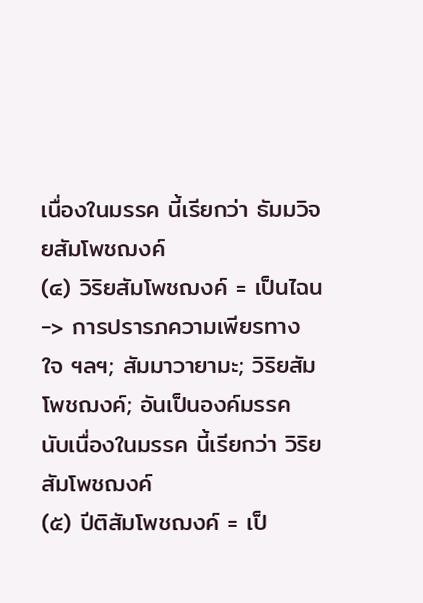เนื่องในมรรค นี้เรียกว่า ธัมมวิจยสัมโพชฌงค์
(๔) วิริยสัมโพชฌงค์ = เป็นไฉน
-> การปรารภความเพียรทางใจ ฯลฯ; สัมมาวายามะ; วิริยสัมโพชฌงค์; อันเป็นองค์มรรค นับเนื่องในมรรค นี้เรียกว่า วิริยสัมโพชฌงค์
(๕) ปีติสัมโพชฌงค์ = เป็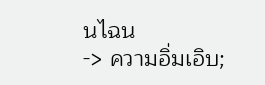นไฉน
-> ความอิ่มเอิบ;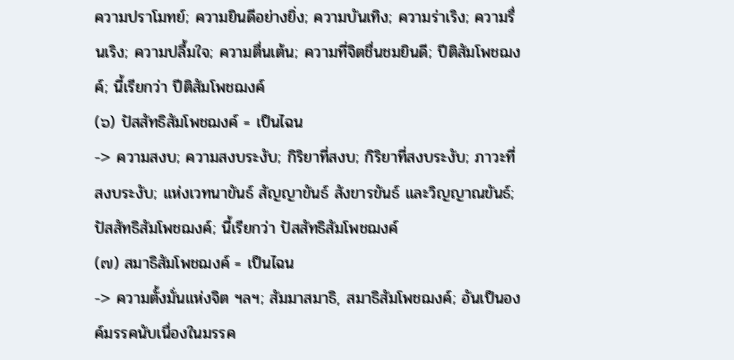ความปราโมทย์; ความยินดีอย่างยิ่ง; ความบันเทิง; ความร่าเริง; ความรื่นเริง; ความปลื้มใจ; ความตื่นเต้น; ความที่จิตชื่นชมยินดี; ปีติสัมโพชฌงค์; นี้เรียกว่า ปีติสัมโพชฌงค์
(๖) ปัสสัทธิสัมโพชฌงค์ = เป็นไฉน
-> ความสงบ; ความสงบระงับ; กิริยาที่สงบ; กิริยาที่สงบระงับ; ภาวะที่สงบระงับ; แห่งเวทนาขันธ์ สัญญาขันธ์ สังขารขันธ์ และวิญญาณขันธ์; ปัสสัทธิสัมโพชฌงค์; นี้เรียกว่า ปัสสัทธิสัมโพชฌงค์
(๗) สมาธิสัมโพชฌงค์ = เป็นไฉน
-> ความตั้งมั่นแห่งจิต ฯลฯ; สัมมาสมาธิ, สมาธิสัมโพชฌงค์; อันเป็นองค์มรรคนับเนื่องในมรรค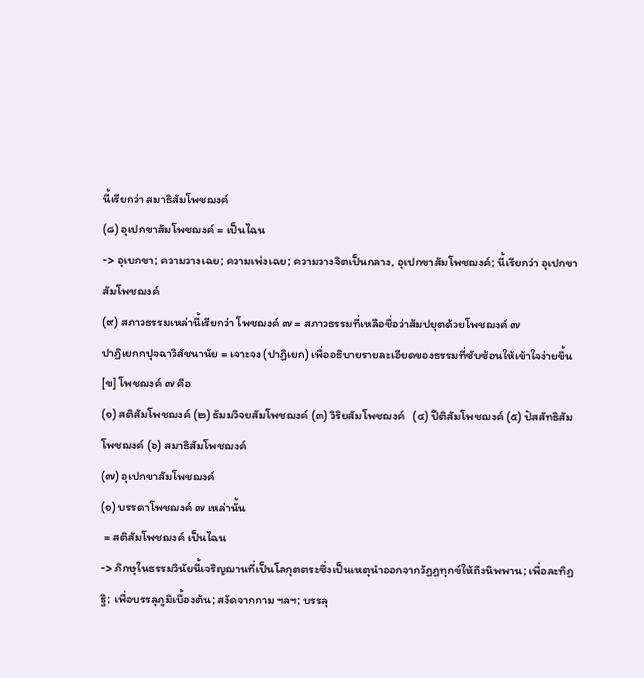นี้เรียกว่า สมาธิสัมโพชฌงค์
(๘) อุเปกขาสัมโพชฌงค์ = เป็นไฉน
-> อุเบกขา; ความวางเฉย; ความเพ่งเฉย; ความวางจิตเป็นกลาง, อุเปกขาสัมโพชฌงค์; นี้เรียกว่า อุเปกขาสัมโพชฌงค์
(๙) สภาวธรรมเหล่านี้เรียกว่า โพชฌงค์ ๗ = สภาวธรรมที่เหลือชื่อว่าสัมปยุตด้วยโพชฌงค์ ๗
ปาฏิเยกกปุจฉาวิสัชนานัย = เจาะจง (ปาฏิเยก) เพื่ออธิบายรายละเอียดของธรรมที่ซับซ้อนให้เข้าใจง่ายขึ้น
[ข] โพชฌงค์ ๗ คือ
(๑) สติสัมโพชฌงค์ (๒) ธัมมวิจยสัมโพชฌงค์ (๓) วิริยสัมโพชฌงค์   (๔) ปีติสัมโพชฌงค์ (๕) ปัสสัทธิสัมโพชฌงค์ (๖) สมาธิสัมโพชฌงค์
(๗) อุเปกขาสัมโพชฌงค์
(๑) บรรดาโพชฌงค์ ๗ เหล่านั้น
 = สติสัมโพชฌงค์ เป็นไฉน
-> ภิกษุในธรรมวินัยนี้เจริญฌานที่เป็นโลกุตตระซึ่งเป็นเหตุนำออกจากวัฏฏทุกข์ให้ถึงนิพพาน; เพื่อละทิฏฐิ; เพื่อบรรลุภูมิเบื้องต้น; สงัดจากกาม ฯลฯ; บรรลุ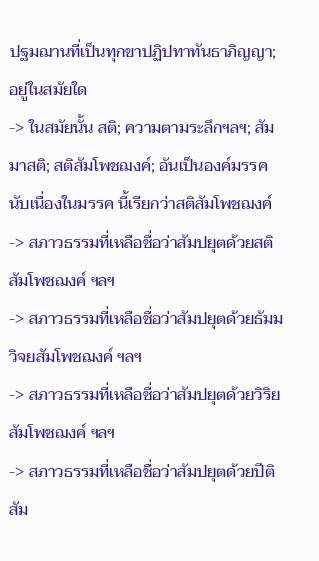ปฐมฌานที่เป็นทุกขาปฏิปทาทันธาภิญญา; อยู่ในสมัยใด
-> ในสมัยนั้น สติ; ความตามระลึกฯลฯ; สัมมาสติ; สติสัมโพชฌงค์; อันเป็นองค์มรรค นับเนื่องในมรรค นี้เรียกว่าสติสัมโพชฌงค์
-> สภาวธรรมที่เหลือชื่อว่าสัมปยุตด้วยสติสัมโพชฌงค์ ฯลฯ
-> สภาวธรรมที่เหลือชื่อว่าสัมปยุตด้วยธัมมวิจยสัมโพชฌงค์ ฯลฯ
-> สภาวธรรมที่เหลือชื่อว่าสัมปยุตด้วยวิริยสัมโพชฌงค์ ฯลฯ
-> สภาวธรรมที่เหลือชื่อว่าสัมปยุตด้วยปีติสัม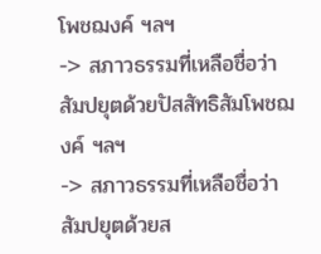โพชฌงค์ ฯลฯ
-> สภาวธรรมที่เหลือชื่อว่าสัมปยุตด้วยปัสสัทธิสัมโพชฌงค์ ฯลฯ
-> สภาวธรรมที่เหลือชื่อว่าสัมปยุตด้วยส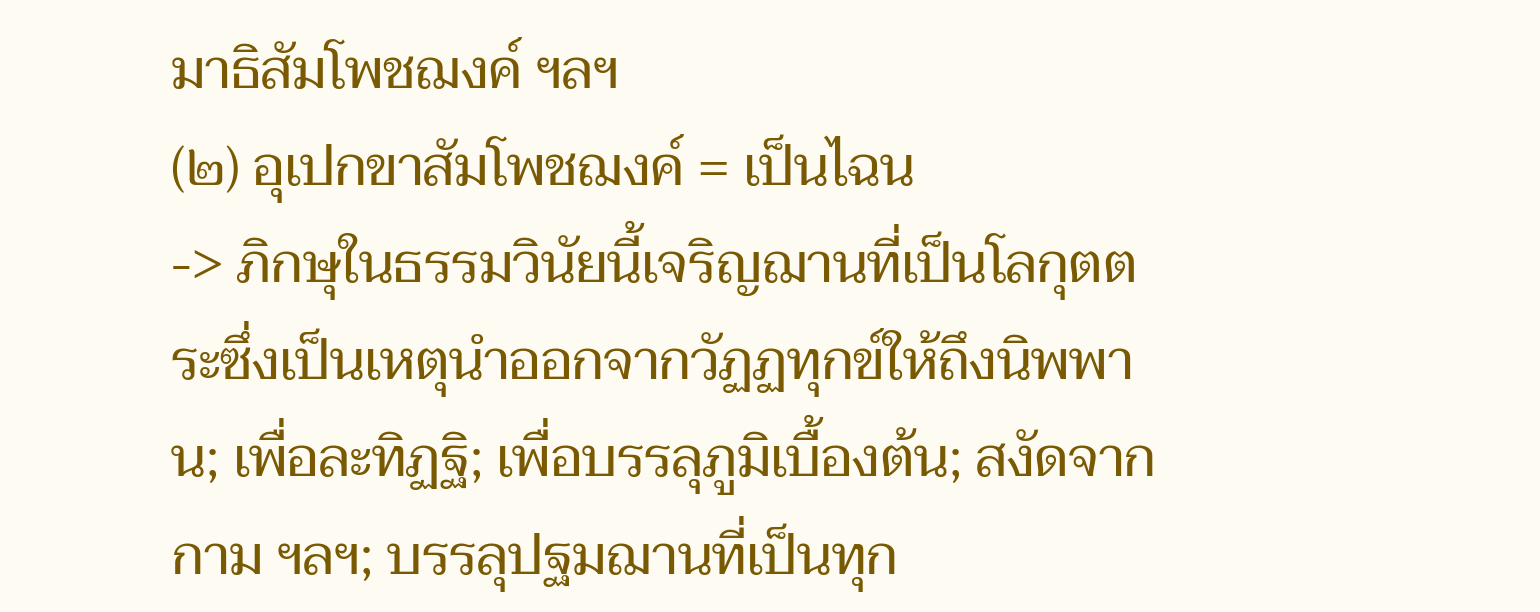มาธิสัมโพชฌงค์ ฯลฯ
(๒) อุเปกขาสัมโพชฌงค์ = เป็นไฉน
-> ภิกษุในธรรมวินัยนี้เจริญฌานที่เป็นโลกุตตระซึ่งเป็นเหตุนำออกจากวัฏฏทุกข์ให้ถึงนิพพาน; เพื่อละทิฏฐิ; เพื่อบรรลุภูมิเบื้องต้น; สงัดจากกาม ฯลฯ; บรรลุปฐมฌานที่เป็นทุก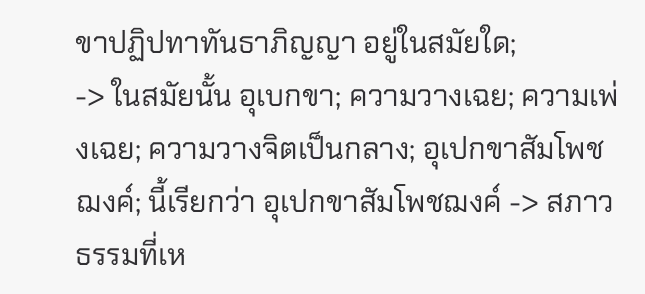ขาปฏิปทาทันธาภิญญา อยู่ในสมัยใด;
-> ในสมัยนั้น อุเบกขา; ความวางเฉย; ความเพ่งเฉย; ความวางจิตเป็นกลาง; อุเปกขาสัมโพชฌงค์; นี้เรียกว่า อุเปกขาสัมโพชฌงค์ -> สภาวธรรมที่เห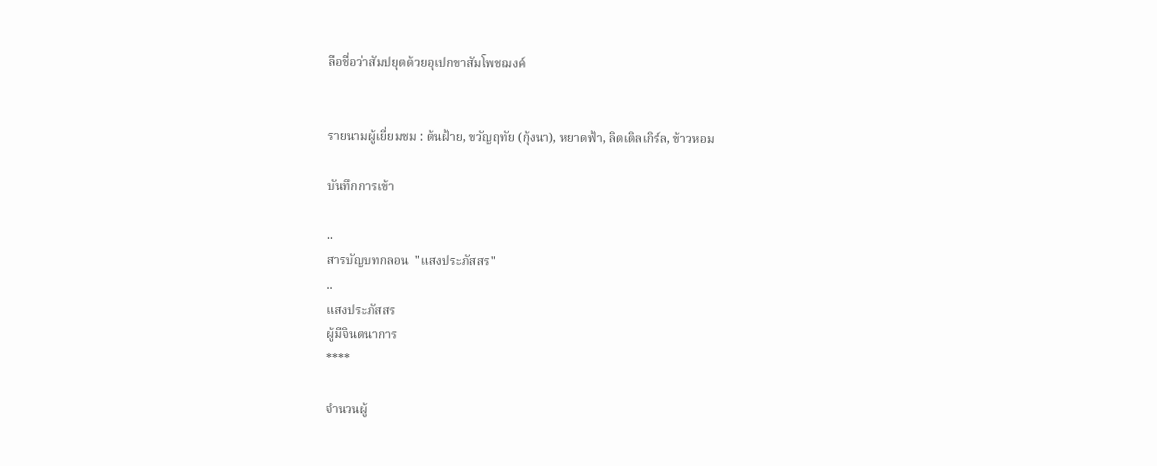ลือชื่อว่าสัมปยุตด้วยอุเปกขาสัมโพชฌงค์


รายนามผู้เยี่ยมชม : ต้นฝ้าย, ขวัญฤทัย (กุ้งนา), หยาดฟ้า, ลิตเติลเกิร์ล, ข้าวหอม

บันทึกการเข้า

..
สารบัญบทกลอน  "แสงประภัสสร"
..
แสงประภัสสร
ผู้มีจินตนาการ
****

จำนวนผู้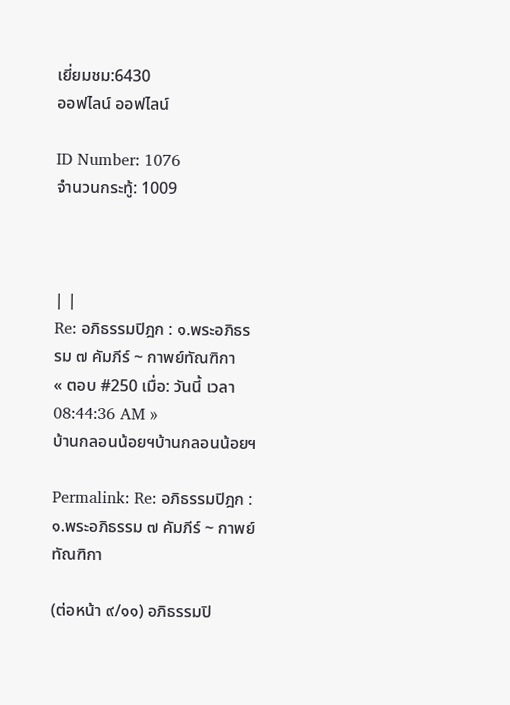เยี่ยมชม:6430
ออฟไลน์ ออฟไลน์

ID Number: 1076
จำนวนกระทู้: 1009



| |
Re: อภิธรรมปิฎก : ๑.พระอภิธรรม ๗ คัมภีร์ ~ กาพย์ทัณฑิกา
« ตอบ #250 เมื่อ: วันนี้ เวลา 08:44:36 AM »
บ้านกลอนน้อยฯบ้านกลอนน้อยฯ

Permalink: Re: อภิธรรมปิฎก : ๑.พระอภิธรรม ๗ คัมภีร์ ~ กาพย์ทัณฑิกา

(ต่อหน้า ๙/๑๑) อภิธรรมปิ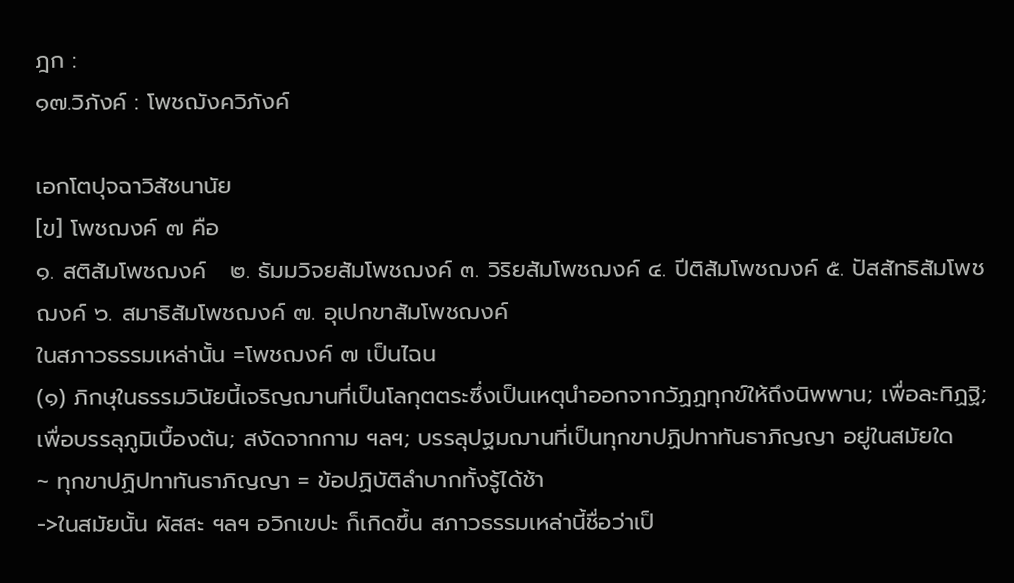ฎก :
๑๗.วิภังค์ : โพชฌังควิภังค์

เอกโตปุจฉาวิสัชนานัย
[ข] โพชฌงค์ ๗ คือ
๑. สติสัมโพชฌงค์   ๒. ธัมมวิจยสัมโพชฌงค์ ๓. วิริยสัมโพชฌงค์ ๔. ปีติสัมโพชฌงค์ ๕. ปัสสัทธิสัมโพชฌงค์ ๖. สมาธิสัมโพชฌงค์ ๗. อุเปกขาสัมโพชฌงค์
ในสภาวธรรมเหล่านั้น =โพชฌงค์ ๗ เป็นไฉน
(๑) ภิกษุในธรรมวินัยนี้เจริญฌานที่เป็นโลกุตตระซึ่งเป็นเหตุนำออกจากวัฏฏทุกข์ให้ถึงนิพพาน; เพื่อละทิฏฐิ; เพื่อบรรลุภูมิเบื้องต้น; สงัดจากกาม ฯลฯ; บรรลุปฐมฌานที่เป็นทุกขาปฏิปทาทันธาภิญญา อยู่ในสมัยใด
~ ทุกขาปฏิปทาทันธาภิญญา = ข้อปฏิบัติลำบากทั้งรู้ได้ช้า
->ในสมัยนั้น ผัสสะ ฯลฯ อวิกเขปะ ก็เกิดขึ้น สภาวธรรมเหล่านี้ชื่อว่าเป็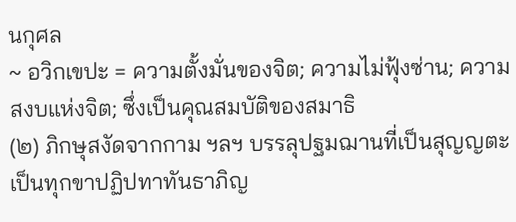นกุศล
~ อวิกเขปะ = ความตั้งมั่นของจิต; ความไม่ฟุ้งซ่าน; ความสงบแห่งจิต; ซึ่งเป็นคุณสมบัติของสมาธิ
(๒) ภิกษุสงัดจากกาม ฯลฯ บรรลุปฐมฌานที่เป็นสุญญตะ เป็นทุกขาปฏิปทาทันธาภิญ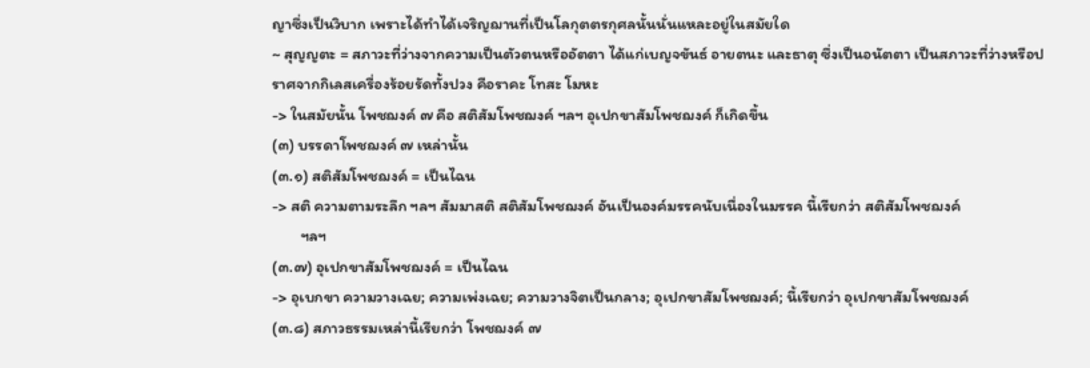ญาซึ่งเป็นวิบาก เพราะได้ทำได้เจริญฌานที่เป็นโลกุตตรกุศลนั้นนั่นแหละอยู่ในสมัยใด
~ สุญญตะ = สภาวะที่ว่างจากความเป็นตัวตนหรืออัตตา ได้แก่เบญจขันธ์ อายตนะ และธาตุ ซึ่งเป็นอนัตตา เป็นสภาวะที่ว่างหรือปราศจากกิเลสเครื่องร้อยรัดทั้งปวง คือราคะ โทสะ โมหะ
-> ในสมัยนั้น โพชฌงค์ ๗ คือ สติสัมโพชฌงค์ ฯลฯ อุเปกขาสัมโพชฌงค์ ก็เกิดขึ้น
(๓) บรรดาโพชฌงค์ ๗ เหล่านั้น
(๓.๑) สติสัมโพชฌงค์ = เป็นไฉน
-> สติ ความตามระลึก ฯลฯ สัมมาสติ สติสัมโพชฌงค์ อันเป็นองค์มรรคนับเนื่องในมรรค นี้เรียกว่า สติสัมโพชฌงค์
        ฯลฯ
(๓.๗) อุเปกขาสัมโพชฌงค์ = เป็นไฉน
-> อุเบกขา ความวางเฉย; ความเพ่งเฉย; ความวางจิตเป็นกลาง; อุเปกขาสัมโพชฌงค์; นี้เรียกว่า อุเปกขาสัมโพชฌงค์
(๓.๘) สภาวธรรมเหล่านี้เรียกว่า โพชฌงค์ ๗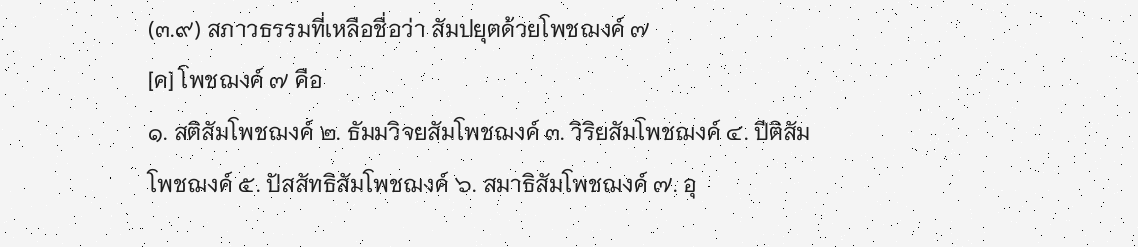(๓.๙) สภาวธรรมที่เหลือชื่อว่า สัมปยุตด้วยโพชฌงค์ ๗
[ค] โพชฌงค์ ๗ คือ
๑. สติสัมโพชฌงค์ ๒. ธัมมวิจยสัมโพชฌงค์ ๓. วิริยสัมโพชฌงค์ ๔. ปีติสัมโพชฌงค์ ๕. ปัสสัทธิสัมโพชฌงค์ ๖. สมาธิสัมโพชฌงค์ ๗. อุ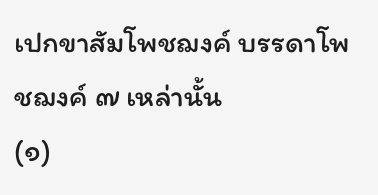เปกขาสัมโพชฌงค์ บรรดาโพชฌงค์ ๗ เหล่านั้น
(๑)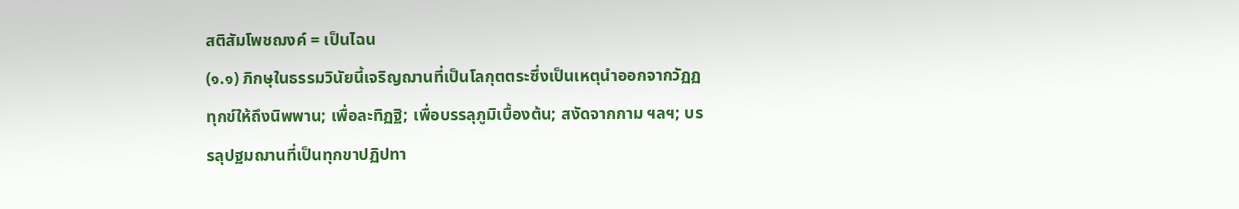สติสัมโพชฌงค์ = เป็นไฉน
(๑.๑) ภิกษุในธรรมวินัยนี้เจริญฌานที่เป็นโลกุตตระซึ่งเป็นเหตุนำออกจากวัฏฏทุกข์ให้ถึงนิพพาน; เพื่อละทิฏฐิ; เพื่อบรรลุภูมิเบื้องต้น; สงัดจากกาม ฯลฯ; บรรลุปฐมฌานที่เป็นทุกขาปฏิปทา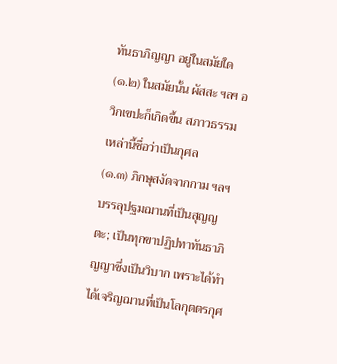ทันธาภิญญา อยู่ในสมัยใด
(๑.๒) ในสมัยนั้น ผัสสะ ฯลฯ อวิกเขปะก็เกิดขึ้น สภาวธรรมเหล่านี้ชื่อว่าเป็นกุศล
(๑.๓) ภิกษุสงัดจากกาม ฯลฯ บรรลุปฐมฌานที่เป็นสุญญตะ; เป็นทุกขาปฏิปทาทันธาภิญญาซึ่งเป็นวิบาก เพราะได้ทำได้เจริญฌานที่เป็นโลกุตตรกุศ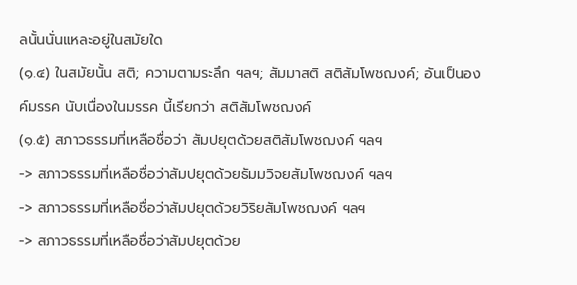ลนั้นนั่นแหละอยู่ในสมัยใด
(๑.๔) ในสมัยนั้น สติ; ความตามระลึก ฯลฯ; สัมมาสติ สติสัมโพชฌงค์; อันเป็นองค์มรรค นับเนื่องในมรรค นี้เรียกว่า สติสัมโพชฌงค์
(๑.๕) สภาวธรรมที่เหลือชื่อว่า สัมปยุตด้วยสติสัมโพชฌงค์ ฯลฯ
-> สภาวธรรมที่เหลือชื่อว่าสัมปยุตด้วยธัมมวิจยสัมโพชฌงค์ ฯลฯ
-> สภาวธรรมที่เหลือชื่อว่าสัมปยุตด้วยวิริยสัมโพชฌงค์ ฯลฯ
-> สภาวธรรมที่เหลือชื่อว่าสัมปยุตด้วย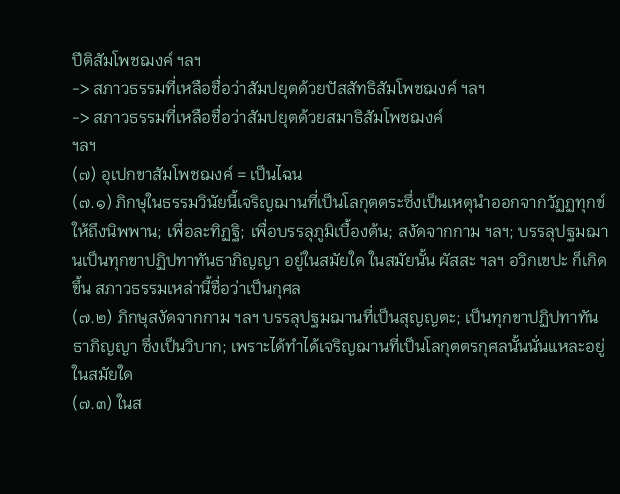ปีติสัมโพชฌงค์ ฯลฯ
-> สภาวธรรมที่เหลือชื่อว่าสัมปยุตด้วยปัสสัทธิสัมโพชฌงค์ ฯลฯ
-> สภาวธรรมที่เหลือชื่อว่าสัมปยุตด้วยสมาธิสัมโพชฌงค์
ฯลฯ
(๗) อุเปกขาสัมโพชฌงค์ = เป็นไฉน
(๗.๑) ภิกษุในธรรมวินัยนี้เจริญฌานที่เป็นโลกุตตระซึ่งเป็นเหตุนำออกจากวัฏฏทุกข์ให้ถึงนิพพาน; เพื่อละทิฏฐิ; เพื่อบรรลุภูมิเบื้องต้น; สงัดจากกาม ฯลฯ; บรรลุปฐมฌานเป็นทุกขาปฏิปทาทันธาภิญญา อยู่ในสมัยใด ในสมัยนั้น ผัสสะ ฯลฯ อวิกเขปะ ก็เกิดขึ้น สภาวธรรมเหล่านี้ชื่อว่าเป็นกุศล
(๗.๒) ภิกษุสงัดจากกาม ฯลฯ บรรลุปฐมฌานที่เป็นสุญญตะ; เป็นทุกขาปฏิปทาทันธาภิญญา ซึ่งเป็นวิบาก; เพราะได้ทำได้เจริญฌานที่เป็นโลกุตตรกุศลนั้นนั่นแหละอยู่ในสมัยใด
(๗.๓) ในส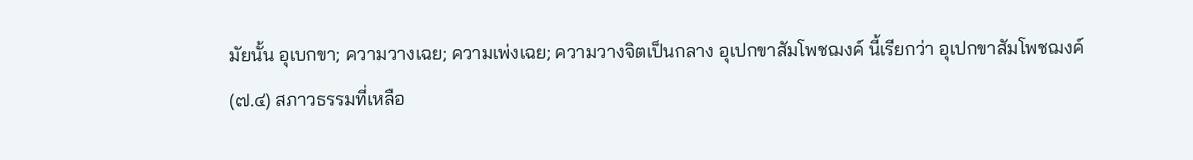มัยนั้น อุเบกขา; ความวางเฉย; ความเพ่งเฉย; ความวางจิตเป็นกลาง อุเปกขาสัมโพชฌงค์ นี้เรียกว่า อุเปกขาสัมโพชฌงค์
(๗.๔) สภาวธรรมที่เหลือ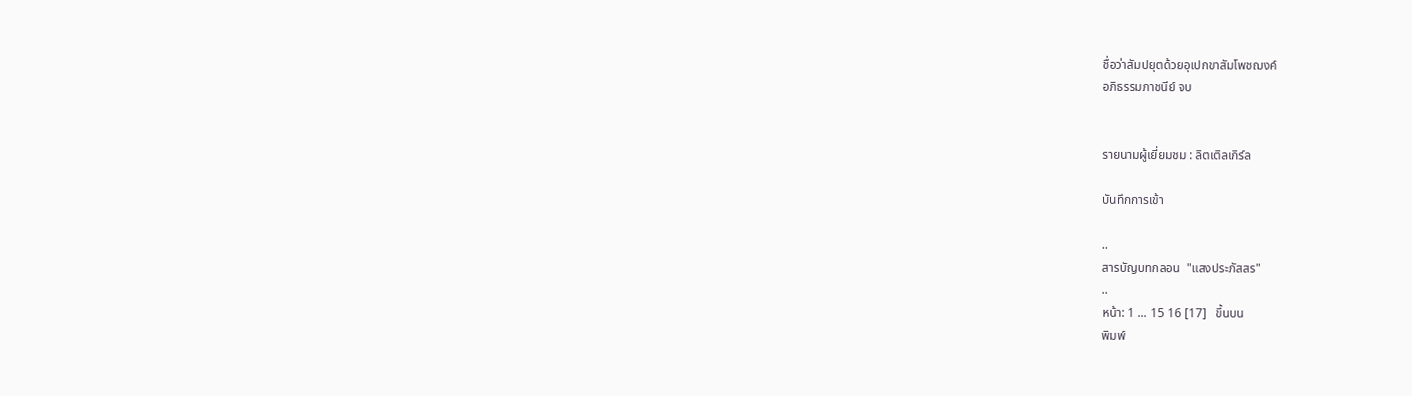ชื่อว่าสัมปยุตด้วยอุเปกขาสัมโพชฌงค์
อภิธรรมภาชนีย์ จบ


รายนามผู้เยี่ยมชม : ลิตเติลเกิร์ล

บันทึกการเข้า

..
สารบัญบทกลอน  "แสงประภัสสร"
..
หน้า: 1 ... 15 16 [17]   ขึ้นบน
พิมพ์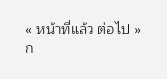« หน้าที่แล้ว ต่อไป »
ก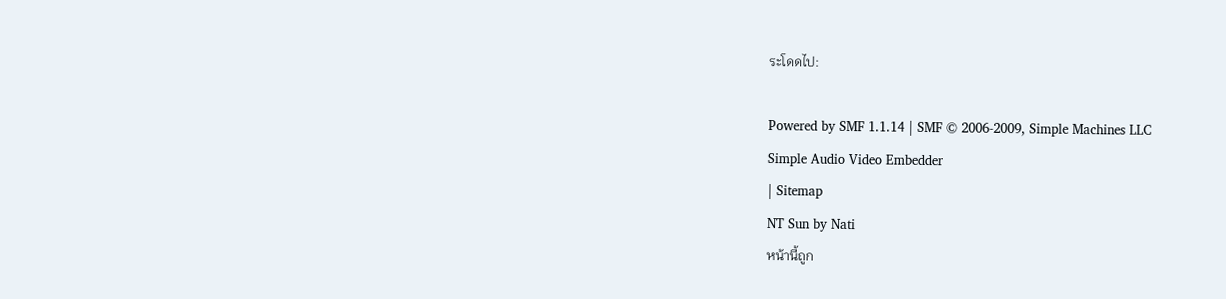ระโดดไป:

Powered by SMF 1.1.14 | SMF © 2006-2009, Simple Machines LLC
Simple Audio Video Embedder
| Sitemap
NT Sun by Nati
หน้านี้ถูก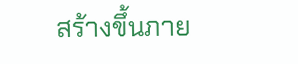สร้างขึ้นภาย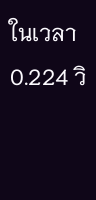ในเวลา 0.224 วิ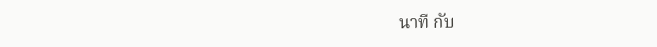นาที กับ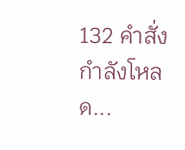132 คำสั่ง
กำลังโหลด...